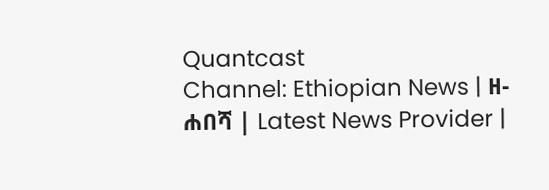Quantcast
Channel: Ethiopian News | ዘ-ሐበሻ | Latest News Provider |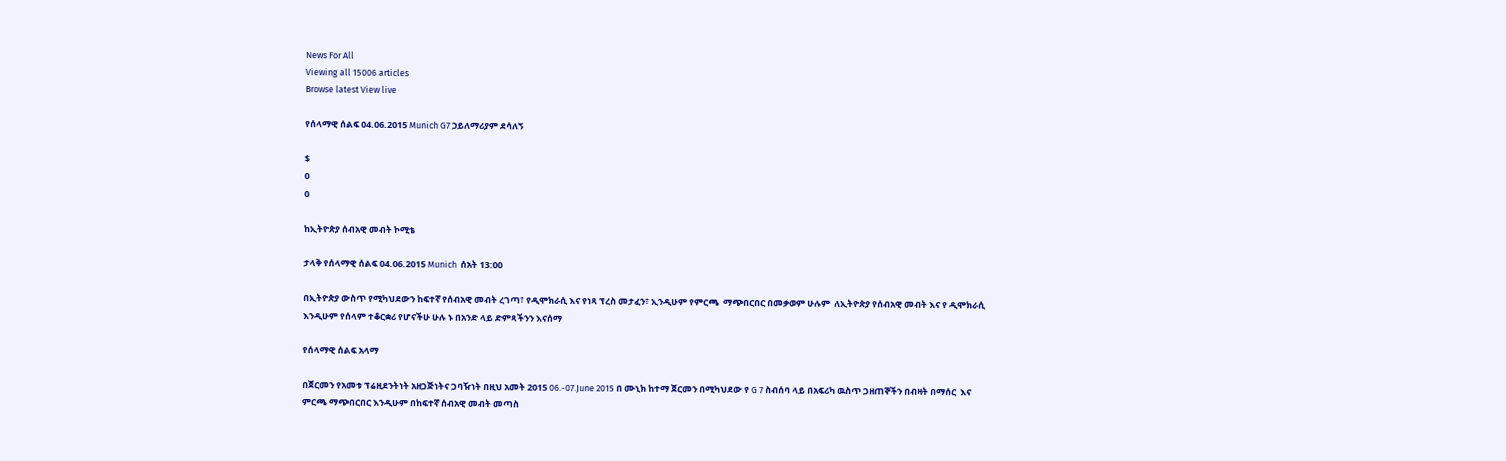News For All
Viewing all 15006 articles
Browse latest View live

የሰላማዊ ሰልፍ 04.06.2015 Munich G7 ኃይለማሪያም ደሳለኝ

$
0
0

ከኢትዮጵያ ሰብአዊ መብት ኮሚቴ

ታላቅ የሰላማዊ ሰልፍ 04.06.2015 Munich  ሰአት 13:00

በኢትዮጵያ ውስጥ የሚካህደውን ከፍተኛ የሰብአዊ መብት ረገጣ፣ የዲሞክራሲ እና የነጻ ፕረስ መታፈን፣ ኢንዲሁም የምርጫ  ማጭበርበር በመቃወም ሁሉም  ለኢትዮጵያ የሰብአዊ መብት እና የ ዲሞክራሲ እንዲሁም የሰላም ተቆርቋሪ የሆናችሁ ሁሉ ኑ በአንድ ላይ ድምጻችንን እናሰማ

የሰላማዊ ሰልፍ አላማ

በጀርመን የአመቱ ፕሬዚደንትነት አዘጋጅነትና ጋባዥነት በዚህ አመት 2015 06.-07.June 2015 በ ሙኒክ ከተማ ጀርመን በሚካህደው የ G 7 ስብሰባ ላይ በአፍሪካ ዉስጥ ጋዘጠኞችን በብዛት በማሰር  እና ምርጫ ማጭበርበር እንዲሁም በከፍተኛ ሰብአዊ መብት መጣስ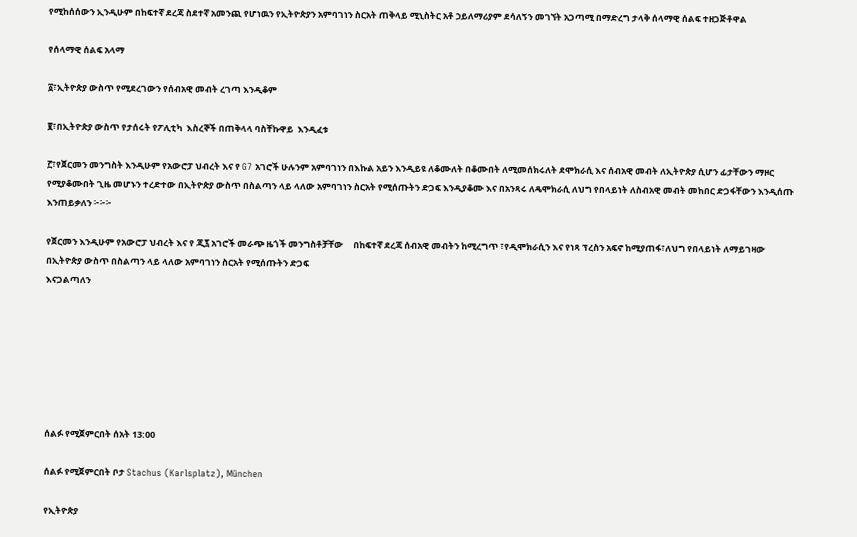የሚከሰሰውን ኢንዲሁም በከፍተኛ ደረጃ ስደተኛ አመንጪ የሆነዉን የኢትዮጵያን አምባገነን ስርአት ጠቅላይ ሚኒስትር አቶ ኃይለማሪያም ደሳለኝን መገኘት አጋጣሚ በማድረግ ታላቅ ሰላማዊ ሰልፍ ተዘጋጅቶዋል

የሰላማዊ ሰልፍ አላማ

፩፣ኢትዮጵያ ውስጥ የሚደረገውን የሰብአዊ መብት ረገጣ እንዲቆም

፪፣በኢትዮጵያ ውስጥ የታሰሩት የፖሊቲካ  እስረኞች በጠቅላላ ባስቸኩዋይ  እንዲፈቱ

፫፣የጀርመን መንግስት እንዲሁም የአውሮፓ ህብረት እና የ G7 አገሮች ሁሉንም አምባገነን በእኩል አይን እንዲይዩ ለቆሙለት በቆሙበት ለሚመሰክሩለት ደሞክራሲ እና ሰብአዊ መብት ለኢትዮጵያ ሲሆን ፊታቸውን ማዞር የሚያቆሙበት ጊዜ መሆኑን ተረድተው በኢትዮጵያ ውስጥ በስልጣን ላይ ላለው አምባገነን ስርአት የሚሰጡትን ድጋፍ እንዲያቆሙ እና በአንጻሩ ለዴሞክራሲ ለህግ የበላይነት ለስብአዊ መብት መከበር ድጋፋቸውን እንዲሰጡ እንጠይቃለን ፦፦፦

የጀርመን እንዲሁም የአውሮፓ ህብረት እና የ ጂ፯ አገሮች መራጭ ዜጎች መንግስቶቻቸው     በከፍተኛ ደረጃ ሰብአዊ መብትን ከሚረግጥ ፣የዲሞክራሲን እና የነጻ ፕረስን አፍኖ ከሚያጠፋ፣ለህግ የበላይነት ለማይገዛው በኢትዮጵያ ውስጥ በስልጣን ላይ ላለው አምባገነን ስርአት የሚሰጡትን ድጋፍ
እናጋልጣለን







ሰልፉ የሚጀምርበት ሰአት 13:00

ሰልፉ የሚጀምርበት ቦታ Stachus (Karlsplatz), München

የኢትዮጵያ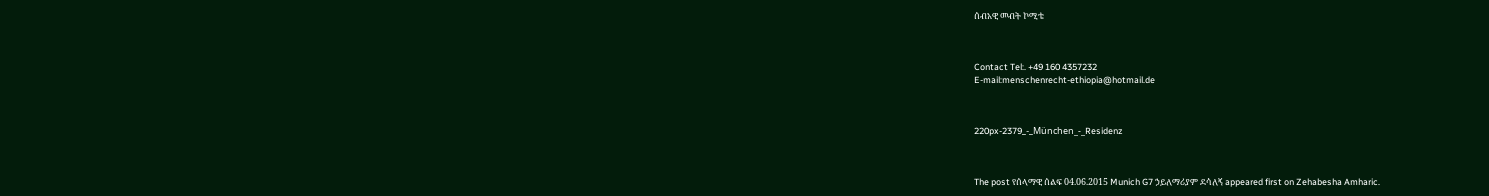ሰብአዊ መብት ኮሚቴ



Contact Tel:. +49 160 4357232
E-mail:menschenrecht-ethiopia@hotmail.de



220px-2379_-_München_-_Residenz



The post የሰላማዊ ሰልፍ 04.06.2015 Munich G7 ኃይለማሪያም ደሳለኝ appeared first on Zehabesha Amharic.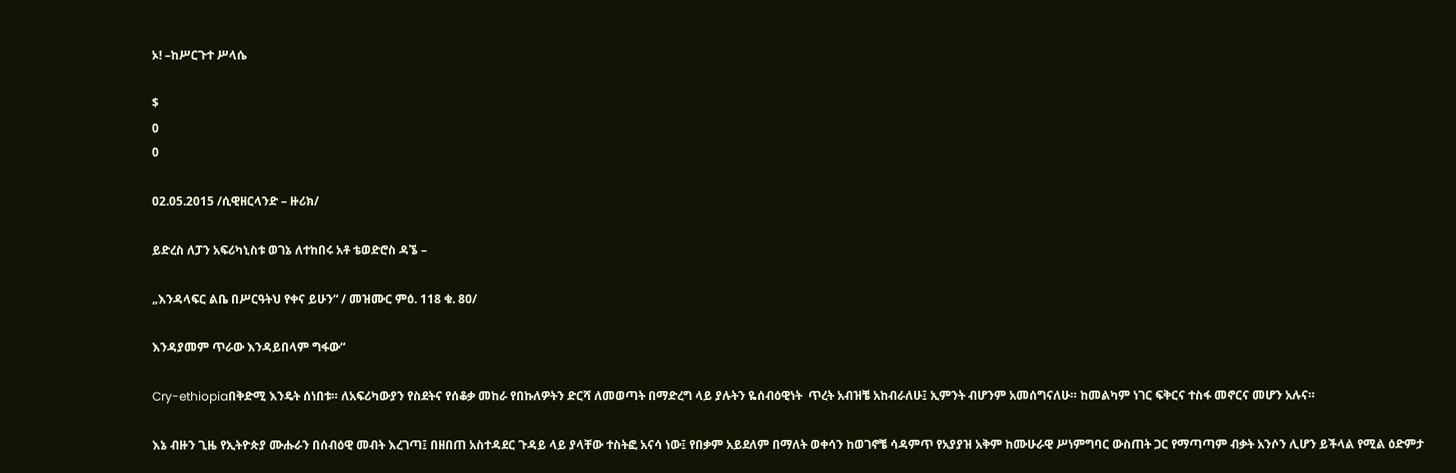ኦ! –ከሥርጉተ ሥላሴ

$
0
0

02.05.2015 /ሲዊዘርላንድ – ዙሪክ/

ይድረስ ለፓን አፍሪካኒስቱ ወገኔ ለተከበሩ አቶ ቴወድሮስ ዳኜ –

„እንዳላፍር ልቤ በሥርዓትህ የቀና ይሁን“ / መዝሙር ምዕ. 118 ቁ. 80/

እንዳያመም ጥራው እንዳይበላም ግፋው“

Cry-ethiopiaበቅድሚ እንዴት ሰነበቱ። ለአፍሪካውያን የስደትና የሰቆቃ መከራ የበኩለዎትን ድርሻ ለመወጣት በማድረግ ላይ ያሉትን ዬሰብዕዊነት  ጥረት አብዝቼ አከብራለሁ፤ ኢምንት ብሆንም አመሰግናለሁ። ከመልካም ነገር ፍቅርና ተስፋ መኖርና መሆን አሉና።

እኔ ብዙን ጊዜ የኢትዮጵያ ሙሑራን በሰብዕዊ መብት እረገጣ፤ በዘበጠ አስተዳደር ጉዳይ ላይ ያላቸው ተስትፎ አናሳ ነው፤ የበቃም አይደለም በማለት ወቀሳን ከወገኖቼ ሳዳምጥ የአያያዝ አቅም ከሙሁራዊ ሥነምግባር ውስጠት ጋር የማጣጣም ብቃት አንሶን ሊሆን ይችላል የሚል ዕድምታ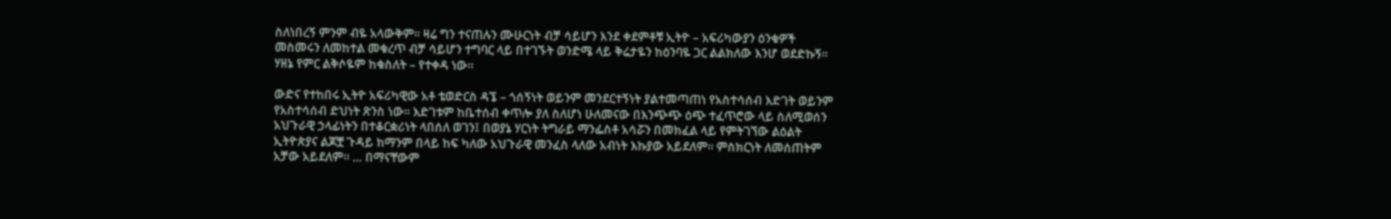ስለነበረኝ ምንም ብዬ አላውቅም። ዛሬ ግን ተናጠሉን ሙሁርነት ብቻ ሳይሆን እንደ ቀደምቶቹ ኢትዮ – አፍሪካውያን ዕንቁዎች መስመሩን ለመከተል መቁረጥ ብቻ ሳይሆን ተግባር ላይ በተገኙት ወንድሜ ላይ ቅሬታዬን ከዕንባዬ ጋር ልልክለው እንሆ ወደድኩኝ። ሃዘኔ የምር ልቅሶዬም ከቁስለት – የተቀዳ ነው።

ውድና የተከበሩ ኢትዮ አፍሪካዊው አቶ ቴወድርስ ዳኜ – ጎሰኝነት ወይንም መንደርተኝነት ያልተመጣጠነ የአስተሳሰብ እድገት ወይንም የአስተሳሰብ ድህነት ጽንስ ነው። እድገቱም ከቤተሰብ ቀጥሎ ያለ ስለሆነ ሁለመናው በእንጭጭ ዕጭ ተፈጥሮው ላይ ስለሚወሰን አህጉራዊ ኃላፊነትን በተቆርቋሪነት ላበሰለ ወገን፤ በወያኔ ሃርነት ትግራይ ማንፌስቶ አሳሯን በመክፈል ላይ የምትገኘው ልዕልት ኢትዮጵያና ልጆቿ ጉዳይ ከማንም በላይ ከፍ ካለው አህጉራዊ መንፈስ ላለው አብነት እኩያው አይደለም። ምስክርነት ለመሰጠትም አቻው አይደለም። … በማናቸውም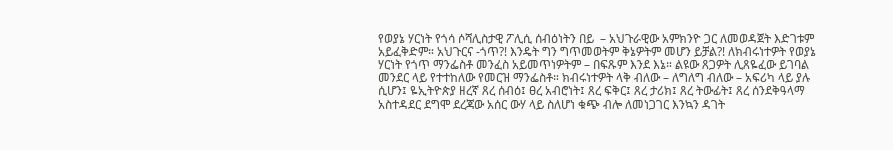የወያኔ ሃርነት የጎሳ ሶሻሊስታዊ ፖሊሲ ሰብዕነትን በይ  – አህጉራዊው አምክንዮ ጋር ለመወዳጀት እድገቱም አይፈቅድም። አህጉርና -ጎጥ?! እንዴት ግን ግጥመወትም ቅኔዎትም መሆን ይቻል?! ለክብሩነተዎት የወያኔ ሃርነት የጎጥ ማንፌስቶ መንፈስ አይመጥነዎትም – በፍጹም እንደ እኔ። ልዩው ጸጋዎት ሊጸዬፈው ይገባል መንደር ላይ የተተከለው የመርዝ ማንፌስቶ። ክብሩነተዎት ላቅ ብለው – ለግለግ ብለው – አፍሪካ ላይ ያሉ ሲሆን፤ ዬኢትዮጵያ ዘረኛ ጸረ ሰብዕ፤ ፀረ አብሮነት፤ ጸረ ፍቅር፤ ጸረ ታሪክ፤ ጸረ ትውፊት፤ ጸረ ሰንደቅዓላማ አስተዳደር ደግሞ ደረጃው አሰር ውሃ ላይ ስለሆነ ቁጭ ብሎ ለመነጋገር እንኳን ዳገት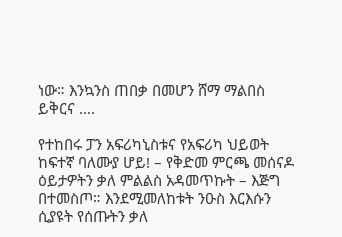ነው። እንኳንስ ጠበቃ በመሆን ሸማ ማልበስ  ይቅርና ….

የተከበሩ ፓን አፍሪካኒስቱና የአፍሪካ ህይወት ከፍተኛ ባለሙያ ሆይ! – የቅድመ ምርጫ መሰናዶ ዕይታዎትን ቃለ ምልልስ አዳመጥኩት – እጅግ በተመስጦ። እንደሚመለከቱት ንዑስ እርእሱን ሲያዩት የሰጡትን ቃለ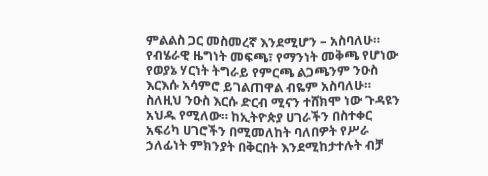ምልልስ ጋር መስመረኛ እንደሚሆን – አስባለሁ። የብሄራዊ ዜግነት መፍጫ፣ የማንነት መቅጫ የሆነው የወያኔ ሃርነት ትግራይ የምርጫ ልጋጫንም ንዑስ እርእሱ አሳምሮ ይገልጠዋል ብዬም አስባለሁ። ስለዚህ ንዑስ እርሱ ድርብ ሚናን ተሸክሞ ነው ጉዳዩን አህዱ የሚለው። ከኢትዮጵያ ሀገራችን በስተቀር አፍሪካ ሀገሮችን በሚመለከት ባለበዎት የሥራ ኃለፊነት ምክንያት በቅርበት እንደሚከታተሉት ብቻ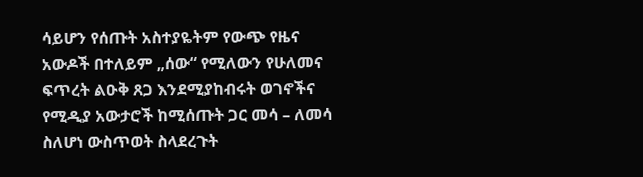ሳይሆን የሰጡት አስተያዬትም የውጭ የዜና አውዶች በተለይም „ሰው“ የሚለውን የሁለመና ፍጥረት ልዑቅ ጸጋ እንደሚያከብሩት ወገኖችና የሚዲያ አውታሮች ከሚሰጡት ጋር መሳ – ለመሳ ስለሆነ ውስጥወት ስላደረጉት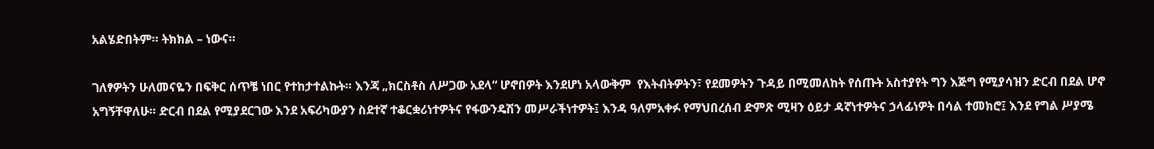አልሄድበትም። ትክክል – ነውና።

ገለፃዎትን ሁለመናዬን በፍቅር ሰጥቼ ነበር የተከታተልኩት። እንጃ „ክርስቶስ ለሥጋው አደላ“ ሆኖበዎት እንደሆነ አላውቅም  የእትብትዎትን፣ የደመዎትን ጉዳይ በሚመለከት የሰጡት አስተያየት ግን እጅግ የሚያሳዝን ድርብ በደል ሆኖ አግኝቸዋለሁ። ድርብ በደል የሚያደርገው እንደ አፍሪካውያን ስደተኛ ተቆርቋሪነተዎትና የፋውንዴሽን መሥራችነተዎት፤ እንዳ ዓለምአቀፉ የማህበረሰብ ድምጽ ሚዛን ዕይታ ዳኛነተዎትና ኃላፊነዎት በሳል ተመክሮ፤ እንደ የግል ሥያሜ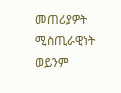መጠሪያዎት ሚስጢራዊነት ወይንም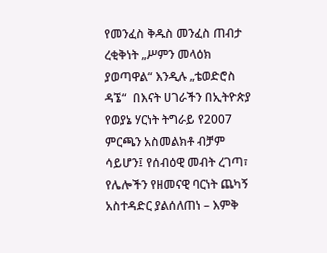የመንፈስ ቅዱስ መንፈስ ጠብታ ረቂቅነት „ሥምን መላዕክ ያወጣዋል“ እንዲሉ „ቴወድሮስ ዳኜ“  በእናት ሀገራችን በኢትዮጵያ የወያኔ ሃርነት ትግራይ የ2007 ምርጫን አስመልክቶ ብቻም ሳይሆን፤ የሰብዕዊ መብት ረገጣ፣ የሌሎችን የዘመናዊ ባርነት ጨካኝ አስተዳድር ያልሰለጠነ – እምቅ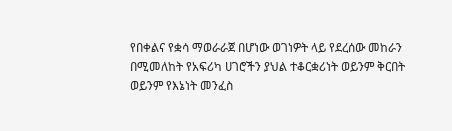የበቀልና የቋሳ ማወራራጀ በሆነው ወገነዎት ላይ የደረሰው መከራን በሚመለከት የአፍሪካ ሀገሮችን ያህል ተቆርቋሪነት ወይንም ቅርበት ወይንም የእኔነት መንፈስ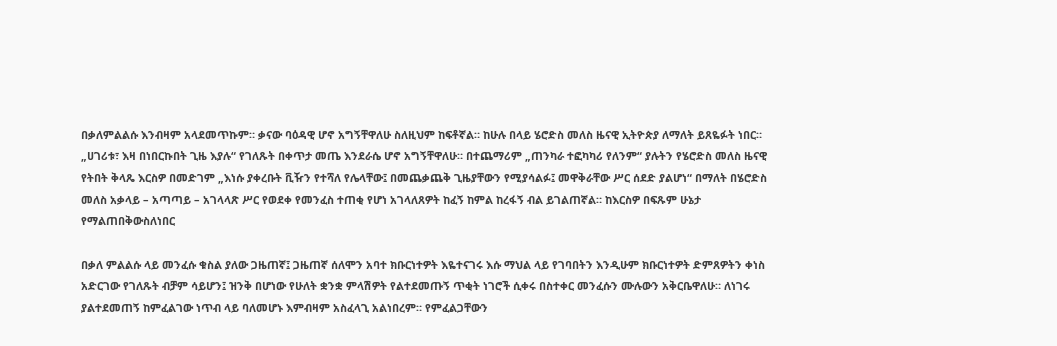በቃለምልልሱ እንብዛም አላደመጥኩም። ቃናው ባዕዳዊ ሆኖ አግኝቸዋለሁ ስለዚህም ከፍቶኛል። ከሁሉ በላይ ሄሮድስ መለስ ዜናዊ ኢትዮጵያ ለማለት ይጸዬፉት ነበር። „ሀገሪቱ፣ እዛ በነበርኩበት ጊዜ እያሉ“ የገለጹት በቀጥታ መጤ እንደራሴ ሆኖ አግኝቸዋለሁ። በተጨማሪም „ጠንካራ ተፎካካሪ የለንም“ ያሉትን የሄሮድስ መለስ ዜናዊ የትበት ቅላጼ እርስዎ በመድገም „እነሱ ያቀረቡት ቪዥን የተሻለ የሌላቸው፤ በመጨቃጨቅ ጊዜያቸውን የሚያሳልፉ፤ መዋቅራቸው ሥር ሰደድ ያልሆነ“ በማለት በሄሮድስ መለስ አቃላይ – አጣጣይ – አገላላጽ ሥር የወደቀ የመንፈስ ተጠቂ የሆነ አገላለጸዎት ከፈኝ ከምል ከረፋኝ ብል ይገልጠኛል። ከእርስዎ በፍጹም ሁኔታ የማልጠበቅውስለነበር

በቃለ ምልልሱ ላይ መንፈሱ ቁስል ያለው ጋዜጠኛ፤ ጋዜጠኛ ሰለሞን አባተ ክቡርነተዎት እዬተናገሩ እሱ ማህል ላይ የገባበትን እንዲሁም ክቡርነተዎት ድምጸዎትን ቀነስ አድርገው የገለጹት ብቻም ሳይሆን፤ ዝንቅ በሆነው የሁለት ቋንቋ ምላሽዎት የልተደመጡኝ ጥቂት ነገሮች ሲቀሩ በስተቀር መንፈሱን ሙሉውን አቅርቤዋለሁ። ለነገሩ ያልተደመጠኝ ከምፈልገው ነጥብ ላይ ባለመሆኑ እምብዛም አስፈላጊ አልነበረም። የምፈልጋቸውን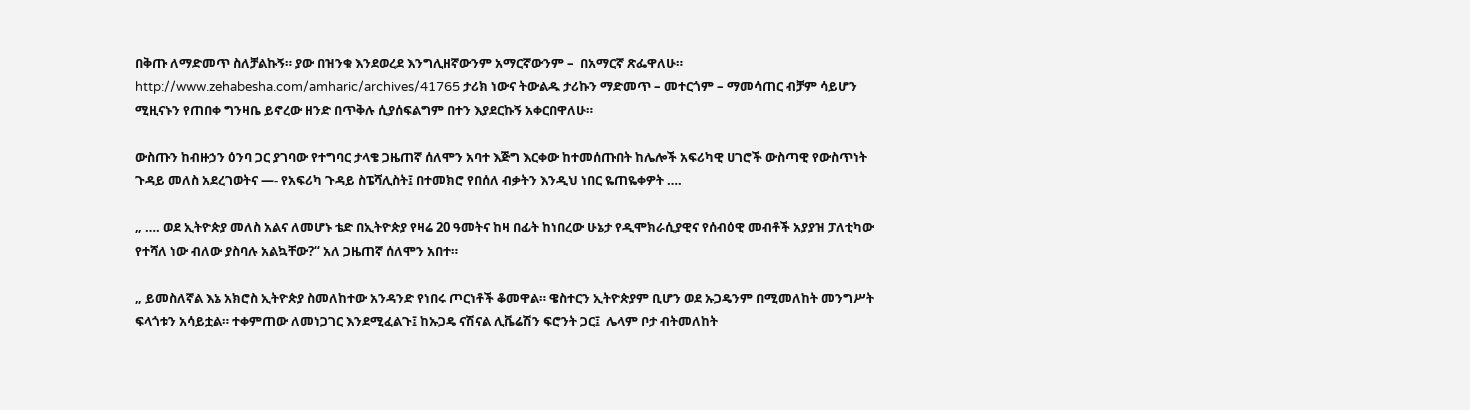በቅጡ ለማድመጥ ስለቻልኩኝ። ያው በዝንቁ እንደወረደ እንግሊዘኛውንም አማርኛውንም –  በአማርኛ ጽፌዋለሁ። http://www.zehabesha.com/amharic/archives/41765 ታሪክ ነውና ትውልዱ ታሪኩን ማድመጥ – መተርጎም – ማመሳጠር ብቻም ሳይሆን ሚዚናኑን የጠበቀ ግንዛቤ ይኖረው ዘንድ በጥቅሉ ሲያሰፍልግም በተን እያደርኩኝ አቀርበዋለሁ።

ውስጡን ከብዙኃን ዕንባ ጋር ያገባው የተግባር ታላቄ ጋዜጠኛ ሰለሞን አባተ እጅግ እርቀው ከተመሰጡበት ከሌሎች አፍሪካዊ ሀገሮች ውስጣዊ የውስጥነት ጉዳይ መለስ አደረገወትና —- የአፍሪካ ጉዳይ ስፔሻሊስት፤ በተመክሮ የበሰለ ብቃትን እንዲህ ነበር ዬጠዬቀዎት ….

„ …. ወደ ኢትዮጵያ መለስ አልና ለመሆኑ ቴድ በኢትዮጵያ የዛሬ 20 ዓመትና ከዛ በፊት ከነበረው ሁኔታ የዲሞክራሲያዊና የሰብዕዊ መብቶች አያያዝ ፓለቲካው የተሻለ ነው ብለው ያስባሉ አልኳቸው?“ አለ ጋዜጠኛ ሰለሞን አበተ።

„ ይመስለኛል እኔ አክሮስ ኢትዮጵያ ስመለከተው አንዳንድ የነበሩ ጦርነቶች ቆመዋል። ዌስተርን ኢትዮጵያም ቢሆን ወደ ኡጋዴንም በሚመለከት መንግሥት ፍላጎቱን አሳይቷል። ተቀምጠው ለመነጋገር እንደሚፈልጉ፤ ከኡጋዴ ናሽናል ሊቬሬሽን ፍሮንት ጋር፤  ሌላም ቦታ ብትመለከት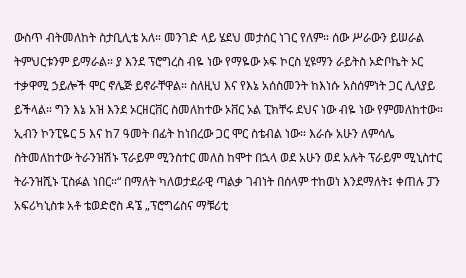ውስጥ ብትመለከት ስታቢሊቴ አለ። መንገድ ላይ ሄደህ መታሰር ነገር የለም። ሰው ሥራውን ይሠራል ትምህርቱንም ይማራል። ያ እንደ ፕሮግረስ ብዬ ነው የማዬው ኦፍ ኮርስ ሂዩማን ራይትስ ኦድቦኬት ኦር ተቃዋሚ ኃይሎች ሞር ኖሌጅ ይኖራቸዋል። ስለዚህ እና የእኔ አሰስመንት ከእነሱ አስሰምነት ጋር ሊለያይ ይችላል። ግን እኔ አዝ እንደ ኦርዘርቨር ስመለከተው ኦቨር ኦል ፒክቸሩ ደህና ነው ብዬ ነው የምመለከተው። ኢብን ኮንፒዬር 5 እና ከ7 ዓመት በፊት ከነበረው ጋር ሞር ስቴብል ነው። እራሱ አሁን ለምሳሌ ስትመለከተው ትራንዝሽኑ ፕራይም ሚንስተር መለስ ከሞተ በኋላ ወደ አሁን ወደ አሉት ፕራይም ሚኒስተር ትራንዝሺኑ ፒስፉል ነበር።“ በማለት ካለወታደራዊ ጣልቃ ገብነት በሰላም ተከወነ እንደማለት፤ ቀጠሉ ፓን አፍሪካኒስቱ አቶ ቴወድሮስ ዳኜ „ፕሮግሬስና ማቹሪቲ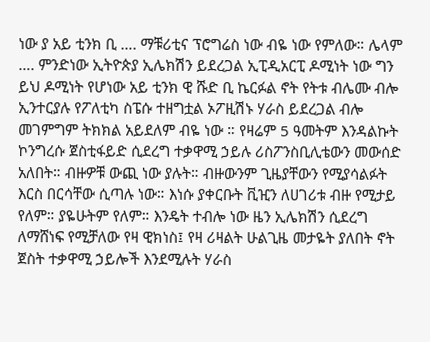ነው ያ አይ ቲንክ ቢ …. ማቹሪቲና ፕሮግሬስ ነው ብዬ ነው የምለው። ሌላም …. ምንድነው ኢትዮጵያ ኢሌክሽን ይደረጋል ኢፒዲአርፒ ዶሚነት ነው ግን ይህ ዶሚነት የሆነው አይ ቲንክ ዊ ሹድ ቢ ኬርፉል ኖት የትቱ ብሌሙ ብሎ  ኢንተርያሉ የፖለቲካ ስፔሱ ተዘግቷል ኦፖዚሽኑ ሃራስ ይደረጋል ብሎ መገምግም ትክክል አይደለም ብዬ ነው ። የዛሬም 5 ዓመትም እንዳልኩት ኮንግረሱ ጀስቲፋይድ ሲደረግ ተቃዋሚ ኃይሉ ሪስፖንስቢሊቴውን መውሰድ አለበት። ብዙዎቹ ውጪ ነው ያሉት። ብዙውንም ጊዜያቸውን የሚያሳልፉት እርስ በርሳቸው ሲጣሉ ነው። እነሱ ያቀርቡት ቪዢን ለሀገሪቱ ብዙ የሚታይ የለም። ያዬሁትም የለም። እንዴት ተብሎ ነው ዜን ኢሌክሽን ሲደረግ ለማሸነፍ የሚቻለው የዛ ዊክነስ፤ የዛ ሪዛልት ሁልጊዜ መታዬት ያለበት ኖት ጀስት ተቃዋሚ ኃይሎች እንደሚሉት ሃራስ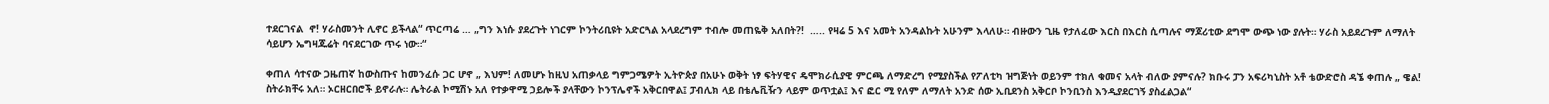ተደርገናል  ኖ! ሃራስመንት ሊኖር ይችላል“ ጥርጣሬ … „ግን እነሱ ያደረጉት ነገርም ኮንትሪቢዩት አድርጓል አላደረግም ተብሎ መጠዬቅ አለበት?!  ….. የዛሬ 5 እና አመት አንዳልኩት አሁንም እላለሁ። ብዙውን ጊዜ የታለፈው እርስ በእርስ ሲጣሉና ማጆሪቲው ደግሞ ውጭ ነው ያሉት። ሃራስ አይደረጉም ለማለት ሳይሆን ኤግዛጁሬት ባናደርገው ጥሩ ነው።“

ቀጠለ ሳተናው ጋዜጠኛ ከውስጡና ከመንፈሱ ጋር ሆኖ „ እህም! ለመሆኑ ከዚህ አጠቃላይ ግምጋሜዎት ኢትዮጵያ በአሁኑ ወቅት ነፃ ፍትሃዊና ዴሞክራሲያዊ ምርጫ ለማድረግ የሚያስችል የፖለቲካ ዝግጅነት ወይንም ተክለ ቁመና አላት ብለው ያምናሉ? ክቡሩ ፓን አፍሪካኒስት አቶ ቴውድሮስ ዳኜ ቀጠሉ „ ዌል! ስትራክቸሩ አለ። ኦርዘርበሮች ይኖራሉ። ሌትራል ኮሚሽኑ አለ የተቃዋሚ ኃይሎች ያላቸውን ኮንፕሌኖች አቅርበዋል፤ ፓብሊክ ላይ በቴሌቪዥን ላይም ወጥቷል፤ እና ፎር ሚ የለም ለማለት አንድ ሰው ኢቢደንስ አቅርቦ ኮንቢንስ እንዲያደርገኝ ያስፈልጋል“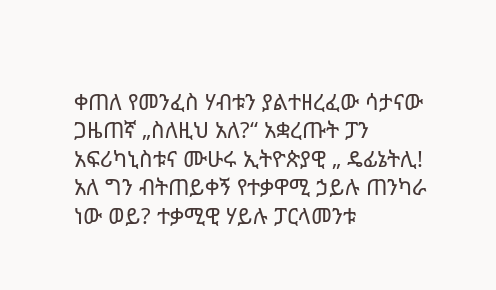ቀጠለ የመንፈስ ሃብቱን ያልተዘረፈው ሳታናው ጋዜጠኛ „ስለዚህ አለ?“ አቋረጡት ፓን አፍሪካኒስቱና ሙሁሩ ኢትዮጵያዊ „ ዴፊኔትሊ! አለ ግን ብትጠይቀኝ የተቃዋሚ ኃይሉ ጠንካራ ነው ወይ? ተቃሚዊ ሃይሉ ፓርላመንቱ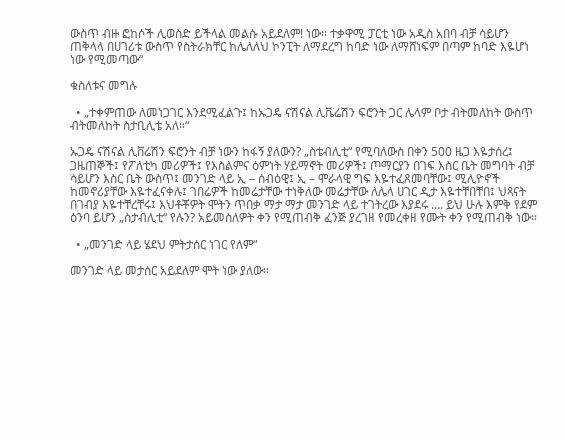ውስጥ ብዙ ፎከሶች ሊወስድ ይችላል መልሱ አይደለም! ነው። ተቃዋሚ ፓርቲ ነው አዲስ አበባ ብቻ ሳይሆን ጠቅላላ በሀገሪቱ ውስጥ የስትራክቸር ከሌለለህ ኮንፒት ለማደረግ ከባድ ነው ለማሸነፍም በጣም ከባድ እዬሆነ ነው የሚመጣው“

ቁስለቱና መግሉ

  • „ተቀምጠው ለመነጋገር እንደሚፈልጉ፤ ከኡጋዴ ናሽናል ሊቬሬሽን ፍሮንት ጋር ሌላም ቦታ ብትመለከት ውስጥ ብትመለከት ስታቢሊቴ አለ።“

ኡጋዴ ናሽናል ሊቨሬሽን ፍሮንት ብቻ ነውን ከፋኝ ያለውን? „ስቴብሊቲ“ የሚባለውስ በቀን 500 ዜጋ እዬታሰረ፤ ጋዜጠኞች፤ የፖለቲካ መሪዎች፤ የእስልምና ዕምነት ሃይማኖት መሪዎች፤ ጦማርያን በገፍ እስር ቤት መግባት ብቻ ሳይሆን እስር ቤት ውስጥ፤ መንገድ ላይ ኢ – ሰብዕዊ፤ ኢ – ሞራላዊ ግፍ እዬተፈጸመባቸው፤ ሚሊዮኖች ከመኖሪያቸው እዬተፈናቀሉ፤ ገበሬዎች ከመሬታቸው ተነቅለው መሬታቸው ለሌላ ሀገር ዲታ እዬተቸበቸበ፤ ህጻናት በገብያ እዬተቸረቸሩ፤ እህቶቾዎት ሞትን ጥበቃ ማታ ማታ መንገድ ላይ ተገትረው እያደሩ …. ይህ ሁሉ እምቅ የደም ዕንባ ይሆን „ስታብሊቲ“ የሉን? አይመስለዎት ቀን የሚጠብቅ ፈንጅ ያረገዘ የመረቀዘ የሙት ቀን የሚጠብቅ ነው።

  • „መንገድ ላይ ሄደህ ምትታሰር ነገር የለም“

መንገድ ላይ መታሰር አይደለም ሞት ነው ያለው።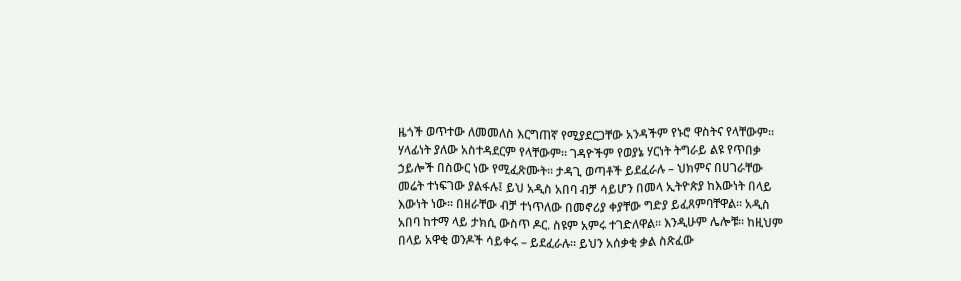ዜጎች ወጥተው ለመመለስ እርግጠኛ የሚያደርጋቸው አንዳችም የኑሮ ዋስትና የላቸውም። ሃላፊነት ያለው አስተዳደርም የላቸውም። ገዳዮችም የወያኔ ሃርነት ትግራይ ልዩ የጥበቃ ኃይሎች በስውር ነው የሚፈጽሙት። ታዳጊ ወጣቶች ይደፈራሉ – ህክምና በሀገራቸው መሬት ተነፍገው ያልፋሉ፤ ይህ አዲስ አበባ ብቻ ሳይሆን በመላ ኢትዮጵያ ከእውነት በላይ እውነት ነው። በዘራቸው ብቻ ተነጥለው በመኖሪያ ቀያቸው ግድያ ይፈጸምባቸዋል። አዲስ አበባ ከተማ ላይ ታክሲ ውስጥ ዶር. ስዩም አምሩ ተገድለዋል። እንዲሁም ሌሎቹ። ከዚህም በላይ አዋቂ ወንዶች ሳይቀሩ – ይደፈራሉ። ይህን አሰቃቂ ቃል ስጽፈው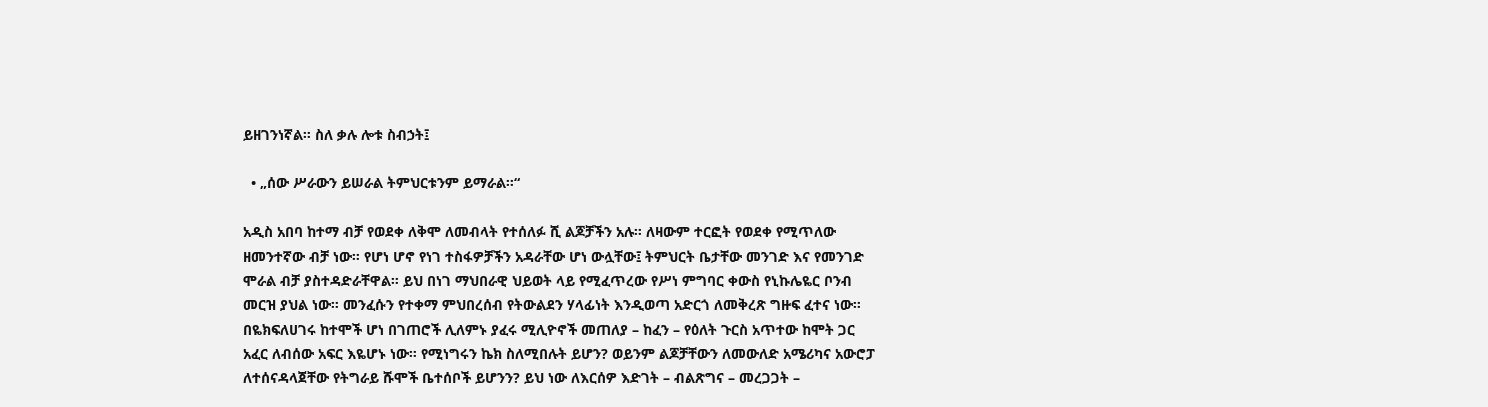ይዘገንነኛል። ስለ ቃሉ ሎቱ ስብኃት፤

  • „ሰው ሥራውን ይሠራል ትምህርቱንም ይማራል።“

አዲስ አበባ ከተማ ብቻ የወደቀ ለቅሞ ለመብላት የተሰለፉ ሺ ልጆቻችን አሉ። ለዛውም ተርፎት የወደቀ የሚጥለው ዘመንተኛው ብቻ ነው። የሆነ ሆኖ የነገ ተስፋዎቻችን አዳራቸው ሆነ ውሏቸው፤ ትምህርት ቤታቸው መንገድ እና የመንገድ ሞራል ብቻ ያስተዳድራቸዋል። ይህ በነገ ማህበራዊ ህይወት ላይ የሚፈጥረው የሥነ ምግባር ቀውስ የኒኩሌዬር ቦንብ መርዝ ያህል ነው። መንፈሱን የተቀማ ምህበረሰብ የትውልደን ሃላፊነት እንዲወጣ አድርጎ ለመቅረጽ ግዙፍ ፈተና ነው። በዬክፍለሀገሩ ከተሞች ሆነ በገጠሮች ሊለምኑ ያፈሩ ሚሊዮኖች መጠለያ – ከፈን – የዕለት ጉርስ አጥተው ከሞት ጋር አፈር ለብሰው አፍር እዬሆኑ ነው። የሚነግሩን ኬክ ስለሚበሉት ይሆን? ወይንም ልጆቻቸውን ለመውለድ አሜሪካና አውሮፓ ለተሰናዳላጀቸው የትግራይ ሹሞች ቤተሰቦች ይሆንን? ይህ ነው ለእርሰዎ እድገት – ብልጽግና – መረጋጋት –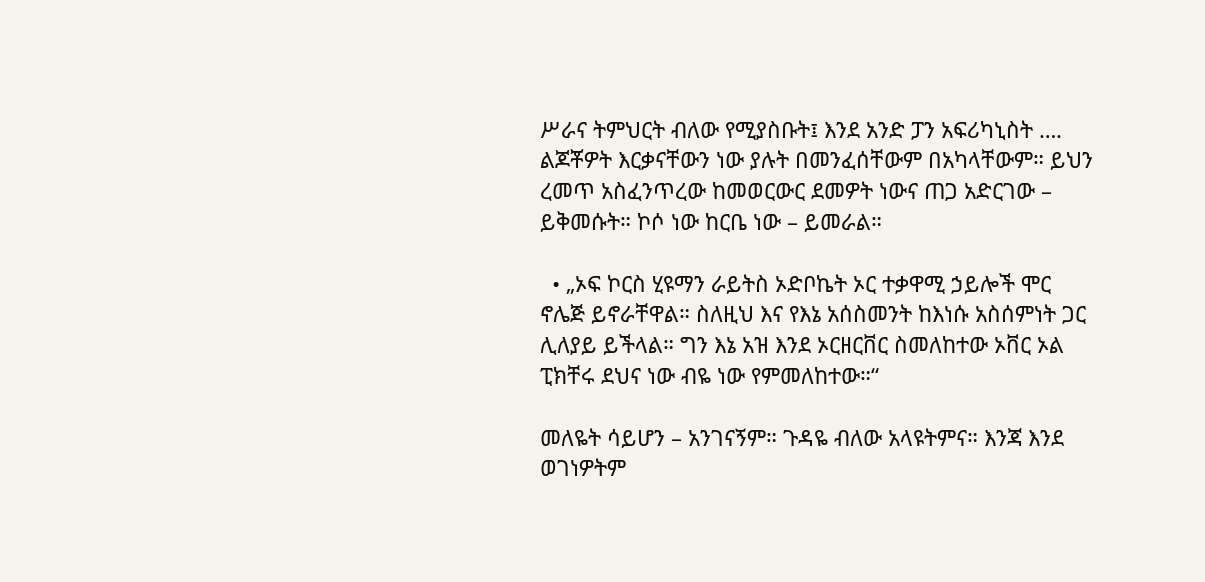ሥራና ትምህርት ብለው የሚያስቡት፤ እንደ አንድ ፓን አፍሪካኒስት …. ልጆቾዎት እርቃናቸውን ነው ያሉት በመንፈሰቸውም በአካላቸውም። ይህን ረመጥ አስፈንጥረው ከመወርውር ደመዎት ነውና ጠጋ አድርገው – ይቅመሱት። ኮሶ ነው ከርቤ ነው – ይመራል።

  • „ኦፍ ኮርስ ሂዩማን ራይትስ ኦድቦኬት ኦር ተቃዋሚ ኃይሎች ሞር ኖሌጅ ይኖራቸዋል። ስለዚህ እና የእኔ አሰስመንት ከእነሱ አስሰምነት ጋር ሊለያይ ይችላል። ግን እኔ አዝ እንደ ኦርዘርቨር ስመለከተው ኦቨር ኦል ፒክቸሩ ደህና ነው ብዬ ነው የምመለከተው።“

መለዬት ሳይሆን – አንገናኝም። ጉዳዬ ብለው አላዩትምና። እንጃ እንደ ወገነዎትም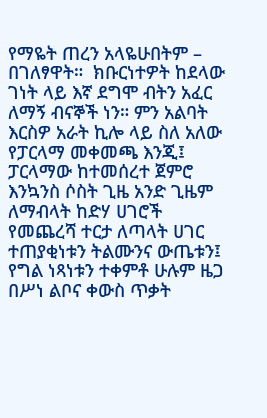የማዬት ጠረን አላዬሁበትም – በገለፃዋት።  ክቡርነተዎት ከደላው ገነት ላይ እኛ ደግሞ ብትን አፈር ለማኝ ብናኞች ነን። ምን አልባት እርስዎ አራት ኪሎ ላይ ስለ አለው የፓርላማ መቀመጫ እንጂ፤ ፓርላማው ከተመሰረተ ጀምሮ እንኳንስ ሶስት ጊዜ አንድ ጊዜም ለማብላት ከድሃ ሀገሮች የመጨረሻ ተርታ ለጣላት ሀገር ተጠያቂነቱን ትልሙንና ውጤቱን፤ የግል ነጻነቱን ተቀምቶ ሁሉም ዜጋ በሥነ ልቦና ቀውስ ጥቃት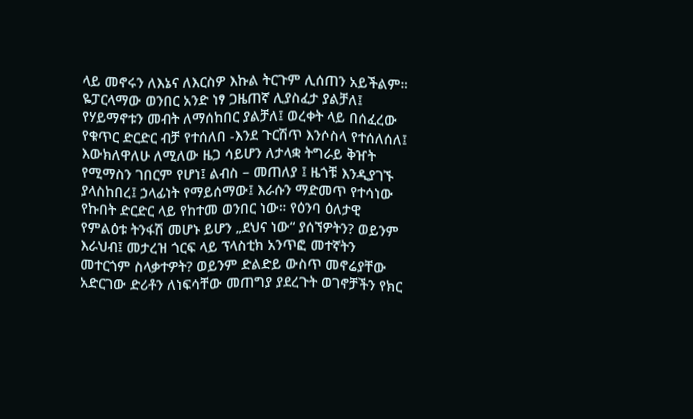ላይ መኖሩን ለእኔና ለእርስዎ እኩል ትርጉም ሊሰጠን አይችልም። ዬፓርላማው ወንበር አንድ ነፃ ጋዜጠኛ ሊያስፈታ ያልቻለ፤ የሃይማኖቱን መብት ለማሰከበር ያልቻለ፤ ወረቀት ላይ በሰፈረው የቁጥር ድርድር ብቻ የተሰለበ -እንደ ጉርሽጥ እንሶስላ የተሰለሰለ፤ እውክለዋለሁ ለሚለው ዜጋ ሳይሆን ለታላቋ ትግራይ ቅዠት የሚማስን ገበርም የሆነ፤ ልብስ – መጠለያ ፤ ዜጎቹ እንዲያገኙ ያላስከበረ፤ ኃላፊነት የማይሰማው፤ እራሱን ማድመጥ የተሳነው የኩበት ድርድር ላይ የከተመ ወንበር ነው። የዕንባ ዕለታዊ የምልዕቱ ትንፋሽ መሆኑ ይሆን „ደህና ነው“ ያሰኘዎትን? ወይንም እራህብ፤ መታረዝ ጎርፍ ላይ ፕላስቲክ አንጥፎ መተኛትን መተርጎም ስላቃተዎት? ወይንም ድልድይ ውስጥ መኖሬያቸው አድርገው ድሪቶን ለነፍሳቸው መጠግያ ያደረጉት ወገኖቻችን የክር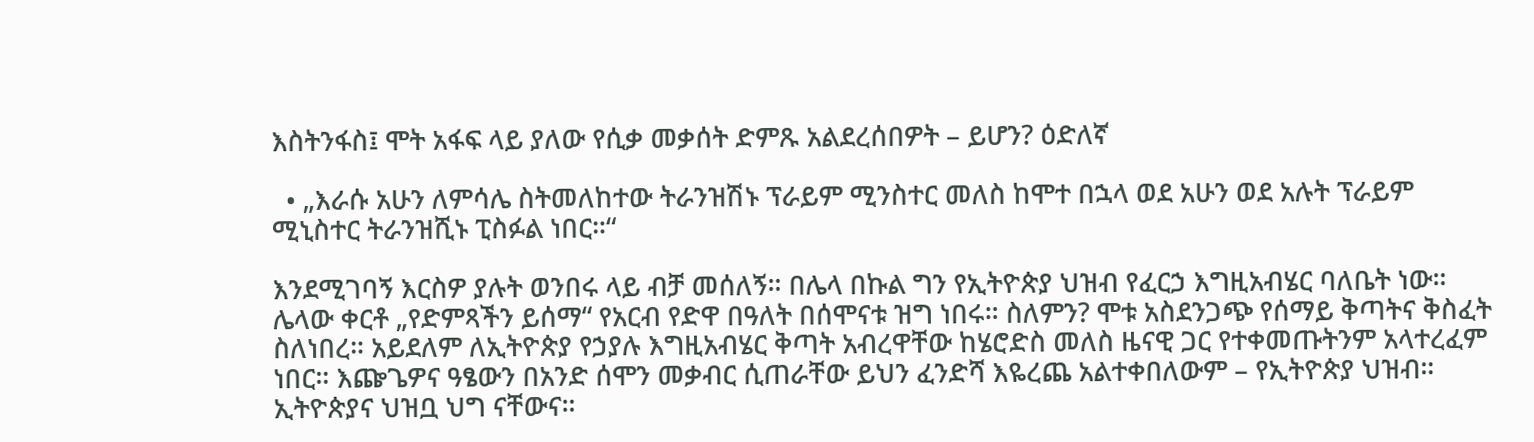እስትንፋስ፤ ሞት አፋፍ ላይ ያለው የሲቃ መቃሰት ድምጹ አልደረሰበዎት – ይሆን? ዕድለኛ

  • „እራሱ አሁን ለምሳሌ ስትመለከተው ትራንዝሽኑ ፕራይም ሚንስተር መለስ ከሞተ በኋላ ወደ አሁን ወደ አሉት ፕራይም ሚኒስተር ትራንዝሺኑ ፒስፉል ነበር።“

እንደሚገባኝ እርስዎ ያሉት ወንበሩ ላይ ብቻ መሰለኝ። በሌላ በኩል ግን የኢትዮጵያ ህዝብ የፈርኃ እግዚአብሄር ባለቤት ነው። ሌላው ቀርቶ „የድምጻችን ይሰማ“ የአርብ የድዋ በዓለት በሰሞናቱ ዝግ ነበሩ። ስለምን? ሞቱ አስደንጋጭ የሰማይ ቅጣትና ቅስፈት ስለነበረ። አይደለም ለኢትዮጵያ የኃያሉ እግዚአብሄር ቅጣት አብረዋቸው ከሄሮድስ መለስ ዜናዊ ጋር የተቀመጡትንም አላተረፈም ነበር። እጬጌዎና ዓፄውን በአንድ ሰሞን መቃብር ሲጠራቸው ይህን ፈንድሻ እዬረጨ አልተቀበለውም – የኢትዮጵያ ህዝብ። ኢትዮጵያና ህዝቧ ህግ ናቸውና።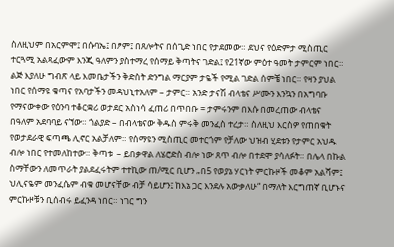ስለዚህም በአርምሞ፤ በሱባኤ፤ በፆም፤ በጸሎትና በሰጊድ ነበር የታደመው። ደህና የዕድምታ ሚስጢር ተርጓሚ አልጻፈውም እንጂ ዓለምን ያስተማረ የሰማይ ቅጣትና ገድል፤ የ21ኛው ምዕተ ዓመት ታምርም ነበር። ልጅ እያለሁ ግብጽ ላይ እመቤታችን ቅድስት ድንግል ማርያም ታዬች የሚል ገድል ሰምቼ ነበር። የዛን ያህል ነበር የሰማዩ ቁጣና የአባታችን መዳህኒተአለም – ታምር። አንድ ታናሽ ብላቴና ሥሙን እንኳን በአግባቡ የማናውቀው የዕንባ ተቆርቋሪ ወታደር አስነሳ ፈጠሪ በጥበቡ = ታምሩንም በእሱ በመረጠው ብላቴና በዓለም አደባባይ ናኘው። ጎልያድ – በብላቴናው ቅዱስ ምሩቅ መንፈስ ተረታ። ስለዚህ እርስዎ የጠበቁት የወታደራዊ ፍጣጫ ሊኖር አልቻለም። የሰማዩን ሚስጢር መተርጎም የቻለው ህዝብ ሂደቱን የታምር አህዱ ብሎ ነበር የተመለከተው። ቅጣቱ  – ይበቃዋል ለሄሮድስ ብሎ ነው ጸጥ ብሎ በተደሞ ያሳለፉት። በሌላ በኩል ስማቸውን ለመጥራት ያልደፈሩትም ተተኪው ጠ/ሚር ቢሆን „በ5 የወያኔ ሃርነት ምርኩዞች መቆም አልሻም፤ ህሊናዬም መንፈሴም ብቁ መሆናቸው ብቻ ሳይሆን፤ ከእኔ ጋር እንደሉ አውቃለሁ“ በማለት እርግጠኛ ቢሆኑና ምርኩዞቹን ቢሰብሩ ይፈንዳ ነበር። ነገር ግን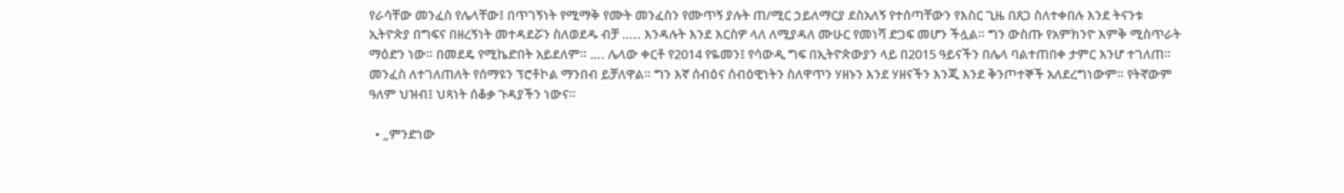የራሳቸው መንፈስ የሌላቸው፤ በጥገኝነት የሚማቅ የሙት መንፈስን የሙጥኝ ያሉት ጠ/ሚር ኃይለማርያ ደስአለኝ የተሰጣቸውን የእስር ጊዜ በጸጋ ስለተቀበሉ እንደ ትናንቱ ኢትዮጵያ በግፍና በዘረኝነት መተዳደሯን ስለወደዱ ብቻ ….. እንዳሉት እንደ እርስዎ ላለ ለሚያዳለ ሙሁር የመነሻ ድጋፍ መሆን ችሏል። ግን ውስጡ የአምክንዮ እምቅ ሚስጥራት ማዕድን ነው። በመደዴ የሚኬድበት አይደለም። …. ሌላው ቀርቶ የ2014 የዬመን፤ የሳውዲ ግፍ በኢትዮጵውያን ላይ በ2015 ዓይናችን በሌላ ባልተጠበቀ ታምር እንሆ ተገለጠ። መንፈስ ለተገለጠለት የሰማዩን ፕሮቶኮል ማንበብ ይቻለዋል። ግን እኛ ሰብዕና ሰብዕዊነትን ስለዋጥን ሃዘኑን እንደ ሃዘናችን እንጂ እንደ ቅንጦተኞች አለደረግነውም። የትኛውም ዓለም ህዝብ፤ ህጻነት ሰቆቃ ጉዳያችን ነውና።

  • „ምንድነው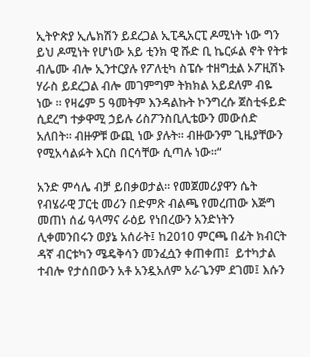ኢትዮጵያ ኢሌክሽን ይደረጋል ኢፒዲአርፒ ዶሚነት ነው ግን ይህ ዶሚነት የሆነው አይ ቲንክ ዊ ሹድ ቢ ኬርፉል ኖት የትቱ ብሌሙ ብሎ ኢንተርያሉ የፖለቲካ ስፔሱ ተዘግቷል ኦፖዚሽኑ ሃራስ ይደረጋል ብሎ መገምግም ትክክል አይደለም ብዬ ነው ። የዛሬም 5 ዓመትም እንዳልኩት ኮንግረሱ ጀስቲፋይድ ሲደረግ ተቃዋሚ ኃይሉ ሪስፖንስቢሊቴውን መውሰድ አለበት። ብዙዎቹ ውጪ ነው ያሉት። ብዙውንም ጊዜያቸውን የሚአሳልፉት እርስ በርሳቸው ሲጣሉ ነው።“

አንድ ምሳሌ ብቻ ይበቃወታል። የመጀመሪያዋን ሴት የብሄራዊ ፓርቲ መሪን በድምጽ ብልጫ የመረጠው እጅግ መጠነ ሰፊ ዓላማና ራዕይ የነበረውን አንድነትን ሊቀመንበሩን ወያኔ አሰራት፤ ከ2010 ምርጫ በፊት ክብርት ዳኛ ብርቱካን ሜዴቅሳን መንፈሷን ቀጠቀጠ፤  ይተካታል ተብሎ የታሰበውን አቶ አንዷአለም አራጌንም ደገመ፤ እሱን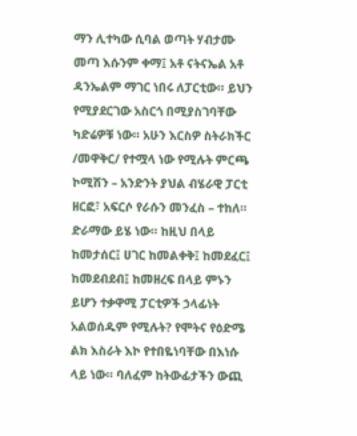ማን ሊተካው ሲባል ወጣት ሃብታሙ መጣ እሱንም ቀማ፤ አቶ ናትናኤል አቶ ዳንኤልም ማገር ነበሩ ለፓርቲው። ይህን የሚያደርገው አስርጎ በሚያስገባቸው ካድሬዎቹ ነው። አሁን እርስዎ ስትራክችር /መዋቅር/ የተሟላ ነው የሚሉት ምርጫ ኮሚሽን – አንድንት ያህል ብሄራዊ ፓርቲ ዘርፎ፣ አፍርሶ የራሱን መንፈስ – ተከለ። ድራማው ይሄ ነው። ከዚህ በላይ ከመታሰር፤ ሀገር ከመልቀቅ፤ ከመደፈር፤ ከመደብደብ፤ ከመዘረፍ በላይ ምኑን ይሆን ተቃዋሚ ፓርቲዎች ኃላፊነት አልወሰዱም የሚሉት? የሞትና የዕድሜ ልክ እስራት እኮ የተበዬነባቸው በእነሱ ላይ ነው። ባለፈም ከትውፊታችን ውጪ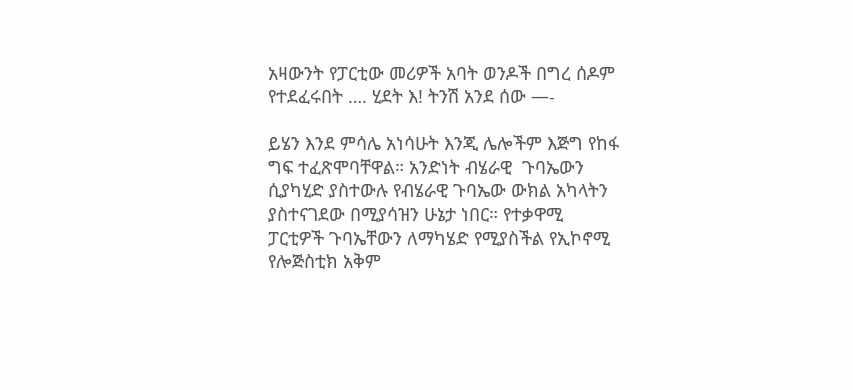አዛውንት የፓርቲው መሪዎች አባት ወንዶች በግረ ሰዶም የተደፈሩበት …. ሂደት እ! ትንሽ አንደ ሰው —-

ይሄን እንደ ምሳሌ አነሳሁት እንጂ ሌሎችም እጅግ የከፋ ግፍ ተፈጽሞባቸዋል። አንድነት ብሄራዊ  ጉባኤውን ሲያካሂድ ያስተውሉ የብሄራዊ ጉባኤው ውክል አካላትን ያስተናገደው በሚያሳዝን ሁኔታ ነበር። የተቃዋሚ ፓርቲዎች ጉባኤቸውን ለማካሄድ የሚያስችል የኢኮኖሚ የሎጅስቲክ አቅም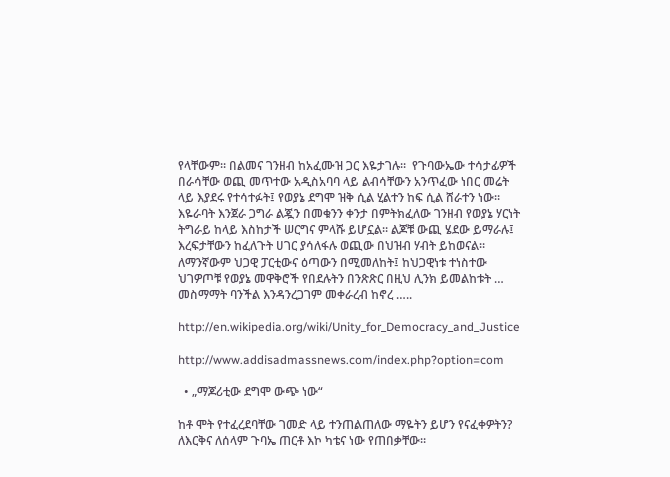የላቸውም። በልመና ገንዘብ ከአፈሙዝ ጋር እዬታገሉ።  የጉባውኤው ተሳታፊዎች በራሳቸው ወጪ መጥተው አዲስአባባ ላይ ልብሳቸውን አንጥፈው ነበር መሬት ላይ እያደሩ የተሳተፉት፤ የወያኔ ደግሞ ዝቅ ሲል ሂልተን ከፍ ሲል ሸራተን ነው። እዬራባት እንጀራ ጋግራ ልጇን በመቁንን ቀንታ በምትክፈለው ገንዘብ የወያኔ ሃርነት ትግራይ ከላይ እስከታች ሠርግና ምላሹ ይሆኗል። ልጆቹ ውጪ ሄደው ይማራሉ፤ እረፍታቸውን ከፈለጉት ሀገር ያሳለፋሉ ወጪው በህዝብ ሃብት ይከወናል። ለማንኛውም ህጋዊ ፓርቲውና ዕጣውን በሚመለከት፤ ከህጋዊነቱ ተነስተው ህገዎጦቹ የወያኔ መዋቅሮች የበደሉትን በንጽጽር በዚህ ሊንክ ይመልከቱት … መስማማት ባንችል እንዳንረጋገም መቀራረብ ከኖረ …..

http://en.wikipedia.org/wiki/Unity_for_Democracy_and_Justice

http://www.addisadmassnews.com/index.php?option=com

  • „ማጆሪቲው ደግሞ ውጭ ነው“

ከቶ ሞት የተፈረደባቸው ገመድ ላይ ተንጠልጠለው ማዬትን ይሆን የናፈቀዎትን? ለእርቅና ለሰላም ጉባኤ ጠርቶ እኮ ካቴና ነው የጠበቃቸው።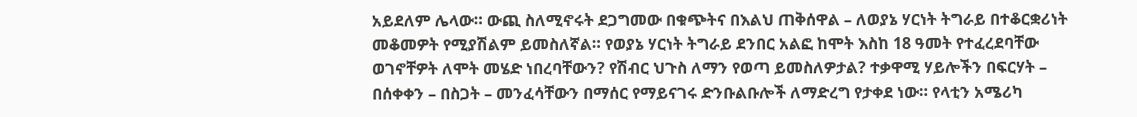አይደለም ሌላው። ውጪ ስለሚኖሩት ደጋግመው በቁጭትና በእልህ ጠቅሰዋል – ለወያኔ ሃርነት ትግራይ በተቆርቋሪነት መቆመዎት የሚያሽልም ይመስለኛል። የወያኔ ሃርነት ትግራይ ደንበር አልፎ ከሞት እስከ 18 ዓመት የተፈረደባቸው ወገኖቸዎት ለሞት መሄድ ነበረባቸውን? የሽብር ህጉስ ለማን የወጣ ይመስለዎታል? ተቃዋሚ ሃይሎችን በፍርሃት –  በሰቀቀን – በስጋት – መንፈሳቸውን በማሰር የማይናገሩ ድንቡልቡሎች ለማድረግ የታቀደ ነው። የላቲን አሜሪካ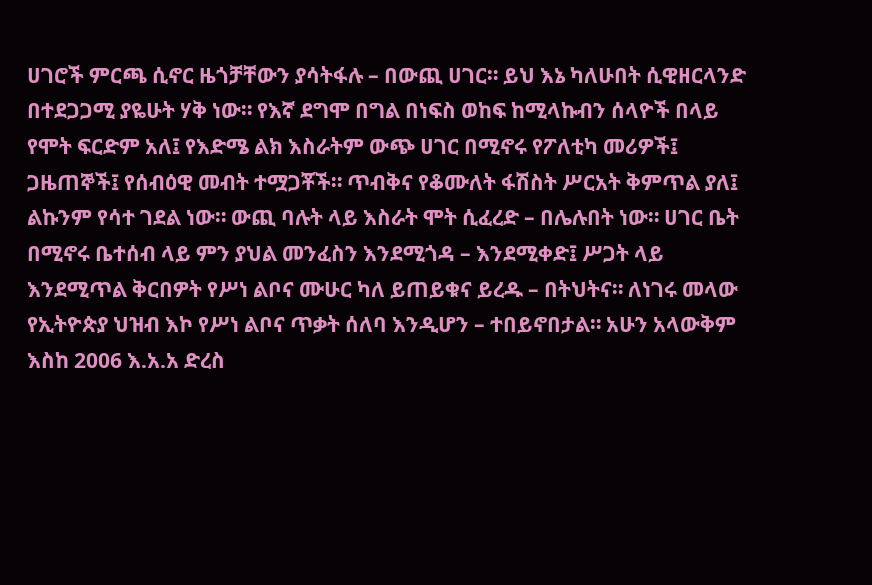ሀገሮች ምርጫ ሲኖር ዜጎቻቸውን ያሳትፋሉ – በውጪ ሀገር። ይህ እኔ ካለሁበት ሲዊዘርላንድ በተደጋጋሚ ያዬሁት ሃቅ ነው። የእኛ ደግሞ በግል በነፍስ ወከፍ ከሚላኩብን ሰላዮች በላይ የሞት ፍርድም አለ፤ የእድሜ ልክ እስራትም ውጭ ሀገር በሚኖሩ የፖለቲካ መሪዎች፤ ጋዜጠኞች፤ የሰብዕዊ መብት ተሟጋቾች። ጥብቅና የቆሙለት ፋሽስት ሥርአት ቅምጥል ያለ፤ ልኩንም የሳተ ገደል ነው። ውጪ ባሉት ላይ እስራት ሞት ሲፈረድ – በሌሉበት ነው። ሀገር ቤት በሚኖሩ ቤተሰብ ላይ ምን ያህል መንፈስን እንደሚጎዳ – እንደሚቀድ፤ ሥጋት ላይ እንደሚጥል ቅርበዎት የሥነ ልቦና ሙሁር ካለ ይጠይቁና ይረዱ – በትህትና። ለነገሩ መላው የኢትዮጵያ ህዝብ እኮ የሥነ ልቦና ጥቃት ሰለባ እንዲሆን – ተበይኖበታል። አሁን አላውቅም እስከ 2006 እ.አ.አ ድረስ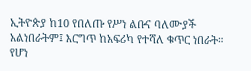ኢትዮጵያ ከ10 የበለጡ የሥነ ልቡና ባለሙያች አልነበራትም፤ እርግጥ ከአፍሪካ የተሻለ ቁጥር ነበራት። የሆነ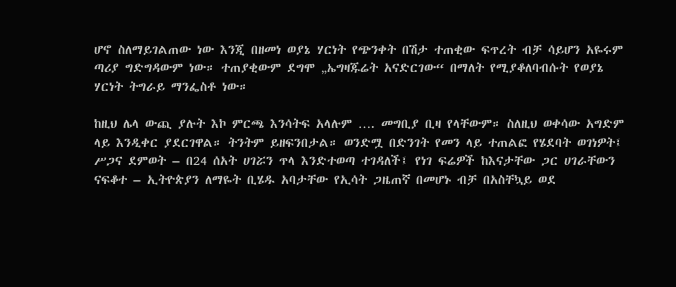ሆኖ ስለማይገልጠው ነው እንጂ በዘመነ ወያኔ ሃርነት የጭንቀት በሽታ ተጠቂው ፍጥረት ብቻ ሳይሆን አዬሩም ጣሪያ ግድግዳውም ነው። ተጠያቂውም ደግሞ „ኤግዛጁሬት አናድርገው“ በማለት የሚያቆለባብሱት የወያኔ ሃርነት ትግራይ ማንፌስቶ ነው።

ከዚህ ሌላ ውጪ ያሉት እኮ ምርጫ እንሳትፍ አላሉም …. መግቢያ ቢዛ የላቸውም። ስለዚህ ወቀሳው አግድም ላይ እንዲቀር ያደርገዋል። ትንትም ይዘፍንበታል። ወንድሟ በድንገት የመን ላይ ተጠልፎ የሄደባት ወገነዎት፤ ሥጋና ደምወት – በ24 ሰአት ሀገሯን ጥላ እንድተወጣ ተገዳለች፤ የነገ ፍሬዎች ከእናታቸው ጋር ሀገራቸውን ናፍቆተ – ኢትዮጵያን ለማዬት ቢሄዱ አባታቸው የኢሳት ጋዜጠኛ በመሆኑ ብቻ በአስቸኳይ ወደ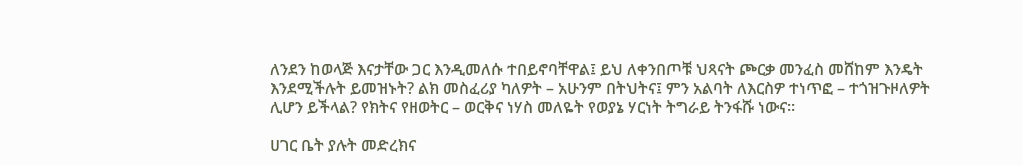ለንደን ከወላጅ እናታቸው ጋር እንዲመለሱ ተበይኖባቸዋል፤ ይህ ለቀንበጦቹ ህጻናት ጮርቃ መንፈስ መሸከም እንዴት እንደሚችሉት ይመዝኑት? ልክ መስፈሪያ ካለዎት – አሁንም በትህትና፤ ምን አልባት ለእርስዎ ተነጥፎ – ተጎዝጉዞለዎት ሊሆን ይችላል? የክትና የዘወትር – ወርቅና ነሃስ መለዬት የወያኔ ሃርነት ትግራይ ትንፋሹ ነውና።

ሀገር ቤት ያሉት መድረክና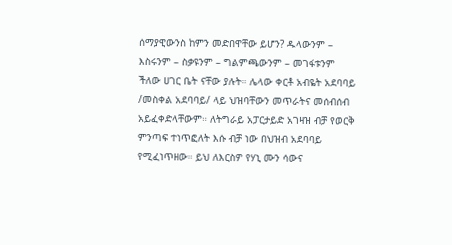ሰማያዊውንስ ከምን መድበዋቸው ይሆን? ዱላውንም – እስሩንም – ስቃዩንም – ግልምጫውንም – መገፋቱንም ችለው ሀገር ቤት ናቸው ያሉት። ሌላው ቀርቶ አብዬት አደባባይ /መስቀል አደባባይ/ ላይ ህዝባቸውን መጥራትና መሰብሰብ አይፈቀድላቸውም። ለትግራይ አፓርታይድ አገዛዝ ብቻ የወርቅ ምንጣፍ ተነጥፎለት እሱ ብቻ ነው በህዝብ አደባባይ የሚፈነጥዘው። ይህ ለእርስዎ የሃኒ ሙን ሳውና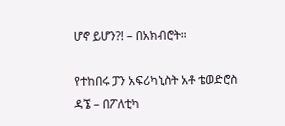ሆኖ ይሆን?! – በአክብሮት።

የተከበሩ ፓን አፍሪካኒስት አቶ ቴወድሮስ ዳኜ – በፖለቲካ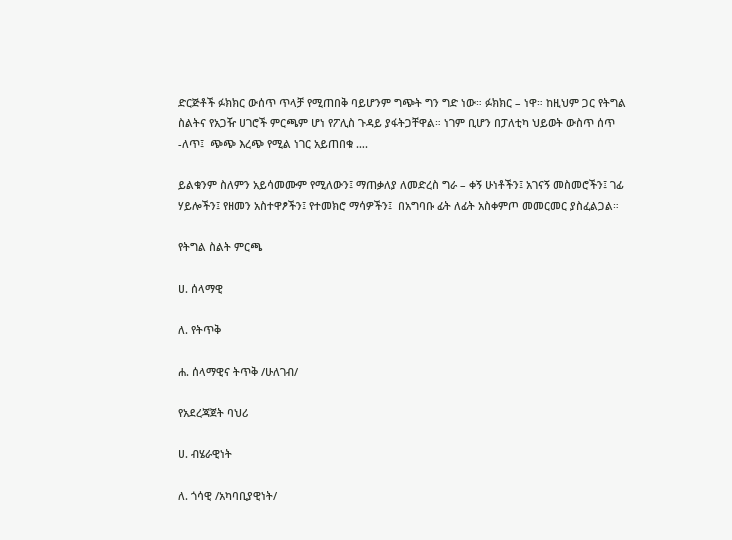ድርጅቶች ፉክክር ውሰጥ ጥላቻ የሚጠበቅ ባይሆንም ግጭት ግን ግድ ነው። ፉክክር – ነዋ። ከዚህም ጋር የትግል ስልትና የአጋዥ ሀገሮች ምርጫም ሆነ የፖሊስ ጉዳይ ያፋትጋቸዋል። ነገም ቢሆን በፓለቲካ ህይወት ውስጥ ሰጥ -ለጥ፤  ጭጭ እረጭ የሚል ነገር አይጠበቁ ….

ይልቁንም ስለምን አይሳመሙም የሚለውን፤ ማጠቃለያ ለመድረስ ግራ – ቀኝ ሁነቶችን፤ አገናኝ መስመሮችን፤ ገፊ ሃይሎችን፤ የዘመን አስተዋፆችን፤ የተመክሮ ማሳዎችን፤  በአግባቡ ፊት ለፊት አስቀምጦ መመርመር ያስፈልጋል።

የትግል ስልት ምርጫ

ሀ. ሰላማዊ

ለ. የትጥቅ

ሐ. ሰላማዊና ትጥቅ /ሁለገብ/

የአደረጃጀት ባህሪ

ሀ. ብሄራዊነት

ለ. ጎሳዊ /አካባቢያዊነት/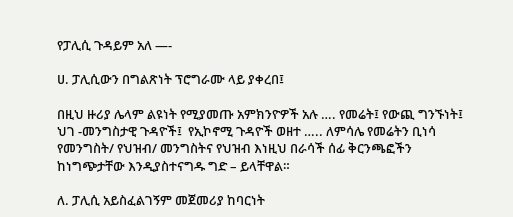የፓሊሲ ጉዳይም አለ —-

ሀ. ፓሊሲውን በግልጽነት ፕሮግራሙ ላይ ያቀረበ፤

በዚህ ዙሪያ ሌላም ልዩነት የሚያመጡ አምክንዮዎች አሉ …. የመሬት፤ የውጪ ግንኙነት፤ ህገ -መንግስታዊ ጉዳዮች፤  የኢኮኖሚ ጉዳዮች ወዘተ ….. ለምሳሌ የመሬትን ቢነሳ የመንግስት/ የህዝብ/ መንግስትና የህዝብ እነዚህ በራሳች ሰፊ ቅርንጫፎችን ከነግጭታቸው እንዲያስተናግዱ ግድ – ይላቸዋል።

ለ. ፓሊሲ አይስፈልገኝም መጀመሪያ ከባርነት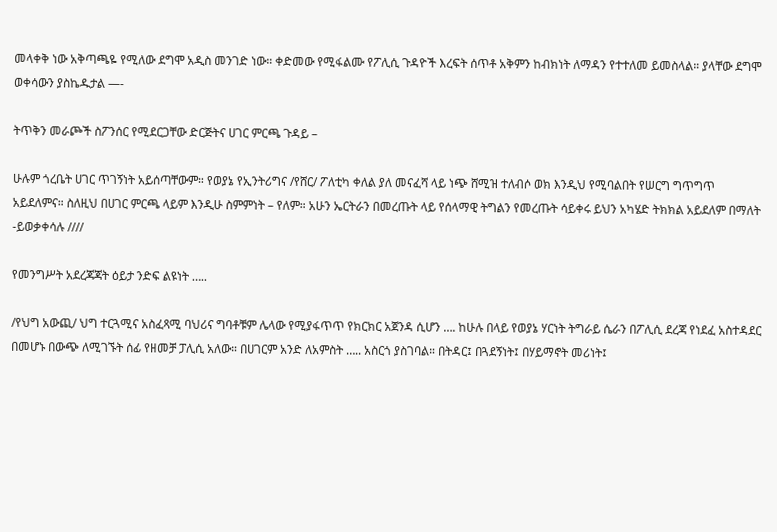መላቀቅ ነው አቅጣጫዬ የሚለው ደግሞ አዲስ መንገድ ነው። ቀድመው የሚፋልሙ የፖሊሲ ጉዳዮች እረፍት ሰጥቶ አቅምን ከብክነት ለማዳን የተተለመ ይመስላል። ያላቸው ደግሞ ወቀሳውን ያስኬዱታል —-

ትጥቅን መራጮች ስፖንሰር የሚደርጋቸው ድርጅትና ሀገር ምርጫ ጉዳይ –

ሁሉም ጎረቤት ሀገር ጥገኝነት አይሰጣቸውም። የወያኔ የኢንትሪግና /የሸር/ ፖለቲካ ቀለል ያለ መናፈሻ ላይ ነጭ ሸሚዝ ተለብሶ ወክ እንዲህ የሚባልበት የሠርግ ግጥግጥ አይደለምና። ስለዚህ በሀገር ምርጫ ላይም እንዲሁ ስምምነት – የለም። አሁን ኤርትራን በመረጡት ላይ የሰላማዊ ትግልን የመረጡት ሳይቀሩ ይህን አካሄድ ትክክል አይደለም በማለት  -ይወቃቀሳሉ ////

የመንግሥት አደረጃጃት ዕይታ ንድፍ ልዩነት …..

/የህግ አውጪ/ ህግ ተርጓሚና አስፈጻሚ ባህሪና ግባቶቹም ሌላው የሚያፋጥጥ የክርክር አጀንዳ ሲሆን …. ከሁሉ በላይ የወያኔ ሃርነት ትግራይ ሴራን በፖሊሲ ደረጃ የነደፈ አስተዳደር በመሆኑ በውጭ ለሚገኙት ሰፊ የዘመቻ ፓሊሲ አለው። በሀገርም አንድ ለአምስት ….. አስርጎ ያስገባል። በትዳር፤ በጓደኝነት፤ በሃይማኖት መሪነት፤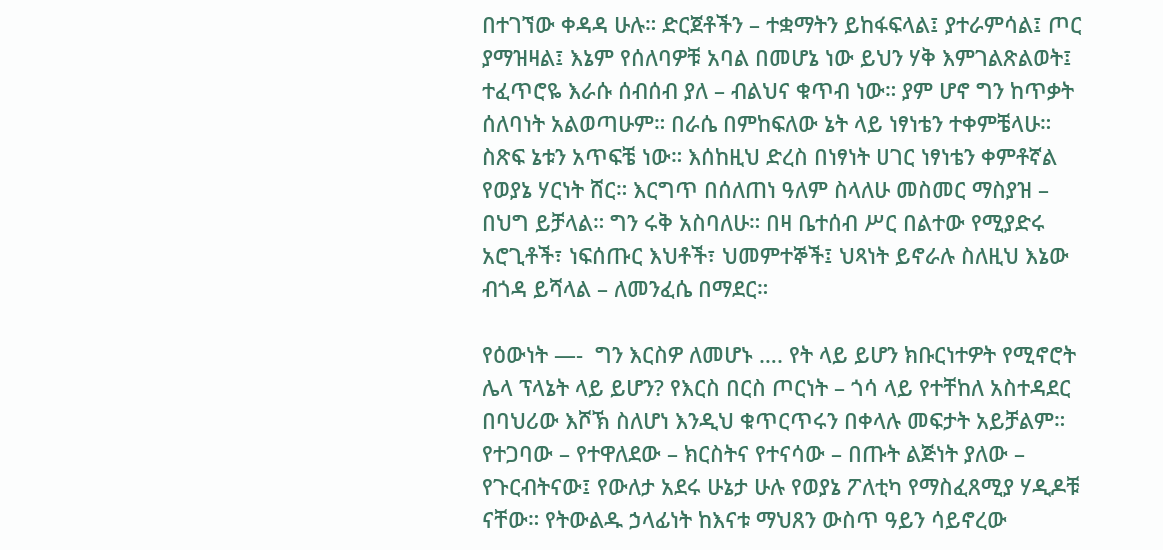በተገኘው ቀዳዳ ሁሉ። ድርጀቶችን – ተቋማትን ይከፋፍላል፤ ያተራምሳል፤ ጦር ያማዝዛል፤ እኔም የሰለባዎቹ አባል በመሆኔ ነው ይህን ሃቅ እምገልጽልወት፤ ተፈጥሮዬ እራሱ ሰብሰብ ያለ – ብልህና ቁጥብ ነው። ያም ሆኖ ግን ከጥቃት ሰለባነት አልወጣሁም። በራሴ በምከፍለው ኔት ላይ ነፃነቴን ተቀምቼላሁ። ስጽፍ ኔቱን አጥፍቼ ነው። እሰከዚህ ድረስ በነፃነት ሀገር ነፃነቴን ቀምቶኛል የወያኔ ሃርነት ሸር። እርግጥ በሰለጠነ ዓለም ስላለሁ መስመር ማስያዝ – በህግ ይቻላል። ግን ሩቅ አስባለሁ። በዛ ቤተሰብ ሥር በልተው የሚያድሩ አሮጊቶች፣ ነፍሰጡር እህቶች፣ ህመምተኞች፤ ህጻነት ይኖራሉ ስለዚህ እኔው ብጎዳ ይሻላል – ለመንፈሴ በማደር።

የዕውነት —-  ግን እርስዎ ለመሆኑ …. የት ላይ ይሆን ክቡርነተዎት የሚኖሮት ሌላ ፕላኔት ላይ ይሆን? የእርስ በርስ ጦርነት – ጎሳ ላይ የተቸከለ አስተዳደር በባህሪው እሾኽ ስለሆነ እንዲህ ቁጥርጥሩን በቀላሉ መፍታት አይቻልም። የተጋባው – የተዋለደው – ክርስትና የተናሳው – በጡት ልጅነት ያለው – የጉርብትናው፤ የውለታ አደሩ ሁኔታ ሁሉ የወያኔ ፖለቲካ የማስፈጸሚያ ሃዲዶቹ ናቸው። የትውልዱ ኃላፊነት ከእናቱ ማህጸን ውስጥ ዓይን ሳይኖረው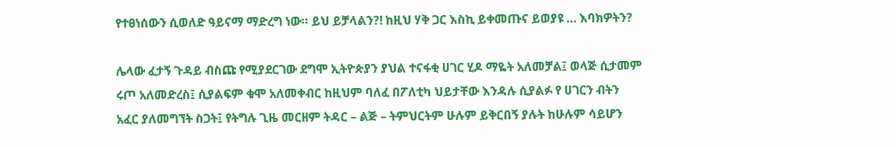የተፀነሰውን ሲወለድ ዓይናማ ማድረግ ነው። ይህ ይቻላልን?! ከዚህ ሃቅ ጋር እስኪ ይቀመጡና ይወያዩ … እባክዎትን?

ሌላው ፈታኝ ጉዳይ ብስጩ የሚያደርገው ደግሞ ኢትዮጵያን ያህል ተናፋቂ ሀገር ሂዶ ማዬት አለመቻል፤ ወላጅ ሲታመም ሩጦ አለመድረስ፤ ሲያልፍም ቁሞ አለመቀብር ከዚህም ባለፈ በፖለቲካ ህይታቸው እንዳሉ ሲያልፉ የ ሀገርን ብትን አፈር ያለመግኘት ስጋት፤ የትግሉ ጊዜ መርዘም ትዳር – ልጅ – ትምህርትም ሁሉም ይቅርበኝ ያሉት ከሁሉም ሳይሆን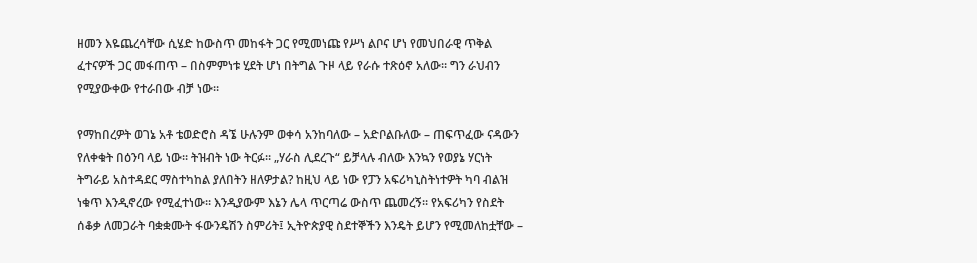ዘመን እዬጨረሳቸው ሲሄድ ከውስጥ መከፋት ጋር የሚመነጩ የሥነ ልቦና ሆነ የመህበራዊ ጥቅል ፈተናዎች ጋር መፋጠጥ – በስምምነቱ ሂደት ሆነ በትግል ጉዞ ላይ የራሱ ተጽዕኖ አለው። ግን ራህብን የሚያውቀው የተራበው ብቻ ነው።

የማከበረዎት ወገኔ አቶ ቴወድሮስ ዳኜ ሁሉንም ወቀሳ አንከባለው – አድቦልቡለው – ጠፍጥፈው ናዳውን የለቀቁት በዕንባ ላይ ነው። ትዝብት ነው ትርፉ። „ሃራስ ሊደረጉ“ ይቻላሉ ብለው እንኳን የወያኔ ሃርነት ትግራይ አስተዳደር ማስተካከል ያለበትን ዘለዎታል? ከዚህ ላይ ነው የፓን አፍሪካኒስትነተዎት ካባ ብልዝ ነቁጥ እንዲኖረው የሚፈተነው። እንዲያውም እኔን ሌላ ጥርጣሬ ውስጥ ጨመረኝ። የአፍሪካን የስደት ሰቆቃ ለመጋራት ባቋቋሙት ፋውንዴሽን ስምሪት፤ ኢትዮጵያዊ ስደተኞችን እንዴት ይሆን የሚመለከቷቸው –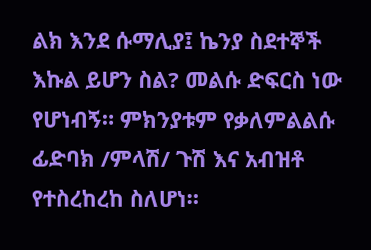ልክ እንደ ሱማሊያ፤ ኬንያ ስደተኞች እኩል ይሆን ስል? መልሱ ድፍርስ ነው የሆነብኝ። ምክንያቱም የቃለምልልሱ ፊድባክ /ምላሽ/ ጉሽ እና አብዝቶ የተስረከረከ ስለሆነ።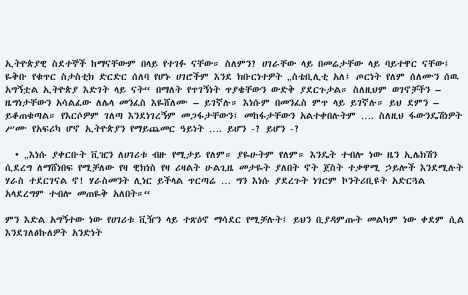ኢትዮጵያዊ ስደተኞች ከማናቸውም በላይ የተገፉ ናቸው። ስለምን? ሀገራቸው ላይ በመሬታቸው ላይ ባይተዋር ናቸው፤ ዬቅቡ የቁጥር ስታስቲክ ድርድር ሰለባ የሆኑ ሀገሮችም እንደ ክቡርነተዎት „ስቴቢሊቲ አለ፤ ጦርነት የለም ሰለሙን ሰዉ አግኝቷል ኢትዮጵያ እድገት ላይ ናት“ በማለት የጥገኝነት ጥያቄቸውን ውድቅ ያደርጉታል። ስለዚህም ወገኖቻችን – ዜግነታቸውን አሳልፈው ለሌላ መንፈስ እዬሸለሙ – ይገኛሉ። እነሱም በመንፈስ ምጥ ላይ ይገኛሉ። ይህ ደምን – ይቆጠቁጣል። የእርሶዎም ገለጣ እንደነገረኝም መጋፋታቸውን፤ መከፋታቸውን አልተቀበሉትም …. ስለዚህ ፋውንዴሽነዎት ሥሙ የአፍሪካ ሆኖ ኢትዮጵያን የማይጨመር ዓይነት …. ይሆን -? ይሆን -?

  • „እነሱ ያቀርቡት ቪዢን ለሀገሪቱ ብዙ የሚታይ የለም። ያዬሁትም የለም። እንዴት ተብሎ ነው ዜን ኢሌክሽን ሲደረግ ለማሸነበፍ የሚቻለው የዛ ዊክነስ የዛ ሪዛልት ሁልጊዜ መታዬት ያለበት ኖት ጀስት ተቃዋሚ ኃይሎች እንደሚሉት ሃራስ ተደርገናል ኖ! ሃራስመንት ሊነር ይችላል ጥርጣሬ … ግን እነሱ ያደረጉት ነገርም ኮንትሪቢዩት አድርጓል አላደረግም ተብሎ መጠዬቅ አለበት።“

ምን እድል አግኝተው ነው የሀገሪቱ ቪዥን ላይ ተጽዕኖ ማሳደር የሚቻሉት፤ ይህን ቢያዳምጡት መልካም ነው ቀደም ሲል እንደገለፅኩለዎት አንድነት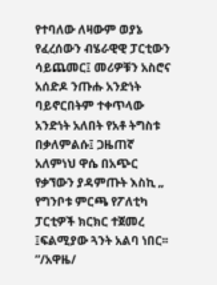የተባለው ለዛውም ወያኔ የፈረሰውን ብሄራዊዊ ፓርቲውን ሳይጨመር፤ መሪዎቹን አስሮና አሰድዶ ንጡሑ አንድነት ባይኖርበትም ተቀጥላው አንድነት አለበት የአቶ ትግስቱ በቃለምልሱ፤ ጋዜጠኛ አለምነህ ዋሴ በአጭር የቃኘውን ያዳምጡት እስኪ „ የግንቦቱ ምርጫ የፖለቲካ ፓርቲዎች ክርክር ተጀመረ ፤ፍልሚያው ጓንት አልባ ነበር፡፡”/አዋዜ/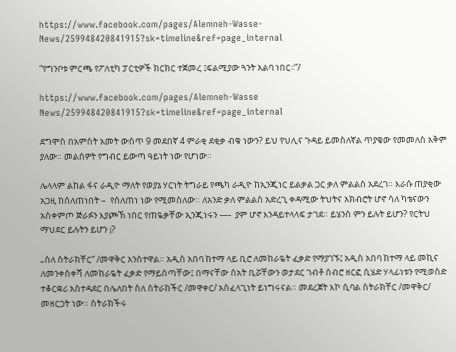https://www.facebook.com/pages/Alemneh-Wasse-News/259948420841915?sk=timeline&ref=page_internal

“የግንቦቱ ምርጫ የፖለቲካ ፓርቲዎች ክርክር ተጀመረ ፤ፍልሚያው ጓንት አልባ ነበር፡፡”/

https://www.facebook.com/pages/Alemneh-Wasse News/259948420841915?sk=timeline&ref=page_internal

ደግሞስ በአምስት አመት ውስጥ 9 መደበኛ 4 ምራቂ ደቂቃ ብቁ ነውን? ይህ የህሊና ጉዳይ ይመስለኛል ጥያቄው የመመለስ አቅም ያለው። መልሰዎት የግብር ይውጣ ዓይነት ነው የሆነው።

ሌላላም ልከል ፋና ራዲዮ ማለት የወያኔ ሃርነት ትግራይ የጫካ ራዲዮ ከኢንጂነር ይልቃል ጋር ቃለ ምልልስ አደረገ። እራሱ ጠያቂው አጋዚ ከሰለጠነበት –  የሰለጠነ ነው የሚመስለው። ለአንድ ቃለ ምልልስ አድረጊ ቀዳሚው ትህትና አክብሮት ሆኖ ሳለ ካቴናውን አስቀምጦ ጅራፉን እያጮኽ ነበር የጠዬቃቸው ኢንጂነሩን —-  ያም ሆኖ እንዳይተላላፍ ታገደ። ይሄንስ ምን ይሉት ይሆን? የርትህ ማህደር ይሉትን ይሆን ¡?

„ስለ ስትራክቸር“ /መዋቅር አንስተዋል። አዲስ አበባ ከተማ ላይ ቢሮ ለመከራዬት ፈቃድ የማያገኙ፤ አዲስ አበባ ከተማ ላይ መኪና ለመንቀስቀሻ ለመከራዬት ፈቃድ የማይሰጣቸው፤ በማናቸው ሰአት ቢሯቸውን ወታደር ገብቶ ሰብሮ ዘርፎ ሲሄድ ሃላፊነቱን የሚወስድ ተቆርቋሪ አስተዳደር በሌለበት ስለ ስትራከችር /መዋቀር/ አስፈላጊነት ይነግሩናል። መደረጀት እኮ ሲባል ስትራክቸር /መዋቅር/ መዘርጋት ነው። ስትራክችሩ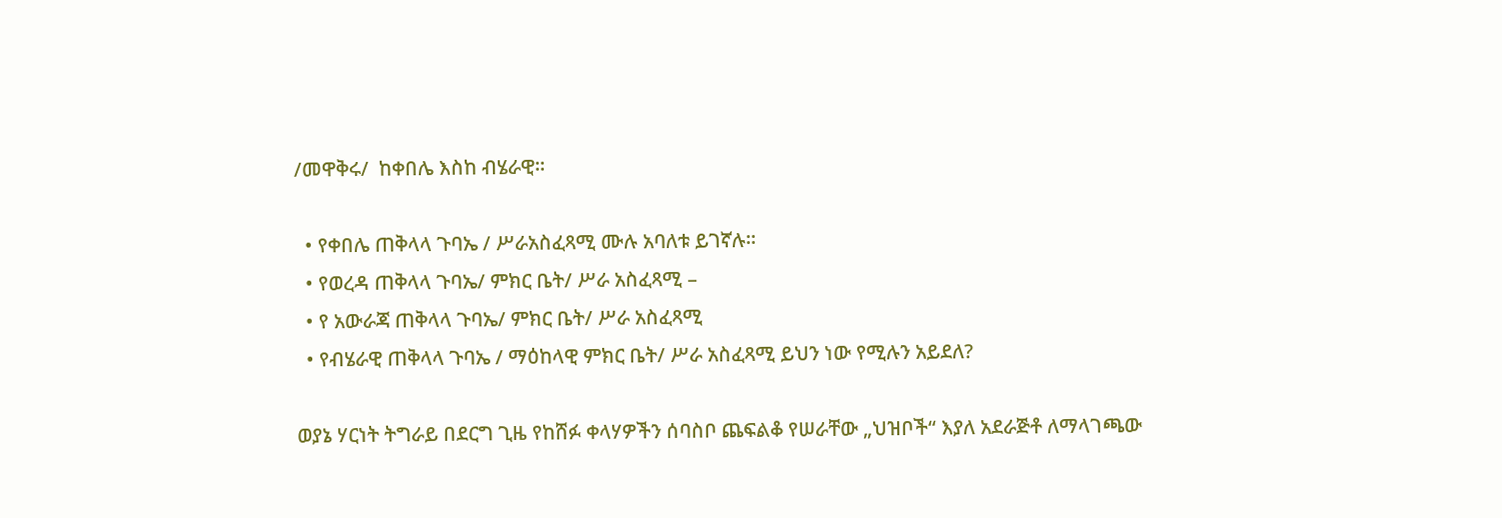/መዋቅሩ/  ከቀበሌ እስከ ብሄራዊ።

  • የቀበሌ ጠቅላላ ጉባኤ / ሥራአስፈጻሚ ሙሉ አባለቱ ይገኛሉ።
  • የወረዳ ጠቅላላ ጉባኤ/ ምክር ቤት/ ሥራ አስፈጻሚ –
  • የ አውራጃ ጠቅላላ ጉባኤ/ ምክር ቤት/ ሥራ አስፈጻሚ
  • የብሄራዊ ጠቅላላ ጉባኤ / ማዕከላዊ ምክር ቤት/ ሥራ አስፈጻሚ ይህን ነው የሚሉን አይደለ?

ወያኔ ሃርነት ትግራይ በደርግ ጊዜ የከሸፉ ቀላሃዎችን ሰባስቦ ጨፍልቆ የሠራቸው „ህዝቦች“ እያለ አደራጅቶ ለማላገጫው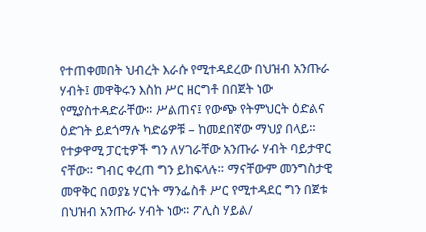የተጠቀመበት ህብረት እራሱ የሚተዳደረው በህዝብ አንጡራ ሃብት፤ መዋቅሩን እስከ ሥር ዘርግቶ በበጀት ነው የሚያስተዳድራቸው። ሥልጠና፤ የውጭ የትምህርት ዕድልና ዕድገት ይደጎማሉ ካድሬዎቹ – ከመደበኛው ማህያ በላይ። የተቃዋሚ ፓርቲዎች ግን ለሃገራቸው አንጡራ ሃብት ባይታዋር ናቸው። ግብር ቀረጠ ግን ይከፍላሉ። ማናቸውም መንግስታዊ መዋቅር በወያኔ ሃርነት ማንፌስቶ ሥር የሚተዳደር ግን በጀቱ በህዝብ አንጡራ ሃብት ነው። ፖሊስ ሃይል/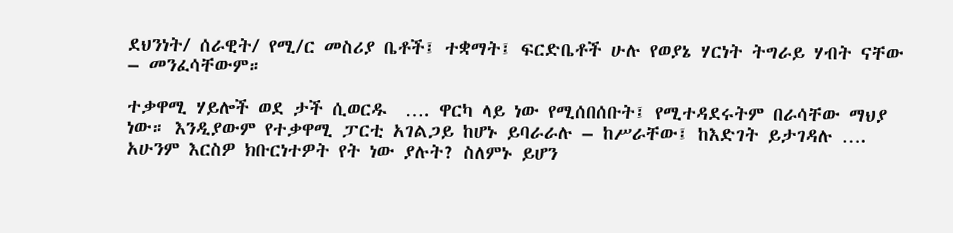ደህንነት/ ሰራዊት/ የሚ/ር መስሪያ ቤቶች፤ ተቋማት፤ ፍርድቤቶች ሁሉ የወያኔ ሃርነት ትግራይ ሃብት ናቸው – መንፈሳቸውም።

ተቃዋሚ ሃይሎች ወደ ታች ሲወርዱ  …. ዋርካ ላይ ነው የሚሰበሰቡት፤ የሚተዳደሩትም በራሳቸው ማህያ ነው። እንዲያውም የተቃዋሚ ፓርቲ አገልጋይ ከሆኑ ይባራራሉ – ከሥራቸው፤ ከእድገት ይታገዳሉ …. አሁንም እርስዎ ክቡርነተዎት የት ነው ያሉት? ስለምኑ ይሆን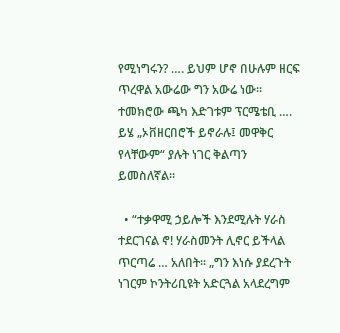የሚነግሩን? …. ይህም ሆኖ በሁሉም ዘርፍ ጥረዋል አውሬው ግን አውሬ ነው። ተመክሮው ጫካ እድገቱም ፕርሜቴቢ …. ይሄ „ኦቨዘርበሮች ይኖራሉ፤ መዋቅር የላቸውም“ ያሉት ነገር ቅልጣን ይመስለኛል።

  • “ተቃዋሚ ኃይሎች እንደሚሉት ሃራስ ተደርገናል ኖ! ሃራስመንት ሊኖር ይችላል ጥርጣሬ … አለበት። „ግን እነሱ ያደረጉት ነገርም ኮንትሪቢዩት አድርጓል አላደረግም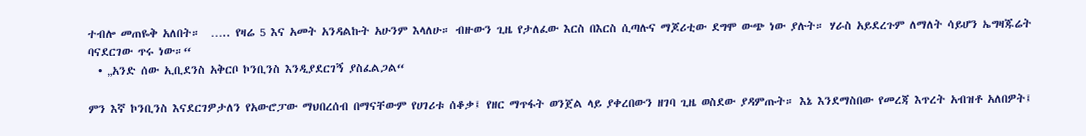ተብሎ መጠዬቅ አለበት።  ….. የዛሬ 5 እና አመት አንዳልኩት አሁንም እላለሁ። ብዙውን ጊዜ የታለፈው እርስ በእርስ ሲጣሉና ማጆሪቲው ደግሞ ውጭ ነው ያሉት። ሃራስ አይደረጉም ለማለት ሳይሆን ኤግዛጁሬት ባናደርገው ጥሩ ነው።“
  • „አንድ ሰው ኢቢደንስ አቅርቦ ኮንቢንስ እንዲያደርገኝ ያስፈልጋል“

ምን እኛ ኮንቢንስ እናደርገዎታለን የአውሮፓው ማህበረሰብ በማናቸውም የሀገሪቱ ሰቆቃ፤ የዘር ማጥፋት ወንጀል ላይ ያቀረበውን ዘገባ ጊዜ ወስደው ያዳምጡት። እኔ እንደማስበው የመረጃ እጥረት አብዝቶ አለበዎት፤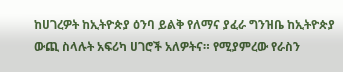ከሀገረዎት ከኢትዮጵያ ዕንባ ይልቅ የለማና ያፈራ ግንዝቤ ከኢትዮጵያ ውጪ ስላሉት አፍሪካ ሀገሮች አለዎትና። የሚያምረው የራስን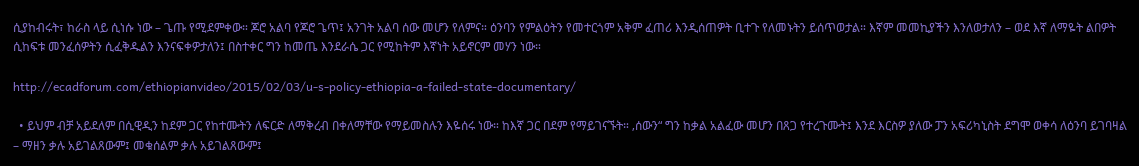ሲያከብሩት፣ ከራስ ላይ ሲነሱ ነው – ጌጡ የሚደምቀው። ጆሮ አልባ የጆሮ ጌጥ፤ አንገት አልባ ሰው መሆን የለምና። ዕንባን የምልዕትን የመተርጎም አቅም ፈጠሪ እንዲሰጠዎት ቢተጉ የለመኑትን ይሰጥወታል። እኛም መመኪያችን እንለወታለን – ወደ እኛ ለማዬት ልበዎት ሲከፍቱ መንፈሰዎትን ሲፈቅዱልን እንናፍቀዎታለን፤ በስተቀር ግን ከመጤ እንደራሴ ጋር የሚከትም እኛነት አይኖርም መሃን ነው።

http://ecadforum.com/ethiopianvideo/2015/02/03/u-s-policy-ethiopia-a-failed-state-documentary/

  • ይህም ብቻ አይደለም በሲዊዲን ከደም ጋር የከተሙትን ለፍርድ ለማቅረብ በቀለማቸው የማይመስሉን እዬሰሩ ነው። ከእኛ ጋር በደም የማይገናኙት። ‚ሰውን“ ግን ከቃል አልፈው መሆን በጸጋ የተረጉሙት፤ እንደ እርስዎ ያለው ፓን አፍሪካኒስት ደግሞ ወቀሳ ለዕንባ ይገባዛል – ማዘን ቃሉ አይገልጸውም፤ መቁሰልም ቃሉ አይገልጸውም፤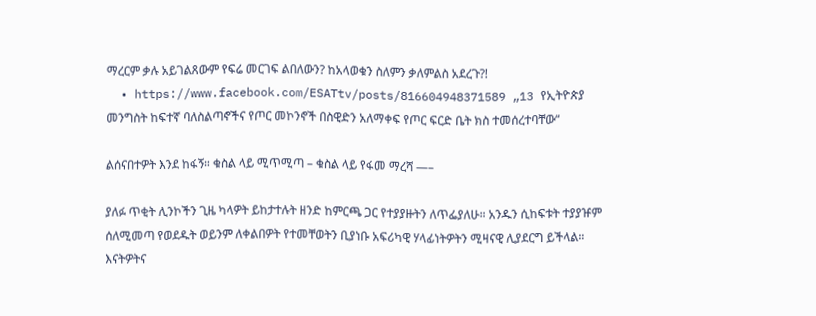ማረርም ቃሉ አይገልጸውም የፍሬ መርገፍ ልበለውን? ከአላወቁን ስለምን ቃለምልስ አደረጉ?!
  • https://www.facebook.com/ESATtv/posts/816604948371589 „13 የኢትዮጵያ መንግስት ከፍተኛ ባለስልጣኖችና የጦር መኮንኖች በስዊድን አለማቀፍ የጦር ፍርድ ቤት ክስ ተመሰረተባቸው“

ልሰናበተዎት እንደ ከፋኝ። ቁስል ላይ ሚጥሚጣ – ቁስል ላይ የፋመ ማረሻ —–

ያለፉ ጥቂት ሊንኮችን ጊዜ ካላዎት ይከታተሉት ዘንድ ከምርጫ ጋር የተያያዙትን ለጥፌያለሁ። አንዱን ሲከፍቱት ተያያዡም ሰለሚመጣ የወደዱት ወይንም ለቀልበዎት የተመቸወትን ቢያነቡ አፍሪካዊ ሃላፊነትዎትን ሚዛናዊ ሊያደርግ ይችላል። እናትዎትና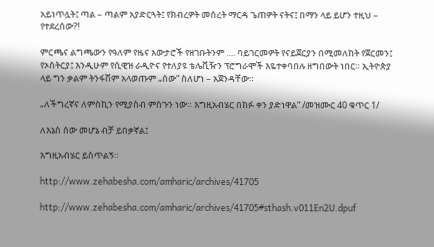አይነጥሏት፤ ጣል – ጣልም አያድርጓት፤ የክብረዎት መሰረት ማርዳ ጌጠዎት ናትና፤ በማን ላይ ይሆን ተዚህ – የተደረሰው?!

ምርጫና ልግጫውን የዓለም የዜና አውታሮች የዘገቡትንም …. ባይገርመዎት የናይጀርያን በሚመለከት የጀርመን፤ የኦስትርያ፤ እንዲሁም የሲዊዝ ራዲዮና የተለያዩ ቴሌቪዥን ፕሮግራሞች እዬተቀባበሉ ዘግበውት ነበር። ኢትዮጵያ ላይ ግን ቃልም ትንፋሽም አላወጡም „ሰው“ ስለሆነ – አጀንዳቸው።

„ለችግረኛና ለምስኪን የሚያስብ ምስጉን ነው። እግዚአብሄር በክፉ ቀን ያድነዋል“ /መዝሙር 40 ቁጥር 1/

ለእኔስ ሰው መሆኔ ብቻ ይበቃኛል፤

እግዚአብሄር ይስጥልኝ።

http://www.zehabesha.com/amharic/archives/41705

http://www.zehabesha.com/amharic/archives/41705#sthash.v011En2U.dpuf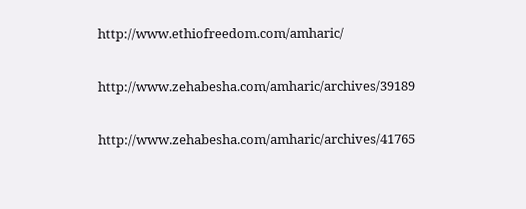http://www.ethiofreedom.com/amharic/

http://www.zehabesha.com/amharic/archives/39189

http://www.zehabesha.com/amharic/archives/41765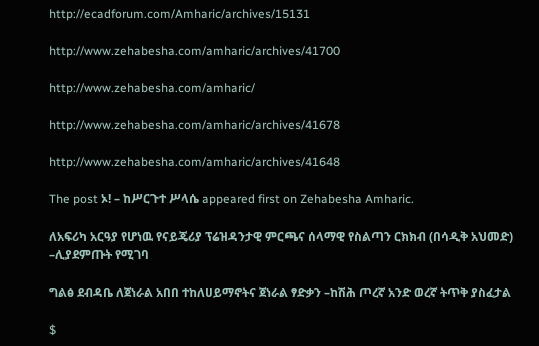http://ecadforum.com/Amharic/archives/15131

http://www.zehabesha.com/amharic/archives/41700

http://www.zehabesha.com/amharic/

http://www.zehabesha.com/amharic/archives/41678

http://www.zehabesha.com/amharic/archives/41648

The post ኦ! – ከሥርጉተ ሥላሴ appeared first on Zehabesha Amharic.

ለአፍሪካ አርዓያ የሆነዉ የናይጄሪያ ፕሬዝዳንታዊ ምርጫና ሰላማዊ የስልጣን ርክክብ (በሳዲቅ አህመድ) –ሊያደምጡት የሚገባ

ግልፅ ደብዳቤ ለጀነራል አበበ ተከለሀይማኖትና ጀነራል ፃድቃን –ከሽሕ ጦረኛ አንድ ወረኛ ትጥቅ ያስፈታል

$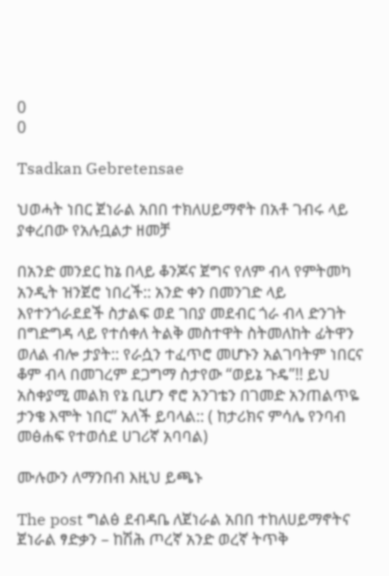0
0

Tsadkan Gebretensae

ህወሓት ነበር ጀነራል አበበ ተክለሀይማኖት በአቶ ገብሩ ላይ ያቀረበው የአሉቧልታ ዘመቻ

በአንድ መንደር ከኔ በላይ ቆንጆና ጀግና የለም ብላ የምትመካ አንዲት ዝንጀሮ ነበረች:: አንድ ቀን በመንገድ ላይ እየተንጎራደደች ስታልፍ ወደ ገበያ መደብር ጎራ ብላ ድንገት በግድግዳ ላይ የተሰቀለ ትልቅ መስተዋት ስትመለከት ፊትዋን ወለል ብሎ ታያት:: የራሷን ተፈጥሮ መሆኑን አልገባትም ነበርና ቆም ብላ በመገረም ደጋግማ ስታየው “ወይኔ ጉዴ”!! ይህ አስቀያሚ መልክ የኔ ቢሆን ኖሮ አንገቴን በገመድ አንጠልጥዬ ታንቄ እሞት ነበር” አለች ይባላል:: ( ከታሪክና ምሳሌ የንባብ መፅሐፍ የተወሰደ ሀገሪኛ አባባል)

ሙሉውን ለማንበብ እዚህ ይጫኑ

The post ግልፅ ደብዳቤ ለጀነራል አበበ ተከለሀይማኖትና ጀነራል ፃድቃን – ከሽሕ ጦረኛ አንድ ወረኛ ትጥቅ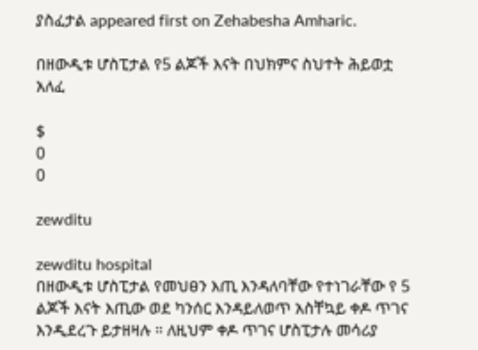ያስፈታል appeared first on Zehabesha Amharic.

በዘውዲቱ ሆስፒታል የ5 ልጆች እናት በህክምና ስህተት ሕይወቷ አለፈ

$
0
0

zewditu

zewditu hospital
በዘውዲቱ ሆስፒታል የመህፀን እጢ እንዳለባቸው የተነገራቸው የ 5 ልጆች እናት እጢው ወደ ካንሰር እንዳይለወጥ አስቸኳይ ቀዶ ጥገና እንዲደረጉ ይታዘዛሉ ። ለዚህም ቀዶ ጥገና ሆስፒታሉ መሳሪያ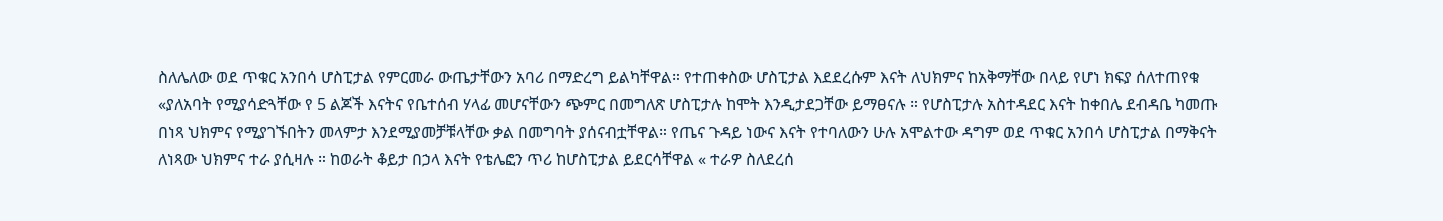ስለሌለው ወደ ጥቁር አንበሳ ሆስፒታል የምርመራ ውጤታቸውን አባሪ በማድረግ ይልካቸዋል። የተጠቀስው ሆስፒታል እደደረሱም እናት ለህክምና ከአቅማቸው በላይ የሆነ ክፍያ ሰለተጠየቁ «ያለአባት የሚያሳድጓቸው የ 5 ልጆች እናትና የቤተሰብ ሃላፊ መሆናቸውን ጭምር በመግለጽ ሆስፒታሉ ከሞት እንዲታደጋቸው ይማፀናሉ ። የሆስፒታሉ አስተዳደር እናት ከቀበሌ ደብዳቤ ካመጡ በነጻ ህክምና የሚያገኙበትን መላምታ እንደሚያመቻቹላቸው ቃል በመግባት ያሰናብቷቸዋል። የጤና ጉዳይ ነውና እናት የተባለውን ሁሉ አሞልተው ዳግም ወደ ጥቁር አንበሳ ሆስፒታል በማቅናት ለነጻው ህክምና ተራ ያሲዛሉ ። ከወራት ቆይታ በኃላ እናት የቴሌፎን ጥሪ ከሆስፒታል ይደርሳቸዋል « ተራዎ ስለደረሰ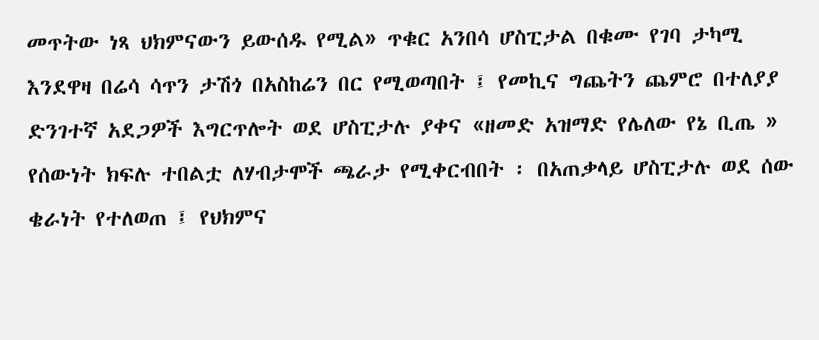መጥትው ነጻ ህክምናውን ይውሰዱ የሚል» ጥቁር አንበሳ ሆስፒታል በቁሙ የገባ ታካሚ እንደዋዛ በሬሳ ሳጥን ታሽጎ በአስከሬን በር የሚወጣበት ፤ የመኪና ግጨትን ጨምሮ በተለያያ ድንገተኛ አደጋዎች እግርጥሎት ወደ ሆስፒታሉ ያቀና «ዘመድ አዝማድ የሌለው የኔ ቢጤ » የሰውነት ክፍሉ ተበልቷ ለሃብታሞች ጫራታ የሚቀርብበት ፡ በአጠቃላይ ሆስፒታሉ ወደ ሰው ቄራነት የተለወጠ ፤ የህክምና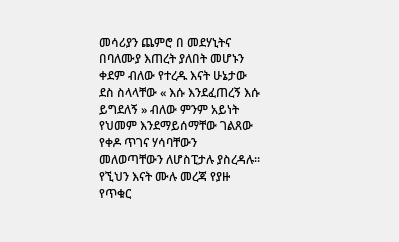መሳሪያን ጨምሮ በ መደሃኒትና በባለሙያ እጠረት ያለበት መሆኑን ቀደም ብለው የተረዱ እናት ሁኔታው ደስ ስላላቸው « እሱ እንደፈጠረኝ እሱ ይግደለኝ » ብለው ምንም አይነት የህመም እንደማይሰማቸው ገልጸው የቀዶ ጥገና ሃሳባቸውን መለወጣቸውን ለሆስፒታሉ ያስረዳሉ። የኚህን እናት ሙሉ መረጃ የያዙ የጥቁር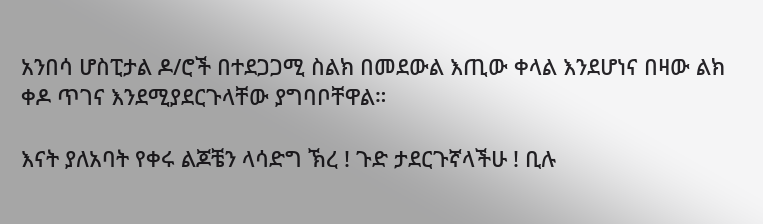አንበሳ ሆስፒታል ዶ/ሮች በተደጋጋሚ ስልክ በመደውል እጢው ቀላል እንደሆነና በዛው ልክ ቀዶ ጥገና እንደሚያደርጉላቸው ያግባቦቸዋል።

እናት ያለአባት የቀሩ ልጆቼን ላሳድግ ኽረ ! ጉድ ታደርጉኛላችሁ ! ቢሉ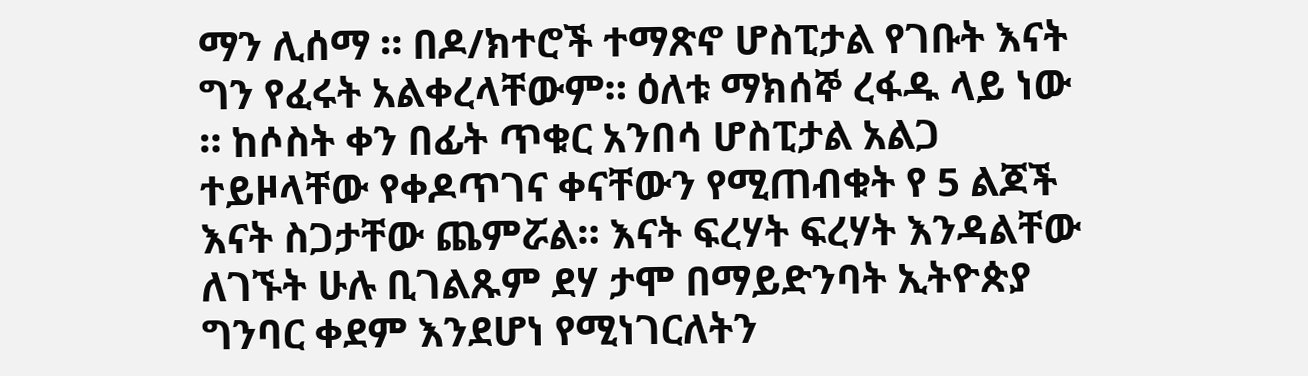ማን ሊሰማ ። በዶ/ክተሮች ተማጽኖ ሆስፒታል የገቡት እናት ግን የፈሩት አልቀረላቸውም። ዕለቱ ማክሰኞ ረፋዱ ላይ ነው ። ከሶስት ቀን በፊት ጥቁር አንበሳ ሆስፒታል አልጋ ተይዞላቸው የቀዶጥገና ቀናቸውን የሚጠብቁት የ 5 ልጆች እናት ስጋታቸው ጨምሯል። እናት ፍረሃት ፍረሃት እንዳልቸው ለገኙት ሁሉ ቢገልጹም ደሃ ታሞ በማይድንባት ኢትዮጵያ ግንባር ቀደም እንደሆነ የሚነገርለትን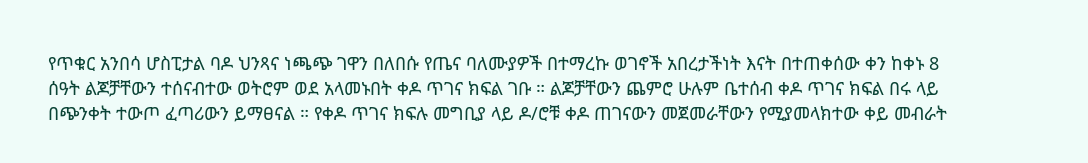የጥቁር አንበሳ ሆስፒታል ባዶ ህንጻና ነጫጭ ገዋን በለበሱ የጤና ባለሙያዎች በተማረኩ ወገኖች አበረታችነት እናት በተጠቀሰው ቀን ከቀኑ 8 ሰዓት ልጆቻቸውን ተሰናብተው ወትሮም ወደ አላመኑበት ቀዶ ጥገና ክፍል ገቡ ። ልጆቻቸውን ጨምሮ ሁሉም ቤተሰብ ቀዶ ጥገና ክፍል በሩ ላይ በጭንቀት ተውጦ ፈጣሪውን ይማፀናል ። የቀዶ ጥገና ክፍሉ መግቢያ ላይ ዶ/ሮቹ ቀዶ ጠገናውን መጀመራቸውን የሚያመላክተው ቀይ መብራት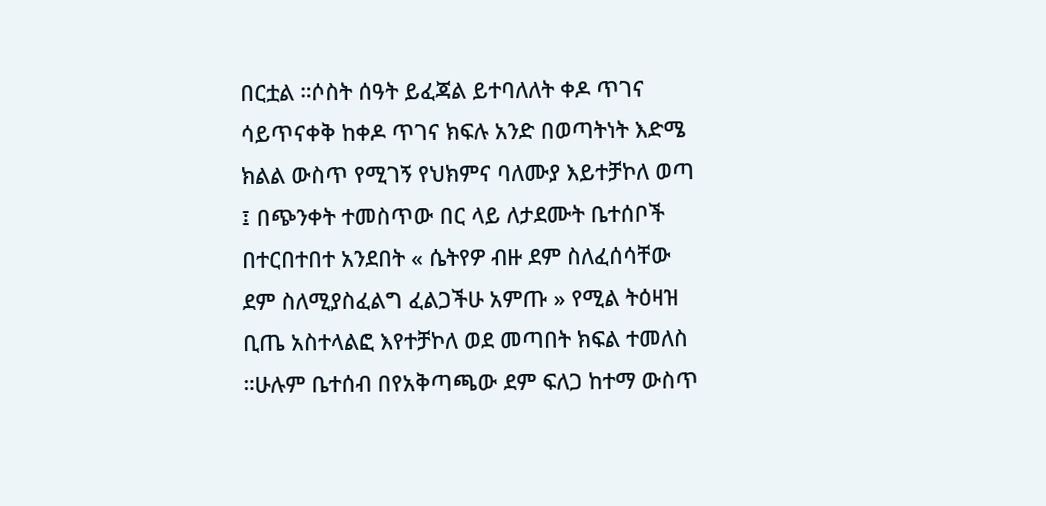በርቷል ።ሶስት ሰዓት ይፈጃል ይተባለለት ቀዶ ጥገና ሳይጥናቀቅ ከቀዶ ጥገና ክፍሉ አንድ በወጣትነት እድሜ ክልል ውስጥ የሚገኝ የህክምና ባለሙያ እይተቻኮለ ወጣ ፤ በጭንቀት ተመስጥው በር ላይ ለታደሙት ቤተሰቦች በተርበተበተ አንደበት « ሴትየዎ ብዙ ደም ስለፈሰሳቸው ደም ስለሚያስፈልግ ፈልጋችሁ አምጡ » የሚል ትዕዛዝ ቢጤ አስተላልፎ እየተቻኮለ ወደ መጣበት ክፍል ተመለስ ።ሁሉም ቤተሰብ በየአቅጣጫው ደም ፍለጋ ከተማ ውስጥ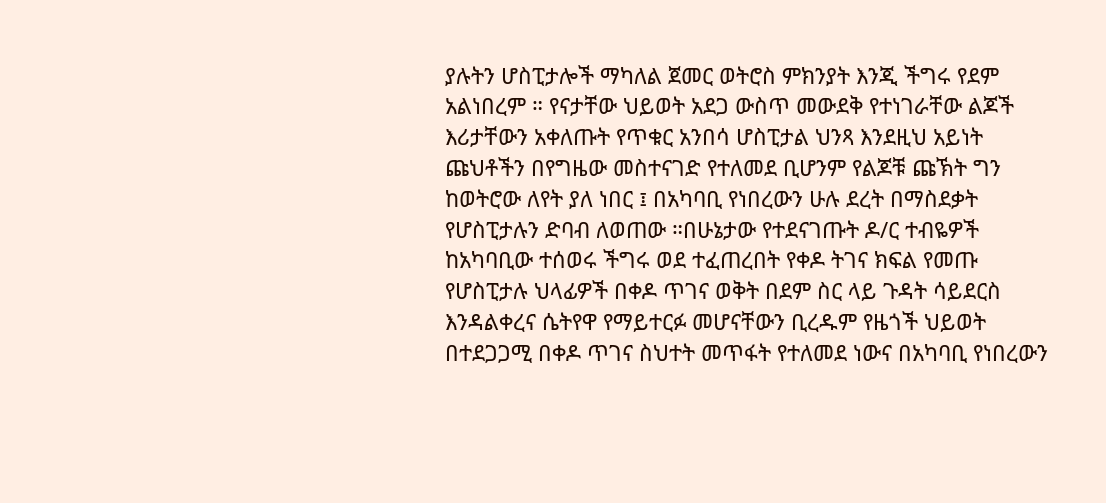ያሉትን ሆስፒታሎች ማካለል ጀመር ወትሮስ ምክንያት እንጂ ችግሩ የደም አልነበረም ። የናታቸው ህይወት አደጋ ውስጥ መውደቅ የተነገራቸው ልጆች እሪታቸውን አቀለጡት የጥቁር አንበሳ ሆስፒታል ህንጻ እንደዚህ አይነት ጩህቶችን በየግዜው መስተናገድ የተለመደ ቢሆንም የልጆቹ ጩኽት ግን ከወትሮው ለየት ያለ ነበር ፤ በአካባቢ የነበረውን ሁሉ ደረት በማስደቃት የሆስፒታሉን ድባብ ለወጠው ።በሁኔታው የተደናገጡት ዶ/ር ተብዬዎች ከአካባቢው ተሰወሩ ችግሩ ወደ ተፈጠረበት የቀዶ ትገና ክፍል የመጡ የሆስፒታሉ ህላፊዎች በቀዶ ጥገና ወቅት በደም ስር ላይ ጉዳት ሳይደርስ እንዳልቀረና ሴትየዋ የማይተርፉ መሆናቸውን ቢረዱም የዜጎች ህይወት በተደጋጋሚ በቀዶ ጥገና ስህተት መጥፋት የተለመደ ነውና በአካባቢ የነበረውን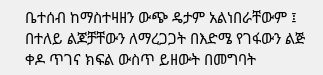ቤተሰብ ከማስተዛዘን ውጭ ዴታም አልነበራቸውም ፤ በተለይ ልጆቻቸውን ለማረጋጋት በእድሜ የገፋውን ልጅ ቀዶ ጥገና ክፍል ውስጥ ይዘውት በመግባት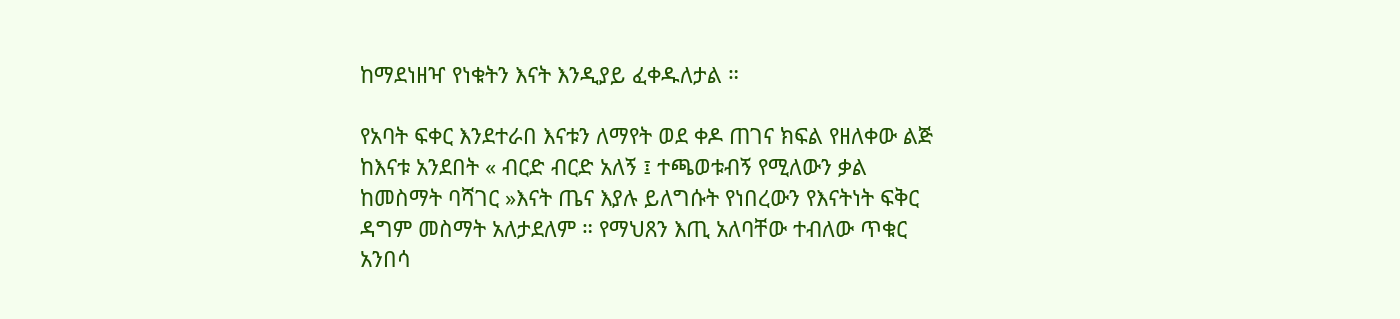ከማደነዘዣ የነቁትን እናት እንዲያይ ፈቀዱለታል ።

የአባት ፍቀር እንደተራበ እናቱን ለማየት ወደ ቀዶ ጠገና ክፍል የዘለቀው ልጅ ከእናቱ አንደበት « ብርድ ብርድ አለኝ ፤ ተጫወቱብኝ የሚለውን ቃል ከመስማት ባሻገር »እናት ጤና እያሉ ይለግሱት የነበረውን የእናትነት ፍቅር ዳግም መስማት አለታደለም ። የማህጸን እጢ አለባቸው ተብለው ጥቁር አንበሳ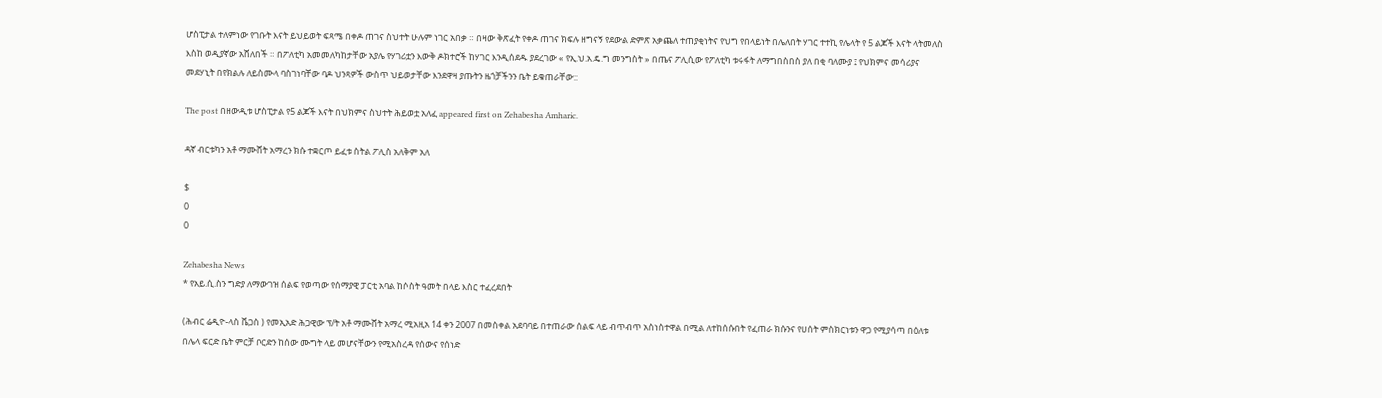ሆስፒታል ተለምነው የገቡት እናት ይህይወት ፍጻሜ በቀዶ ጠገና ስህተት ሁሉም ነገር አበቃ ። በዛው ቅጽፈት የቀዶ ጠገና ክፍሉ ዘግናኝ የደውል ድምጽ አቃጨለ ተጠያቂነትና የህግ የበላይነት በሌለበት ሃገር ተተኪ የሌላት የ 5 ልጆች እናት ላትመለስ እስከ ወዲያኛው አሸለበች ። በፖለቲካ አመመለካከታቸው አያሌ የሃገሪቷን እውቅ ዶክተሮች ከሃገር እንዲሰደዱ ያደረገው « የኢ.ህ.አ.ዴ.ግ መንግስት » በጤና ፖሊሲው የፖለቲካ ቱሩፋት ለማግበስበስ ያለ በቂ ባለሙያ ፤ የህክምና መሳሪያና መደሃኒት በየክልሉ ለይስሙላ ባስገነባቸው ባዶ ህንጻዎች ውስጥ ህይወታቸው እንደዋዛ ያጡትን ዜጎቻችንን ቤት ይቁጠራቸው::

The post በዘውዲቱ ሆስፒታል የ5 ልጆች እናት በህክምና ስህተት ሕይወቷ አለፈ appeared first on Zehabesha Amharic.

ዳኛ ብርቱካን አቶ ማሙሸት አማረን ክሱ ተቋርጦ ይፈቱ ስትል ፖሊስ አለቅም አለ

$
0
0

Zehabesha News
* የአይ.ሲ.ስን ግድያ ለማውገዝ ሰልፍ የወጣው የሰማያዊ ፓርቲ አባል ከሶስት ዓመት በላይ እስር ተፈረደበት

(ሕብር ሬዲዮ-ላስ ቬጋስ ) የመኢአድ ሕጋዊው ፕ/ት አቶ ማሙሸት አማረ ሚአዚአ 14 ቀን 2007 በመስቀል አደባባይ በተጠራው ሰልፍ ላይ ብጥብጥ አስነስተዋል በሚል ለተከሰሱበት የፈጠራ ክሱንና የሀሰት ምስክርነቱን ዋጋ የሚያሳጣ በዕለቱ በሌላ ፍርድ ቤት ምርቻ ቦርድን ከሰው ሙግት ላይ መሆናቸውን የሚአስረዳ የሰውና የሰነድ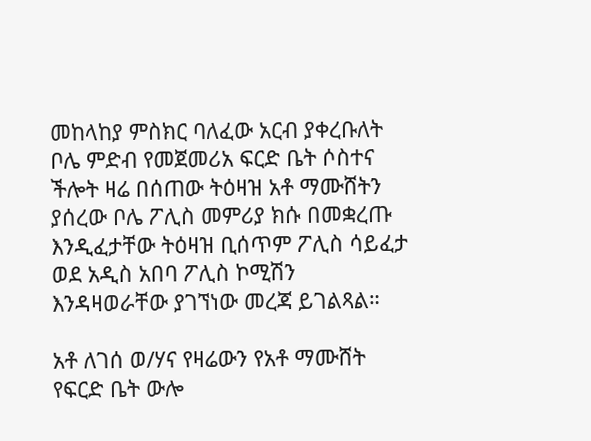መከላከያ ምስክር ባለፈው አርብ ያቀረቡለት ቦሌ ምድብ የመጀመሪአ ፍርድ ቤት ሶስተና ችሎት ዛሬ በሰጠው ትዕዛዝ አቶ ማሙሸትን ያሰረው ቦሌ ፖሊስ መምሪያ ክሱ በመቋረጡ እንዲፈታቸው ትዕዛዝ ቢሰጥም ፖሊስ ሳይፈታ ወደ አዲስ አበባ ፖሊስ ኮሚሽን እንዳዛወራቸው ያገኘነው መረጃ ይገልጻል።

አቶ ለገሰ ወ/ሃና የዛሬውን የአቶ ማሙሸት የፍርድ ቤት ውሎ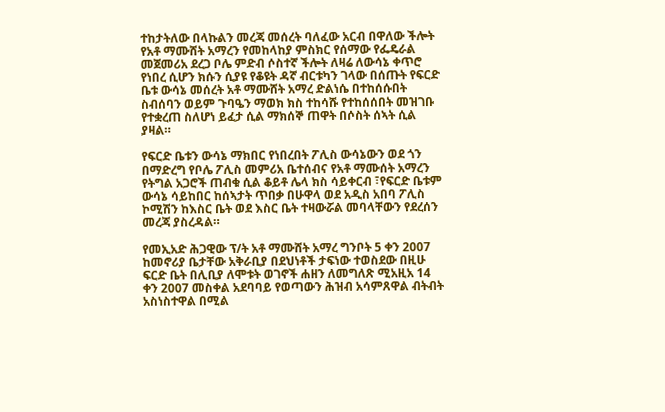ተከታትለው በላኩልን መረጃ መሰረት ባለፈው አርብ በዋለው ችሎት የአቶ ማሙሸት አማረን የመከላከያ ምስክር የሰማው የፌዴራል መጀመሪአ ደረጋ ቦሌ ምድብ ሶስተኛ ችሎት ለዛሬ ለውሳኔ ቀጥሮ የነበረ ሲሆን ክሱን ሲያዩ የቆዩት ዳኛ ብርቱካን ገላው በሰጡት የፍርድ ቤቱ ውሳኔ መሰረት አቶ ማሙሸት አማረ ድልነሴ በተከሰሱበት ስብሰባን ወይም ጉባዔን ማወክ ክስ ተከሳሹ የተከሰሰበት መዝገቡ የተቋረጠ ስለሆነ ይፈታ ሲል ማክሰኞ ጠዋት በሶስት ሰኣት ሲል ያዛል።

የፍርድ ቤቱን ውሳኔ ማክበር የነበረበት ፖሊስ ውሳኔውን ወደ ጎን በማድረግ የቦሌ ፖሊስ መምሪአ ቤተሰብና የአቶ ማሙሰት አማረን የትግል አጋሮች ጠብቁ ሲል ቆይቶ ሌላ ክስ ሳይቀርብ ፣የፍርድ ቤቱም ውሳኔ ሳይከበር ከሰኣታት ጥበቃ በሁዋላ ወደ አዲስ አበባ ፖሊስ ኮሚሽን ከእስር ቤት ወደ እስር ቤት ተዛውሯል መባላቸውን የደረሰን መረጃ ያስረዳል።

የመኢአድ ሕጋዊው ፕ/ት አቶ ማሙሸት አማረ ግንቦት 5 ቀን 2007 ከመኖሪያ ቤታቸው አቅራቢያ በደህነቶች ታፍነው ተወስደው በዚሁ ፍርድ ቤት በሊቢያ ለሞቱት ወገኖች ሐዘን ለመግለጽ ሚአዚአ 14 ቀን 2007 መስቀል አደባባይ የወጣውን ሕዝብ አሳምጸዋል ብትብት አስነስተዋል በሚል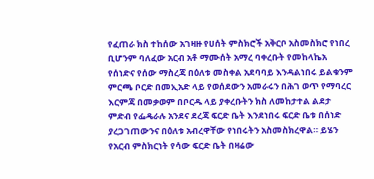የፈጠራ ክስ ተከሰው አገዛዙ የሀሰት ምስክሮች አቅርቦ አስመስክሮ የነበረ ቢሆንም ባለፈው አርብ አቶ ማሙሰት አማረ ባቀረቡት የመከላኬአ የሰነድና የሰው ማስረጃ በዕለቱ መስቀል አደባባይ እንዳልነበሩ ይልቁንም ምርጫ ቦርድ በመኢአድ ላይ የወሰደውን አመራሩን በሕገ ወጥ የማባረር እርምጃ በመቃወም በቦርዱ ላይ ያቀረቡትን ክስ ለመከታተል ልደታ ምድብ የፌዴራሉ አንደና ደረጃ ፍርድ ቤት እንደነበሩ ፍርድ ቤቱ በሰነድ ያረጋገጠውንና በዕለቱ አብረዋቸው የነበሩትን አስመስክረዋል። ይሄን የአርብ ምስክርነት የሳው ፍርድ ቤት በዛሬው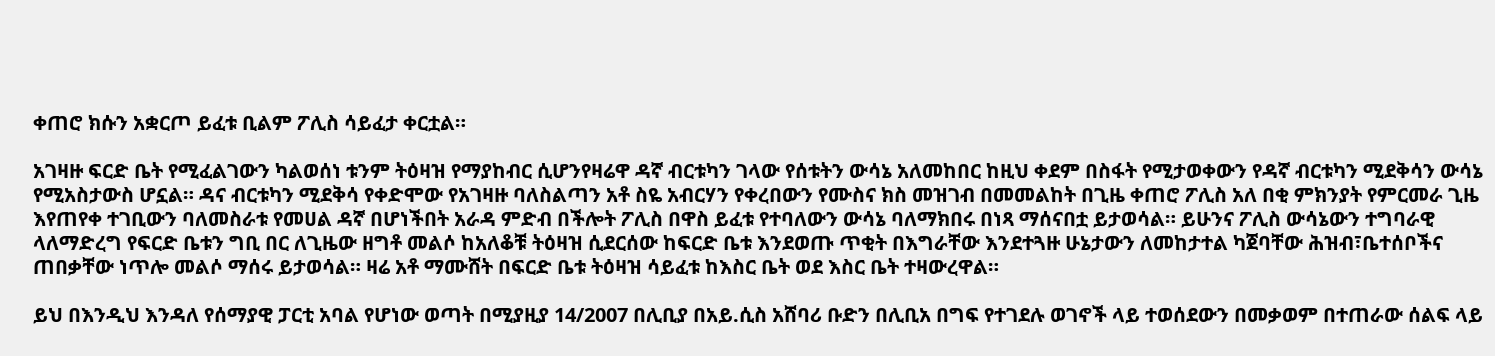ቀጠሮ ክሱን አቋርጦ ይፈቱ ቢልም ፖሊስ ሳይፈታ ቀርቷል።

አገዛዙ ፍርድ ቤት የሚፈልገውን ካልወሰነ ቱንም ትዕዛዝ የማያከብር ሲሆንየዛሬዋ ዳኛ ብርቱካን ገላው የሰቱትን ውሳኔ አለመከበር ከዚህ ቀደም በስፋት የሚታወቀውን የዳኛ ብርቱካን ሚደቅሳን ውሳኔ የሚአስታውስ ሆኗል። ዳና ብርቱካን ሚደቅሳ የቀድሞው የአገዛዙ ባለስልጣን አቶ ስዬ አብርሃን የቀረበውን የሙስና ክስ መዝገብ በመመልከት በጊዜ ቀጠሮ ፖሊስ አለ በቂ ምክንያት የምርመራ ጊዜ እየጠየቀ ተገቢውን ባለመስራቱ የመሀል ዳኛ በሆነችበት አራዳ ምድብ በችሎት ፖሊስ በዋስ ይፈቱ የተባለውን ውሳኔ ባለማክበሩ በነጻ ማሰናበቷ ይታወሳል። ይሁንና ፖሊስ ውሳኔውን ተግባራዊ ላለማድረግ የፍርድ ቤቱን ግቢ በር ለጊዜው ዘግቶ መልሶ ከአለቆቹ ትዕዛዝ ሲደርሰው ከፍርድ ቤቱ እንደወጡ ጥቂት በእግራቸው እንደተጓዙ ሁኔታውን ለመከታተል ካጀባቸው ሕዝብ፣ቤተሰቦችና ጠበቃቸው ነጥሎ መልሶ ማሰሩ ይታወሳል። ዛሬ አቶ ማሙሸት በፍርድ ቤቱ ትዕዛዝ ሳይፈቱ ከእስር ቤት ወደ እስር ቤት ተዛውረዋል።

ይህ በእንዲህ እንዳለ የሰማያዊ ፓርቲ አባል የሆነው ወጣት በሚያዚያ 14/2007 በሊቢያ በአይ.ሲስ አሸባሪ ቡድን በሊቢአ በግፍ የተገደሉ ወገኖች ላይ ተወሰደውን በመቃወም በተጠራው ሰልፍ ላይ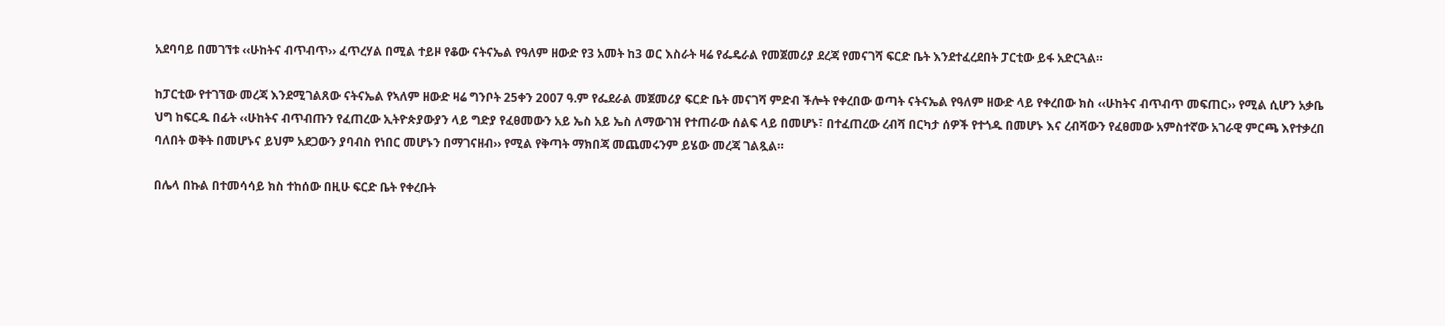አደባባይ በመገኘቱ ‹‹ሁከትና ብጥብጥ›› ፈጥረሃል በሚል ተይዞ የቆው ናትናኤል የዓለም ዘውድ የ3 አመት ከ3 ወር እስራት ዛሬ የፌዴራል የመጀመሪያ ደረጃ የመናገሻ ፍርድ ቤት እንደተፈረደበት ፓርቲው ይፋ አድርጓል።

ከፓርቲው የተገኘው መረጃ እንደሚገልጸው ናትናኤል የኣለም ዘውድ ዛሬ ግንቦት 25ቀን 2007 ዓ.ም የፌደራል መጀመሪያ ፍርድ ቤት መናገሻ ምድብ ችሎት የቀረበው ወጣት ናትናኤል የዓለም ዘውድ ላይ የቀረበው ክስ ‹‹ሁከትና ብጥብጥ መፍጠር›› የሚል ሲሆን አቃቤ ህግ ከፍርዱ በፊት ‹‹ሁከትና ብጥብጡን የፈጠረው ኢትዮጵያውያን ላይ ግድያ የፈፀመውን አይ ኤስ አይ ኤስ ለማውገዝ የተጠራው ሰልፍ ላይ በመሆኑ፣ በተፈጠረው ረብሻ በርካታ ሰዎች የተጎዱ በመሆኑ እና ረብሻውን የፈፀመው አምስተኛው አገራዊ ምርጫ እየተቃረበ ባለበት ወቅት በመሆኑና ይህም አደጋውን ያባብስ የነበር መሆኑን በማገናዘብ›› የሚል የቅጣት ማክበጃ መጨመሩንም ይሄው መረጃ ገልጿል።

በሌላ በኩል በተመሳሳይ ክስ ተከሰው በዚሁ ፍርድ ቤት የቀረቡት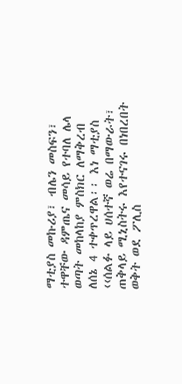ማቲያስ መኩሪያ፣ ብሌን መስፍን፣ ተዋቸው ዳምጤና መሳይ የተባለ ሌላ ወጣት መከላከያ ምስክር ለማቅረብ ለሰኔ 4 ተቀጥረዋል፡፡ እነ ማቲያስ ‹‹ሰልፉ ላይ ሀሰተኛ ወሬ በማውራት፣ ጠቅላይ ሚኒስትሩ እየተናገሩ በነበረበት ወቅት ወደ ፖሊስ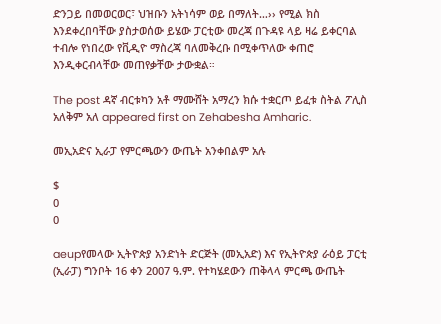ድንጋይ በመወርወር፣ ህዝቡን አትነሳም ወይ በማለት…›› የሚል ክስ እንደቀረበባቸው ያስታወሰው ይሄው ፓርቲው መረጃ በጉዳዩ ላይ ዛሬ ይቀርባል ተብሎ የነበረው የቪዲዮ ማስረጃ ባለመቅረቡ በሚቀጥለው ቀጠሮ እንዲቀርብላቸው መጠየቃቸው ታውቋል።

The post ዳኛ ብርቱካን አቶ ማሙሸት አማረን ክሱ ተቋርጦ ይፈቱ ስትል ፖሊስ አለቅም አለ appeared first on Zehabesha Amharic.

መኢአድና ኢራፓ የምርጫውን ውጤት አንቀበልም አሉ

$
0
0

aeupየመላው ኢትዮጵያ አንድነት ድርጅት (መኢአድ) እና የኢትዮጵያ ራዕይ ፓርቲ (ኢራፓ) ግንቦት 16 ቀን 2007 ዓ.ም. የተካሄደውን ጠቅላላ ምርጫ ውጤት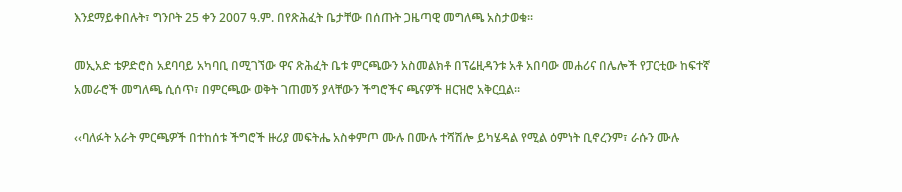እንደማይቀበሉት፣ ግንቦት 25 ቀን 2007 ዓ.ም. በየጽሕፈት ቤታቸው በሰጡት ጋዜጣዊ መግለጫ አስታወቁ፡፡

መኢአድ ቴዎድሮስ አደባባይ አካባቢ በሚገኘው ዋና ጽሕፈት ቤቱ ምርጫውን አስመልክቶ በፕሬዚዳንቱ አቶ አበባው መሐሪና በሌሎች የፓርቲው ከፍተኛ አመራሮች መግለጫ ሲሰጥ፣ በምርጫው ወቅት ገጠመኝ ያላቸውን ችግሮችና ጫናዎች ዘርዝሮ አቅርቧል፡፡

‹‹ባለፉት አራት ምርጫዎች በተከሰቱ ችግሮች ዙሪያ መፍትሔ አስቀምጦ ሙሉ በሙሉ ተሻሽሎ ይካሄዳል የሚል ዕምነት ቢኖረንም፣ ራሱን ሙሉ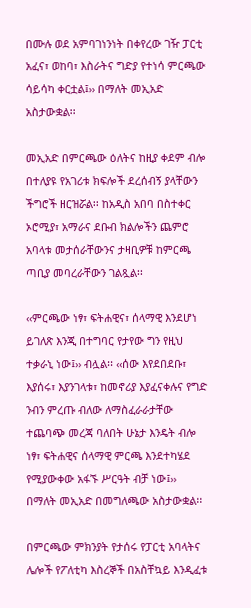በሙሉ ወደ አምባገነንነት በቀየረው ገዥ ፓርቲ አፈና፣ ወከባ፣ እስራትና ግድያ የተነሳ ምርጫው ሳይሳካ ቀርቷል፤›› በማለት መኢአድ አስታውቋል፡፡

መኢአድ በምርጫው ዕለትና ከዚያ ቀደም ብሎ በተለያዩ የአገሪቱ ክፍሎች ደረሰብኝ ያላቸውን ችግሮች ዘርዝሯል፡፡ ከአዲስ አበባ በስተቀር ኦሮሚያ፣ አማራና ደቡብ ክልሎችን ጨምሮ አባላቱ መታሰራቸውንና ታዛቢዎቹ ከምርጫ ጣቢያ መባረራቸውን ገልጿል፡፡

‹‹ምርጫው ነፃ፣ ፍትሐዊና፣ ሰላማዊ እንደሆነ ይገለጽ እንጂ በተግባር የታየው ግን የዚህ ተቃራኒ ነው፤›› ብሏል፡፡ ‹‹ሰው እየደበደቡ፣ እያሰሩ፣ እያንገላቱ፣ ከመኖሪያ እያፈናቀሉና የግድ ንብን ምረጡ ብለው ለማስፈራራታቸው ተጨባጭ መረጃ ባለበት ሁኔታ እንዴት ብሎ ነፃ፣ ፍትሐዊና ሰላማዊ ምርጫ እንደተካሄደ የሚያውቀው አፋኙ ሥርዓት ብቻ ነው፤›› በማለት መኢአድ በመግለጫው አስታውቋል፡፡

በምርጫው ምክንያት የታሰሩ የፓርቲ አባላትና ሌሎች የፖለቲካ እስረኞች በአስቸኳይ እንዲፈቱ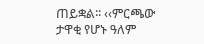ጠይቋል፡፡ ‹‹ምርጫው ታዋቂ የሆኑ ዓለም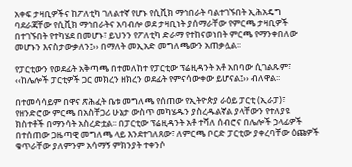አቀፍ ታዛቢዎችና ከፖለቲካ ገለልተኛ የሆኑ የሲቪክ ማኅበራት ባልተገኙበት ኢሕአዴግ ባደራጃቸው የሲቪክ ማኅበራትና አባብሎ ወደ ታዛቢነት ያሰማራቸው የምርጫ ታዛቢዎች በተገኙበት የተካሄደ በመሆኑ፣ ይህንን የፖለቲካ ድራማ የተከናወነበት ምርጫ የማንቀበለው መሆኑን እናስታውቃለን፤›› በማለት መኢአድ መግለጫውን አጠቃሏል፡፡

የፓርቲውን የወደፊት አቅጣጫ በተመለከተ የፓርቲው ፕሬዚዳንት አቶ አበባው ሲገልጹም፣ ‹‹ከሌሎች ፓርቲዎች ጋር መክረን ዘክረን ወደፊት የምናሳውቀው ይሆናል፤›› ብለዋል፡፡

በተመሳሳይም በዋና ጽሕፈት ቤቱ መግለጫ የሰጠው የኢትዮጵያ ራዕይ ፓርቲ (ኢራፓ)፣ የዘንድሮው ምርጫ በአስቸጋሪ ሁኔታ ውስጥ መካሄዱን ያስረዱልኛል ያላቸውን የተለያዩ ክስተቶች በማንሳት አስረድቷል፡፡ በፓርቲው ፕሬዚዳንት አቶ ተሻለ ሰብሮና በሌሎች ኃላፊዎች በተሰጠው ጋዜጣዊ መግለጫ ላይ እንደተገለጸው፣ ለምርጫ ቦርድ ፓርቲው ያቀረባቸው ዕጩዎች ቁጥራቸው ያለምንም አሳማኝ ምክንያት ተቀንሶ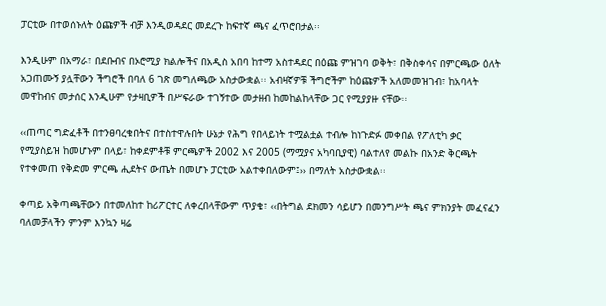ፓርቲው በተወሰኑለት ዕጩዎች ብቻ እንዲወዳደር መደረጉ ከፍተኛ ጫና ፈጥሮበታል፡፡

እንዲሁም በአማራ፣ በደቡብና በኦሮሚያ ክልሎችና በአዲስ አበባ ከተማ አስተዳደር በዕጩ ምዝገባ ወቅት፣ በቅስቀሳና በምርጫው ዕለት አጋጠሙኝ ያሏቸውን ችግሮች በባለ 6 ገጽ መግለጫው አስታውቋል፡፡ አብዛኛዎቹ ችግሮችም ከዕጩዎች አለመመዝገብ፣ ከአባላት መዋከብና መታሰር እንዲሁም የታዛቢዎች በሥፍራው ተገኝተው መታዘብ ከመከልከላቸው ጋር የሚያያዙ ናቸው፡፡

‹‹ጠጣር ግድፈቶች በተንፀባረቁበትና በተስተዋሉበት ሁኔታ የሕግ የበላይነት ተሟልቷል ተብሎ ከነጉድፉ መቀበል የፖለቲካ ቃር የሚያስይዝ ከመሆኑም በላይ፣ ከቀደምቶቹ ምርጫዎች 2002 እና 2005 (ማሟያና አካባቢያዊ) ባልተለየ መልኩ በአንድ ቅርጫት የተቀመጠ የቅድመ ምርጫ ሒደትና ውጤት በመሆኑ ፓርቲው አልተቀበለውም፤›› በማለት አስታውቋል፡፡

ቀጣይ አቅጣጫቸውን በተመለከተ ከሪፖርተር ለቀረበላቸውም ጥያቄ፣ ‹‹በትግል ደክመን ሳይሆን በመንግሥት ጫና ምክንያት መፈናፈን ባለመቻላችን ምንም እንኳን ዛሬ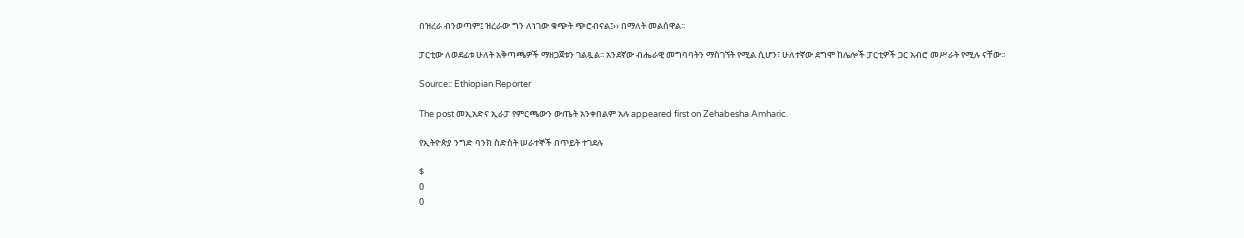በዝረራ ብንወጣም፤ ዝረራው ግን ለነገው ቁጭት ጭሮብናል፤›› በማለት መልሰዋል፡፡

ፓርቲው ለወደፊቱ ሁለት አቅጣጫዎች ማዘጋጀቱን ገልጿል፡፡ አንደኛው ብሔራዊ መግባባትን ማስገኘት የሚል ሲሆን፣ ሁለተኛው ደግሞ ከሌሎች ፓርቲዎች ጋር አብሮ መሥራት የሚሉ ናቸው፡፡

Source:: Ethiopian Reporter

The post መኢአድና ኢራፓ የምርጫውን ውጤት አንቀበልም አሉ appeared first on Zehabesha Amharic.

የኢትዮጵያ ንግድ ባንክ ስድስት ሠራተኞች በጥይት ተገደሉ

$
0
0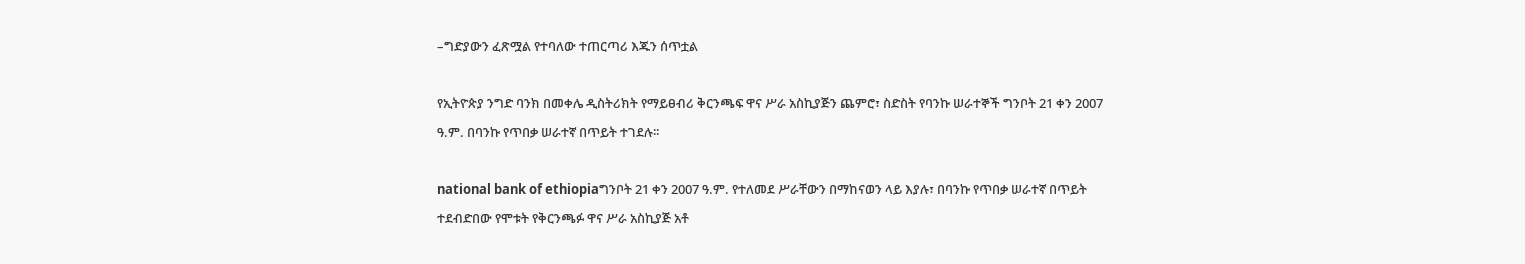–ግድያውን ፈጽሟል የተባለው ተጠርጣሪ እጁን ሰጥቷል

የኢትዮጵያ ንግድ ባንክ በመቀሌ ዲስትሪክት የማይፀብሪ ቅርንጫፍ ዋና ሥራ አስኪያጅን ጨምሮ፣ ስድስት የባንኩ ሠራተኞች ግንቦት 21 ቀን 2007 ዓ.ም. በባንኩ የጥበቃ ሠራተኛ በጥይት ተገደሉ፡፡

national bank of ethiopiaግንቦት 21 ቀን 2007 ዓ.ም. የተለመደ ሥራቸውን በማከናወን ላይ እያሉ፣ በባንኩ የጥበቃ ሠራተኛ በጥይት ተደብድበው የሞቱት የቅርንጫፉ ዋና ሥራ አስኪያጅ አቶ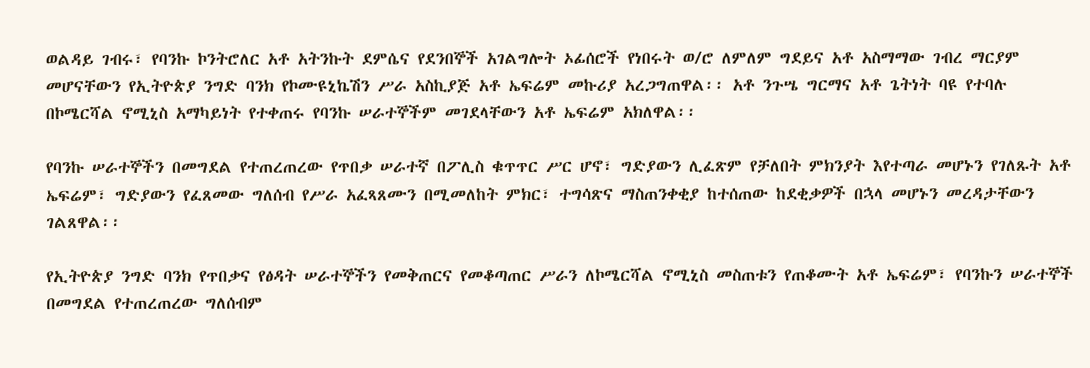ወልዳይ ገብሩ፣ የባንኩ ኮንትሮለር አቶ አትንኩት ደምሴና የደንበኞች አገልግሎት ኦፊሰሮች የነበሩት ወ/ሮ ለምለም ግደይና አቶ አስማማው ገብረ ማርያም መሆናቸውን የኢትዮጵያ ንግድ ባንክ የኮሙዩኒኬሽን ሥራ አስኪያጅ አቶ ኤፍሬም መኩሪያ አረጋግጠዋል፡፡ አቶ ንጉሤ ግርማና አቶ ጌትነት ባዩ የተባሉ በኮሜርሻል ኖሚኒስ አማካይነት የተቀጠሩ የባንኩ ሠራተኞችም መገደላቸውን አቶ ኤፍሬም አክለዋል፡፡

የባንኩ ሠራተኞችን በመግደል የተጠረጠረው የጥበቃ ሠራተኛ በፖሊስ ቁጥጥር ሥር ሆኖ፣ ግድያውን ሊፈጽም የቻለበት ምክንያት እየተጣራ መሆኑን የገለጹት አቶ ኤፍሬም፣ ግድያውን የፈጸመው ግለሰብ የሥራ አፈጻጸሙን በሚመለከት ምክር፣ ተግሳጽና ማስጠንቀቂያ ከተሰጠው ከደቂቃዎች በኋላ መሆኑን መረዳታቸውን ገልጸዋል፡፡

የኢትዮጵያ ንግድ ባንክ የጥበቃና የፅዳት ሠራተኞችን የመቅጠርና የመቆጣጠር ሥራን ለኮሜርሻል ኖሚኒስ መስጠቱን የጠቆሙት አቶ ኤፍሬም፣ የባንኩን ሠራተኞች በመግደል የተጠረጠረው ግለሰብም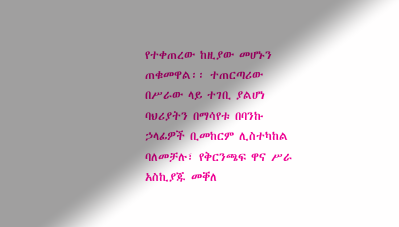የተቀጠረው ከዚያው መሆኑን ጠቁመዋል፡፡ ተጠርጣሪው በሥራው ላይ ተገቢ ያልሆነ ባህሪያትን በማሳየቱ በባንኩ ኃላፊዎች ቢመከርም ሊስተካከል ባለመቻሉ፣ የቅርንጫፍ ዋና ሥራ አስኪያጁ መቐለ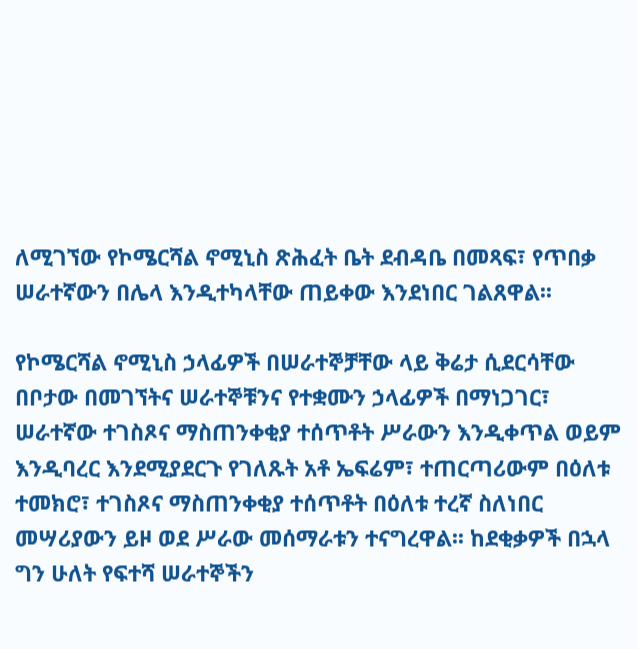ለሚገኘው የኮሜርሻል ኖሚኒስ ጽሕፈት ቤት ደብዳቤ በመጻፍ፣ የጥበቃ ሠራተኛውን በሌላ እንዲተካላቸው ጠይቀው እንደነበር ገልጸዋል፡፡

የኮሜርሻል ኖሚኒስ ኃላፊዎች በሠራተኞቻቸው ላይ ቅሬታ ሲደርሳቸው በቦታው በመገኘትና ሠራተኞቹንና የተቋሙን ኃላፊዎች በማነጋገር፣ ሠራተኛው ተገስጾና ማስጠንቀቂያ ተሰጥቶት ሥራውን እንዲቀጥል ወይም እንዲባረር እንደሚያደርጉ የገለጹት አቶ ኤፍሬም፣ ተጠርጣሪውም በዕለቱ ተመክሮ፣ ተገስጾና ማስጠንቀቂያ ተሰጥቶት በዕለቱ ተረኛ ስለነበር መሣሪያውን ይዞ ወደ ሥራው መሰማራቱን ተናግረዋል፡፡ ከደቂቃዎች በኋላ ግን ሁለት የፍተሻ ሠራተኞችን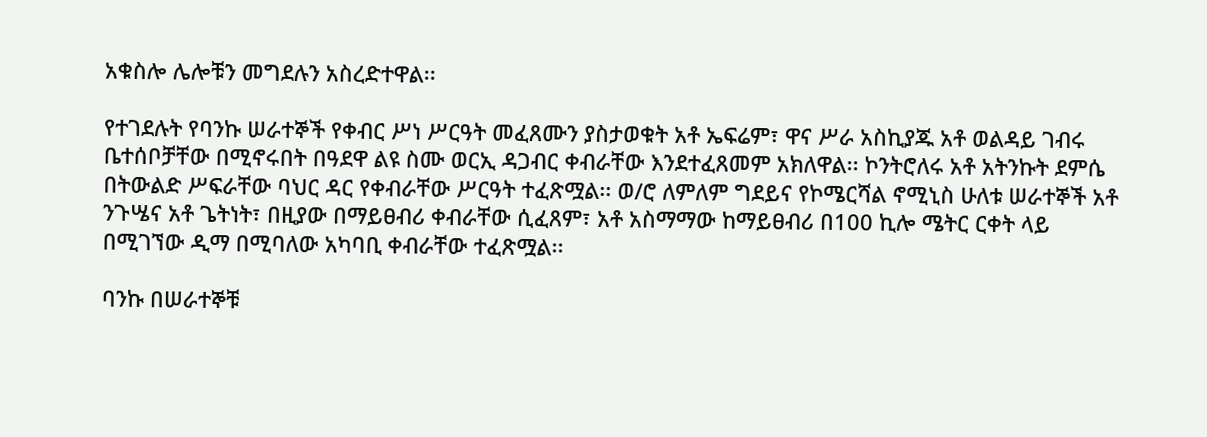አቁስሎ ሌሎቹን መግደሉን አስረድተዋል፡፡

የተገደሉት የባንኩ ሠራተኞች የቀብር ሥነ ሥርዓት መፈጸሙን ያስታወቁት አቶ ኤፍሬም፣ ዋና ሥራ አስኪያጁ አቶ ወልዳይ ገብሩ ቤተሰቦቻቸው በሚኖሩበት በዓደዋ ልዩ ስሙ ወርኢ ዳጋብር ቀብራቸው እንደተፈጸመም አክለዋል፡፡ ኮንትሮለሩ አቶ አትንኩት ደምሴ በትውልድ ሥፍራቸው ባህር ዳር የቀብራቸው ሥርዓት ተፈጽሟል፡፡ ወ/ሮ ለምለም ግደይና የኮሜርሻል ኖሚኒስ ሁለቱ ሠራተኞች አቶ ንጉሤና አቶ ጌትነት፣ በዚያው በማይፀብሪ ቀብራቸው ሲፈጸም፣ አቶ አስማማው ከማይፀብሪ በ100 ኪሎ ሜትር ርቀት ላይ በሚገኘው ዲማ በሚባለው አካባቢ ቀብራቸው ተፈጽሟል፡፡

ባንኩ በሠራተኞቹ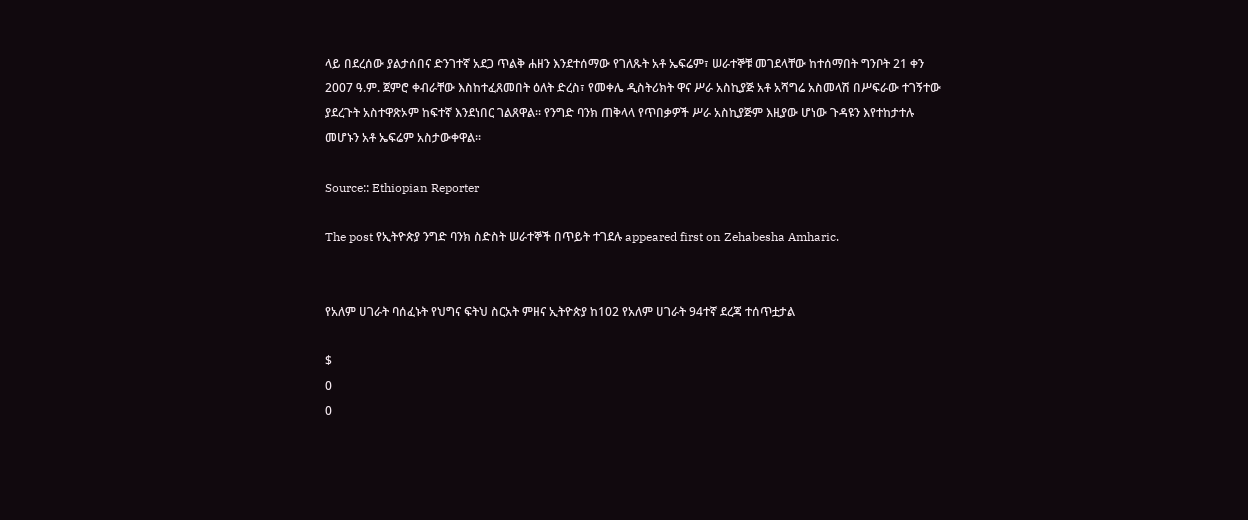ላይ በደረሰው ያልታሰበና ድንገተኛ አደጋ ጥልቅ ሐዘን እንደተሰማው የገለጹት አቶ ኤፍሬም፣ ሠራተኞቹ መገደላቸው ከተሰማበት ግንቦት 21 ቀን 2007 ዓ.ም. ጀምሮ ቀብራቸው እስከተፈጸመበት ዕለት ድረስ፣ የመቀሌ ዲስትሪክት ዋና ሥራ አስኪያጅ አቶ አሻግሬ አስመላሽ በሥፍራው ተገኝተው ያደረጉት አስተዋጽኦም ከፍተኛ እንደነበር ገልጸዋል፡፡ የንግድ ባንክ ጠቅላላ የጥበቃዎች ሥራ አስኪያጅም እዚያው ሆነው ጉዳዩን እየተከታተሉ መሆኑን አቶ ኤፍሬም አስታውቀዋል፡፡

Source:: Ethiopian Reporter

The post የኢትዮጵያ ንግድ ባንክ ስድስት ሠራተኞች በጥይት ተገደሉ appeared first on Zehabesha Amharic.


የአለም ሀገራት ባሰፈኑት የህግና ፍትህ ስርአት ምዘና ኢትዮጵያ ከ102 የአለም ሀገራት 94ተኛ ደረጃ ተሰጥቷታል

$
0
0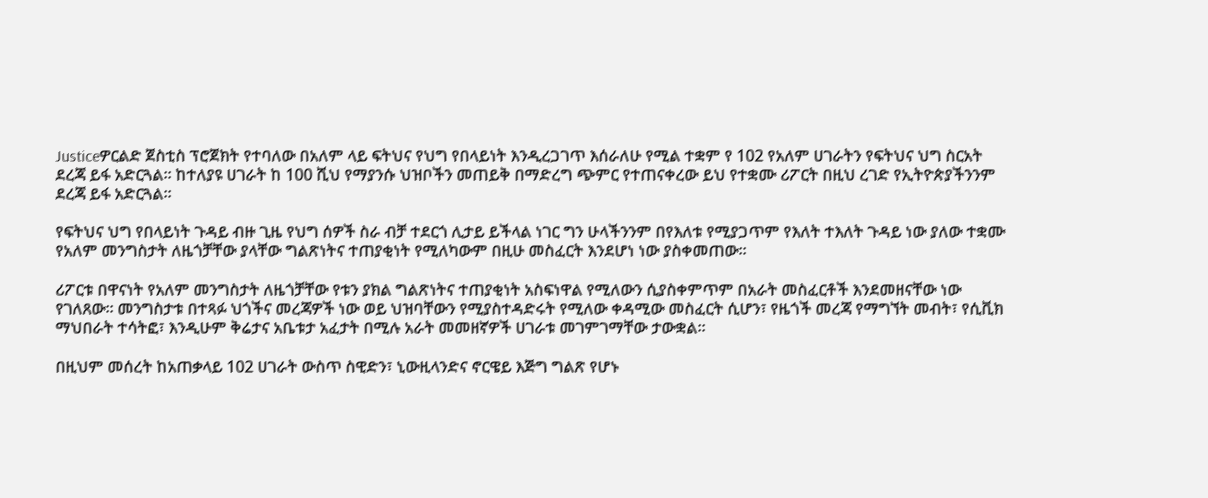Justiceዎርልድ ጀስቲስ ፕሮጀክት የተባለው በአለም ላይ ፍትህና የህግ የበላይነት እንዲረጋገጥ እሰራለሁ የሚል ተቋም የ 102 የአለም ሀገራትን የፍትህና ህግ ስርአት ደረጃ ይፋ አድርጓል፡፡ ከተለያዩ ሀገራት ከ 100 ሺህ የማያንሱ ህዝቦችን መጠይቅ በማድረግ ጭምር የተጠናቀረው ይህ የተቋሙ ሪፖርት በዚህ ረገድ የኢትዮጵያችንንም ደረጃ ይፋ አድርጓል፡፡

የፍትህና ህግ የበላይነት ጉዳይ ብዙ ጊዜ የህግ ሰዎች ስራ ብቻ ተደርጎ ሊታይ ይችላል ነገር ግን ሁላችንንም በየእለቱ የሚያጋጥም የእለት ተእለት ጉዳይ ነው ያለው ተቋሙ የአለም መንግስታት ለዜጎቻቸው ያላቸው ግልጽነትና ተጠያቂነት የሚለካውም በዚሁ መስፈርት እንደሆነ ነው ያስቀመጠው፡፡

ሪፖርቱ በዋናነት የአለም መንግስታት ለዜጎቻቸው የቱን ያክል ግልጽነትና ተጠያቂነት አስፍነዋል የሚለውን ሲያስቀምጥም በአራት መስፈርቶች እንደመዘናቸው ነው የገለጸው፡፡ መንግስታቱ በተጻፉ ህጎችና መረጃዎች ነው ወይ ህዝባቸውን የሚያስተዳድሩት የሚለው ቀዳሚው መስፈርት ሲሆን፣ የዜጎች መረጃ የማግኘት መብት፣ የሲቪክ ማህበራት ተሳትፎ፣ እንዲሁም ቅሬታና አቤቱታ አፈታት በሚሉ አራት መመዘኛዎች ሀገራቱ መገምገማቸው ታውቋል፡፡

በዚህም መሰረት ከአጠቃላይ 102 ሀገራት ውስጥ ስዊድን፣ ኒውዚላንድና ኖርዌይ እጅግ ግልጽ የሆኑ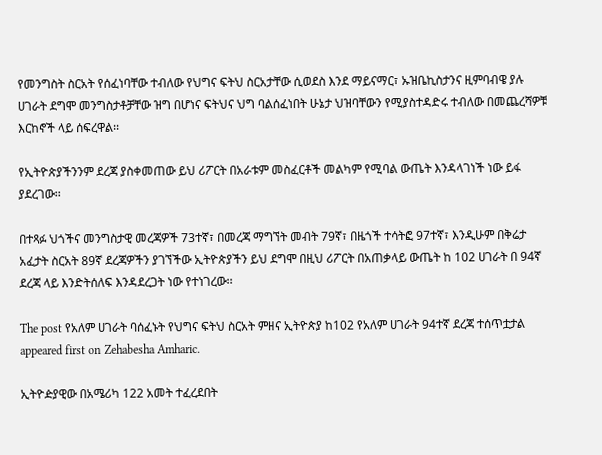የመንግስት ስርአት የሰፈነባቸው ተብለው የህግና ፍትህ ስርአታቸው ሲወደስ እንደ ማይናማር፣ ኡዝቤኪስታንና ዚምባብዌ ያሉ ሀገራት ደግሞ መንግስታቶቻቸው ዝግ በሆነና ፍትህና ህግ ባልሰፈነበት ሁኔታ ህዝባቸውን የሚያስተዳድሩ ተብለው በመጨረሻዎቹ እርከኖች ላይ ሰፍረዋል፡፡

የኢትዮጵያችንንም ደረጃ ያስቀመጠው ይህ ሪፖርት በአራቱም መስፈርቶች መልካም የሚባል ውጤት እንዳላገነች ነው ይፋ ያደረገው፡፡

በተጻፉ ህጎችና መንግስታዊ መረጃዎች 73ተኛ፣ በመረጃ ማግኘት መብት 79ኛ፣ በዜጎች ተሳትፎ 97ተኛ፣ እንዲሁም በቅሬታ አፈታት ስርአት 89ኛ ደረጃዎችን ያገኘችው ኢትዮጵያችን ይህ ደግሞ በዚህ ሪፖርት በአጠቃላይ ውጤት ከ 102 ሀገራት በ 94ኛ ደረጃ ላይ እንድትሰለፍ እንዳደረጋት ነው የተነገረው፡፡

The post የአለም ሀገራት ባሰፈኑት የህግና ፍትህ ስርአት ምዘና ኢትዮጵያ ከ102 የአለም ሀገራት 94ተኛ ደረጃ ተሰጥቷታል appeared first on Zehabesha Amharic.

ኢትዮዽያዊው በአሜሪካ 122 አመት ተፈረደበት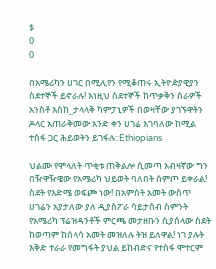$
0
0

በአሜሪካን ሀገር በሚሊየን የሚቆጠሩ ኢትዮዽያዊያን ስደተኞች ይኖራሉ! እነዚህ ስደተኞች ከጥቃቅን ስራዎች አንስቶ እስከ_ታላላቅ ካምፓኒዎች በወዛቸው ያገኙዋትን ዶላር አጠራቅመው አንድ ቀን ሀገሬ እገባለው ከሚል ተስፋ ጋር ሕይወትን ይገፋሉ::Ethiopians

ህልሙ የሞላለት ጥቂቱ ጠቅልሎ ሲመጣ አብዛኛው ግን በዥዋዥዌው የአሜሪካ ህይወት ባለበት ሰምጦ ይቀራል! ስደት የእድሜ ወፍጮ ነው! በአምስት አመት ውስጥ ሀገሬን አያታለው ያለ ዲያስፖራ ሳይታሰብ ስምንት የአሜሪካ ፕሬዝዳንቶች ምርጫ መታዘቡን ሲያሰላው ስደት ከወጣም ከሰላሳ አመት መዝለሉ ትዝ ይለዋል! ነገ ያሉት እቅድ ተራራ የመግፋት ያህል ይከብድና የተስፋ ሞተርም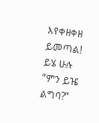እየቀዘቀዘ ይመጣል! ይሄ ሁሉ “ምን ይዤ ልግባ?”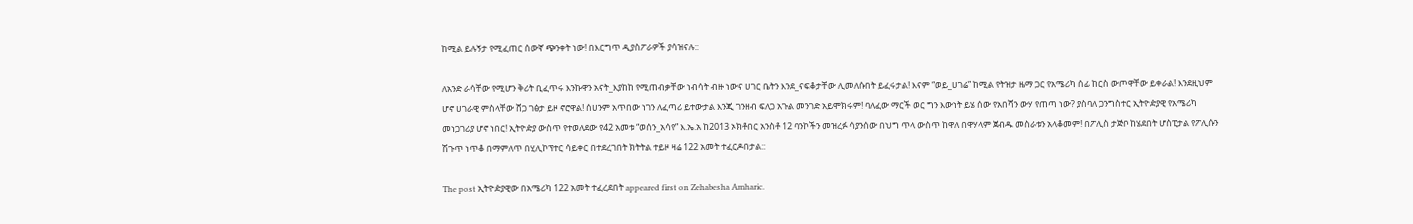ከሚል ይሉኝታ የሚፈጠር ሰውኛ ጭንቀት ነው! በእርግጥ ዲያስፖራዎች ያሳዝናሉ::

ለአንድ ራሳቸው የሚሆን ቅሪት ቢፈጥሩ እንኩዋን አናት_እያከከ የሚጠብቃቸው ነብሳት ብዙ ነውና ሀገር ቤትን እንደ_ናፍቆታቸው ሊመለሱበት ይፈሩታል! እናም “ወይ_ሀገሬ” ከሚል የትዝታ ዜማ ጋር የአሜሪካ ሰፊ ከርስ ውጦዋቸው ይቀራል! እንደዚህም ሆኖ ሀገራዊ ምስላቸው ሸጋ ገፅታ ይዞ ኖሮዋል! ሰሀንም አጥበው ነገን ለፈጣሪ ይተውታል እንጂ ገንዘብ ፍለጋ አጉል መንገድ አይሞክሩም! ባለፈው ማርች ወር ግን እውነት ይሄ ሰው የአበሻን ውሃ የጠጣ ነው? ያስባለ ጋንግስተር ኢትዮዽያዊ የአሜሪካ መነጋገሪያ ሆኖ ነበር! ኢትዮዽያ ውስጥ የተወለደው የ42 አመቱ “ወሰን_አሳየ” እ.ኤ.አ ከ2013 ኦክቶበር አንስቶ 12 ባንኮችን መዝረፉ ሳያንሰው በህግ ጥላ ውስጥ ከዋለ በዋሃላም ጀብዱ መስራቱን አላቆመም! በፖሊስ ታጅቦ ከሄደበት ሆስፒታል የፖሊሱን ሽጉጥ ነጥቆ በማምለጥ በሂሊኮፕተር ሳይቀር በተደረገበት ክትትል ተይዞ ዛሬ 122 አመት ተፈርዶበታል::

The post ኢትዮዽያዊው በአሜሪካ 122 አመት ተፈረደበት appeared first on Zehabesha Amharic.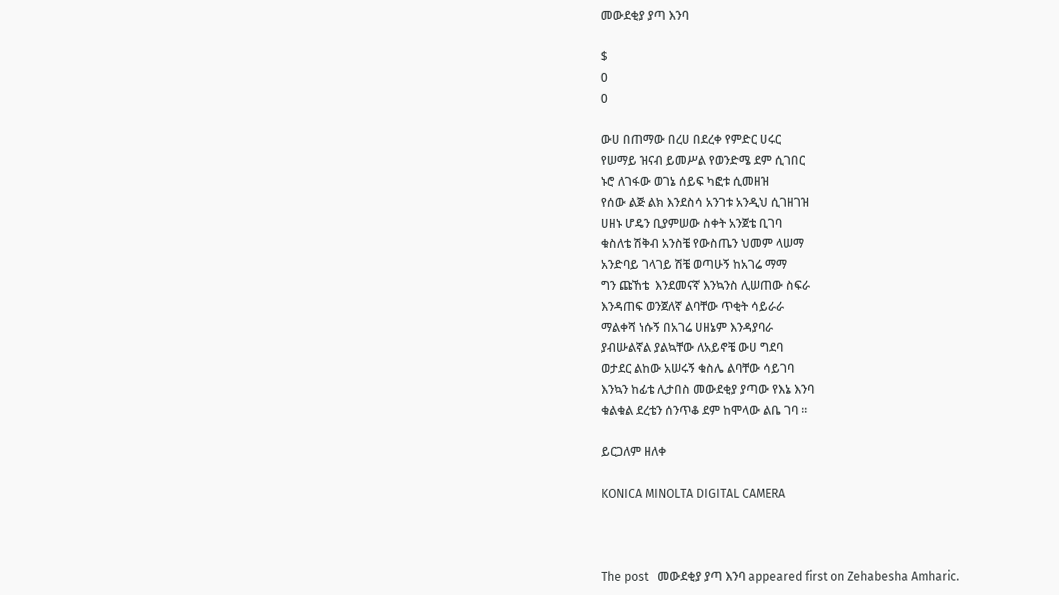መውደቂያ ያጣ እንባ

$
0
0

ውሀ በጠማው በረሀ በደረቀ የምድር ሀሩር
የሠማይ ዝናብ ይመሥል የወንድሜ ደም ሲገበር
ኑሮ ለገፋው ወገኔ ሰይፍ ካፎቱ ሲመዘዝ
የሰው ልጅ ልክ እንደስሳ አንገቱ አንዲህ ሲገዘገዝ
ሀዘኑ ሆዴን ቢያምሠው ስቀት አንጀቴ ቢገባ
ቁስለቴ ሽቅብ አንስቼ የውስጤን ህመም ላሠማ
አንድባይ ገላገይ ሽቼ ወጣሁኝ ከአገሬ ማማ
ግን ጩኸቴ  እንደመናኛ እንኳንስ ሊሠጠው ስፍራ
እንዳጠፍ ወንጀለኛ ልባቸው ጥቂት ሳይራራ
ማልቀሻ ነሱኝ በአገሬ ሀዘኔም እንዳያባራ
ያብሡልኛል ያልኳቸው ለአይኖቼ ውሀ ግደባ
ወታደር ልከው አሠሩኝ ቁስሌ ልባቸው ሳይገባ
እንኳን ከፊቴ ሊታበስ መውደቂያ ያጣው የእኔ እንባ
ቁልቁል ደረቴን ሰንጥቆ ደም ከሞላው ልቤ ገባ ፡፡

ይርጋለም ዘለቀ

KONICA MINOLTA DIGITAL CAMERA



The post   መውደቂያ ያጣ እንባ appeared first on Zehabesha Amharic.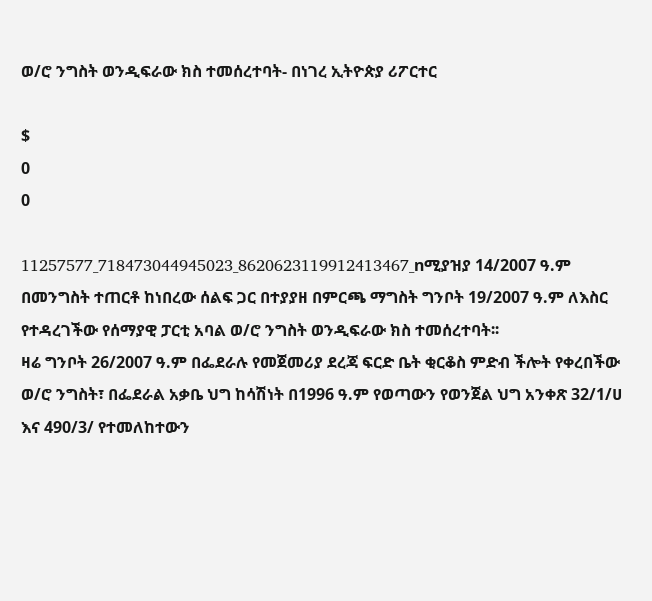ወ/ሮ ንግስት ወንዲፍራው ክስ ተመሰረተባት- በነገረ ኢትዮጵያ ሪፖርተር

$
0
0

11257577_718473044945023_8620623119912413467_nሚያዝያ 14/2007 ዓ.ም በመንግስት ተጠርቶ ከነበረው ሰልፍ ጋር በተያያዘ በምርጫ ማግስት ግንቦት 19/2007 ዓ.ም ለእስር የተዳረገችው የሰማያዊ ፓርቲ አባል ወ/ሮ ንግስት ወንዲፍራው ክስ ተመሰረተባት፡፡
ዛሬ ግንቦት 26/2007 ዓ.ም በፌደራሉ የመጀመሪያ ደረጃ ፍርድ ቤት ቂርቆስ ምድብ ችሎት የቀረበችው ወ/ሮ ንግስት፣ በፌደራል አቃቤ ህግ ከሳሽነት በ1996 ዓ.ም የወጣውን የወንጀል ህግ አንቀጽ 32/1/ሀ እና 490/3/ የተመለከተውን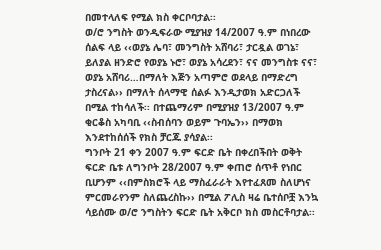በመተላለፍ የሚል ክስ ቀርቦባታል፡፡
ወ/ሮ ንግስት ወንዲፍራው ሚያዝያ 14/2007 ዓ.ም በነበረው ሰልፍ ላይ ‹‹ወያኔ ሌባ፣ መንግስት አሸባሪ፣ ታርዷል ወገኔ፣ ይለያል ዘንድሮ የወያኔ ኑሮ፣ ወያኔ አሳረደን፣ ናና መንግስቱ ናና፣ ወያኔ አሸባሪ…በማለት እጅን አጣምሮ ወደላይ በማድረግ ታስረናል›› በማለት ሰላማዊ ሰልፉ እንዲታወክ አድርጋለች በሚል ተከሳለች፡፡ በተጨማሪም በሚያዝያ 13/2007 ዓ.ም ቂርቆስ አካባቢ ‹‹ስብሰባን ወይም ጉባኤን›› በማወክ እንደተከሰሰች የክስ ቻርጁ ያሳያል፡፡
ግንቦት 21 ቀን 2007 ዓ.ም ፍርድ ቤት በቀረበችበት ወቅት ፍርድ ቤቱ ለግንቦት 28/2007 ዓ.ም ቀጠሮ ሰጥቶ የነበር ቢሆንም ‹‹በምስክሮች ላይ ማስፈራራት እየተፈጸመ ስለሆነና ምርመራየንም ስለጨረስኩ›› በሚል ፖሊስ ዛሬ ቤተሰቦቿ እንኳ ሳይሰሙ ወ/ሮ ንግስትን ፍርድ ቤት አቅርቦ ክስ መስርቶባታል፡፡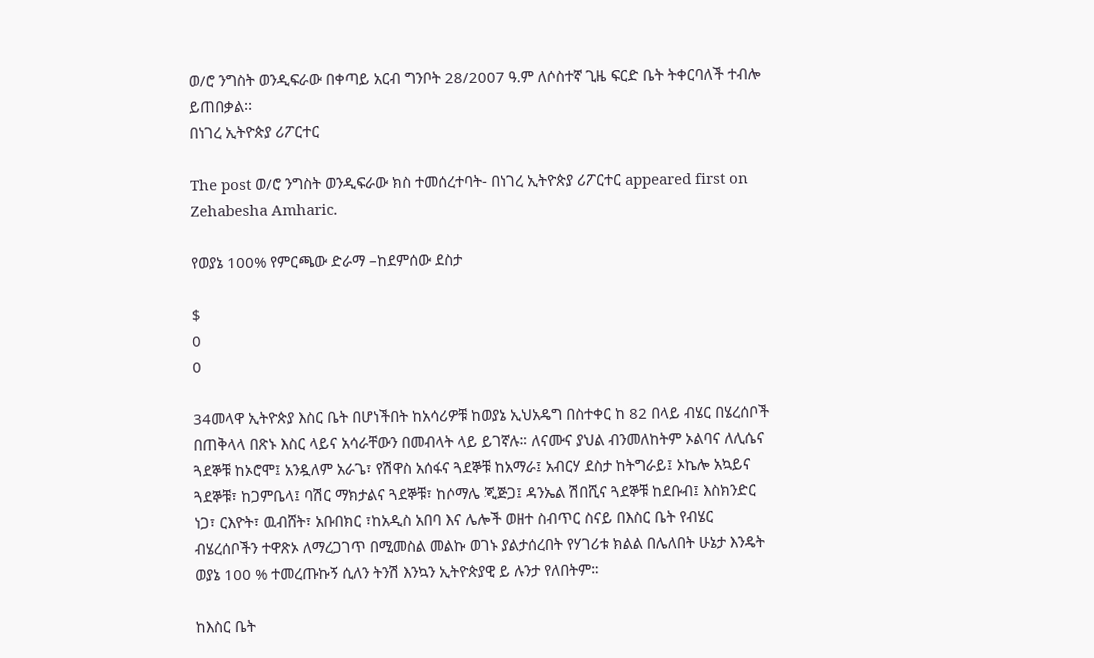ወ/ሮ ንግስት ወንዲፍራው በቀጣይ አርብ ግንቦት 28/2007 ዓ.ም ለሶስተኛ ጊዜ ፍርድ ቤት ትቀርባለች ተብሎ ይጠበቃል፡፡
በነገረ ኢትዮጵያ ሪፖርተር

The post ወ/ሮ ንግስት ወንዲፍራው ክስ ተመሰረተባት- በነገረ ኢትዮጵያ ሪፖርተር appeared first on Zehabesha Amharic.

የወያኔ 100% የምርጫው ድራማ –ከደምሰው ደስታ

$
0
0

34መላዋ ኢትዮጵያ እስር ቤት በሆነችበት ከአሳሪዎቹ ከወያኔ ኢህአዴግ በስተቀር ከ 82 በላይ ብሄር በሄረሰቦች በጠቅላላ በጽኑ እስር ላይና አሳራቸውን በመብላት ላይ ይገኛሉ። ለናሙና ያህል ብንመለከትም ኦልባና ለሊሴና ጓደኞቹ ከኦሮሞ፤ አንዷለም አራጌ፣ የሽዋስ አሰፋና ጓደኞቹ ከአማራ፤ አብርሃ ደስታ ከትግራይ፤ ኦኬሎ አኳይና ጓደኞቹ፣ ከጋምቤላ፤ ባሽር ማክታልና ጓደኞቹ፣ ከሶማሌ ጂጅጋ፤ ዳንኤል ሽበሺና ጓደኞቹ ከደቡብ፤ እስክንድር ነጋ፣ ርእዮት፣ ዉብሸት፣ አቡበክር ፣ከአዲስ አበባ እና ሌሎች ወዘተ ስብጥር ስናይ በእስር ቤት የብሄር ብሄረሰቦችን ተዋጽኦ ለማረጋገጥ በሚመስል መልኩ ወገኑ ያልታሰረበት የሃገሪቱ ክልል በሌለበት ሁኔታ እንዴት ወያኔ 100 % ተመረጡኩኝ ሲለን ትንሽ እንኳን ኢትዮጵያዊ ይ ሉንታ የለበትም።

ከእስር ቤት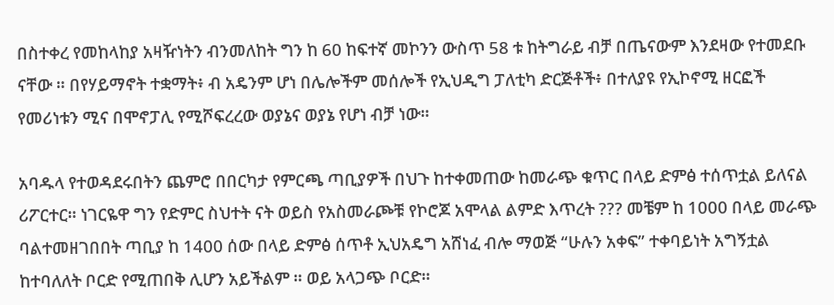በስተቀረ የመከላከያ አዛዥነትን ብንመለከት ግን ከ 60 ከፍተኛ መኮንን ውስጥ 58 ቱ ከትግራይ ብቻ በጤናውም እንደዛው የተመደቡ ናቸው ። በየሃይማኖት ተቋማት፥ ብ አዴንም ሆነ በሌሎችም መሰሎች የኢህዲግ ፓለቲካ ድርጅቶች፥ በተለያዩ የኢኮኖሚ ዘርፎች የመሪነቱን ሚና በሞኖፓሊ የሚሾፍረረው ወያኔና ወያኔ የሆነ ብቻ ነው።

አባዱላ የተወዳደሩበትን ጨምሮ በበርካታ የምርጫ ጣቢያዎች በህጉ ከተቀመጠው ከመራጭ ቁጥር በላይ ድምፅ ተሰጥቷል ይለናል ሪፖርተር። ነገርዬዋ ግን የድምር ስህተት ናት ወይስ የአስመራጮቹ የኮሮጆ አሞላል ልምድ እጥረት ??? መቼም ከ 1000 በላይ መራጭ ባልተመዘገበበት ጣቢያ ከ 1400 ሰው በላይ ድምፅ ሰጥቶ ኢህአዴግ አሸነፈ ብሎ ማወጅ “ሁሉን አቀፍ” ተቀባይነት አግኝቷል ከተባለለት ቦርድ የሚጠበቅ ሊሆን አይችልም ። ወይ አላጋጭ ቦርድ።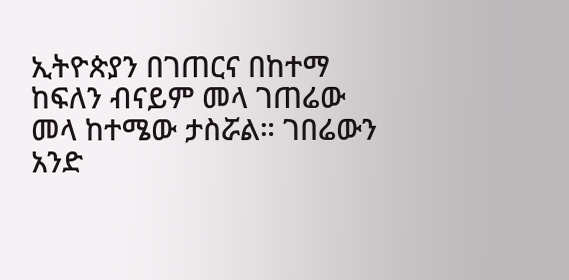ኢትዮጵያን በገጠርና በከተማ ከፍለን ብናይም መላ ገጠሬው መላ ከተሜው ታስሯል። ገበሬውን አንድ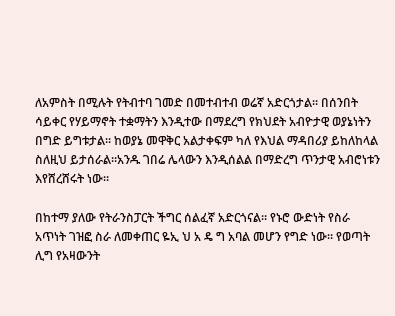ለአምስት በሚሉት የትብተባ ገመድ በመተብተብ ወሬኛ አድርጎታል። በሰንበት ሳይቀር የሃይማኖት ተቋማትን እንዲተው በማደረግ የክህደት አብዮታዊ ወያኔነትን በግድ ይግቱታል። ከወያኔ መዋቅር አልታቀፍም ካለ የእህል ማዳበሪያ ይከለከላል ስለዚህ ይታሰራል።አንዱ ገበሬ ሌላውን እንዲሰልል በማድረግ ጥንታዊ አብሮነቱን እየሸረሸሩት ነው።

በከተማ ያለው የትራንስፓርት ችግር ሰልፈኛ አድርጎናል። የኑሮ ውድነት የስራ አጥነት ገዝፎ ስራ ለመቀጠር ዬኢ ህ አ ዴ ግ አባል መሆን የግድ ነው። የወጣት ሊግ የአዛውንት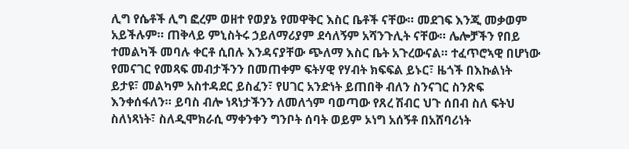ሊግ የሴቶች ሊግ ፎረም ወዘተ የወያኔ የመዋቅር እስር ቤቶች ናቸው። መደገፍ እንጂ መቃወም አይችሉም። ጠቅላይ ምኒስትሩ ኃይለማሪያም ደሳለኝም አሻንጉሊት ናቸው። ሌሎቻችን የበይ ተመልካች መባሉ ቀርቶ ሲበሉ እንዳናያቸው ጭለማ እስር ቤት አጉረውናል። ተፈጥሮኣዊ በሆነው የመናገር የመጻፍ መብታችንን በመጠቀም ፍትሃዊ የሃብት ክፍፍል ይኑር፣ ዜጎች በእኩልነት ይታዩ፣ መልካም አስተዳደር ይስፈን፣ የሀገር አንድነት ይጠበቅ ብለን ስንናገር ስንጽፍ እንቀሰፋለን። ይባስ ብሎ ነጻነታችንን ለመለጎም ባወጣው የጸረ ሽብር ህጉ ሰበብ ስለ ፍትህ ስለነጻነት፣ ስለዲሞክራሲ ማቀንቀን ግንቦት ሰባት ወይም ኦነግ አሰኝቶ በአሸባሪነት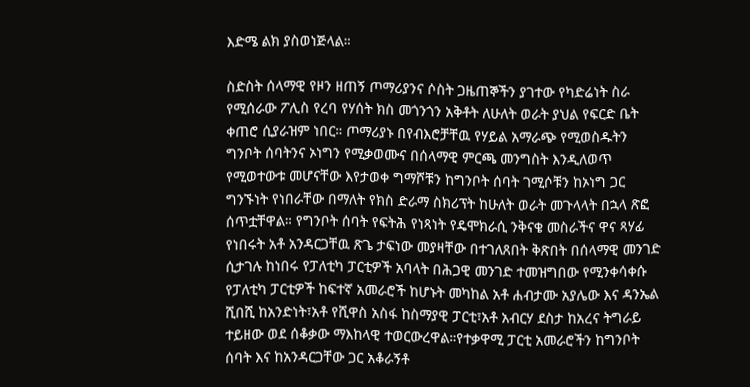እድሜ ልክ ያስወነጅላል።

ስድስት ሰላማዊ የዞን ዘጠኝ ጦማሪያንና ሶስት ጋዜጠኞችን ያገተው የካድሬነት ስራ የሚሰራው ፖሊስ የረባ የሃሰት ክስ መጎንጎን አቅቶት ለሁለት ወራት ያህል የፍርድ ቤት ቀጠሮ ሲያራዝም ነበር። ጦማሪያኑ በየብእሮቻቸዉ የሃይል አማራጭ የሚወስዱትን ግንቦት ሰባትንና ኦነግን የሚቃወሙና በሰላማዊ ምርጫ መንግስት እንዲለወጥ የሚወተውቱ መሆናቸው እየታወቀ ግማሾቹን ከግንቦት ሰባት ገሚሶቹን ከኦነግ ጋር ግንኙነት የነበራቸው በማለት የክስ ድራማ ስክሪፕት ከሁለት ወራት መጉላላት በኋላ ጽፎ ሰጥቷቸዋል። የግንቦት ሰባት የፍትሕ የነጻነት የዴሞክራሲ ንቅናቄ መስራችና ዋና ጻሃፊ የነበሩት አቶ አንዳርጋቸዉ ጽጌ ታፍነው መያዛቸው በተገለጸበት ቅጽበት በሰላማዊ መንገድ ሲታገሉ ከነበሩ የፓለቲካ ፓርቲዎች አባላት በሕጋዊ መንገድ ተመዝግበው የሚንቀሳቀሱ የፓለቲካ ፓርቲዎች ከፍተኛ አመራሮች ከሆኑት መካከል አቶ ሐብታሙ አያሌው እና ዳንኤል ሺበሺ ከአንድነት፣አቶ የሺዋስ አስፋ ከስማያዊ ፓርቲ፣አቶ አብርሃ ደስታ ከአረና ትግራይ ተይዘው ወደ ሰቆቃው ማእከላዊ ተወርውረዋል።የተቃዋሚ ፓርቲ አመራሮችን ከግንቦት ሰባት እና ከአንዳርጋቸው ጋር አቆራኝቶ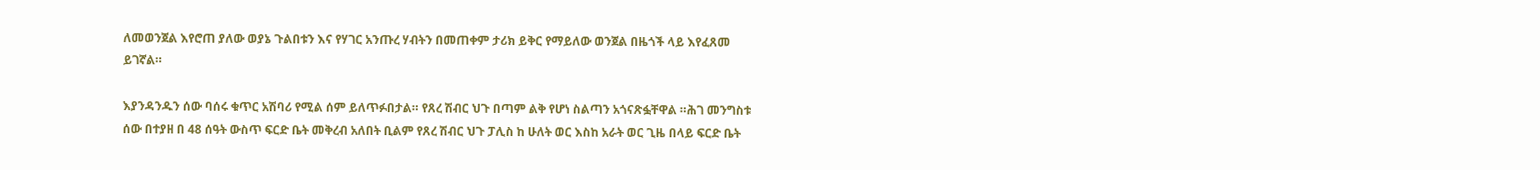ለመወንጀል እየሮጠ ያለው ወያኔ ጉልበቱን እና የሃገር አንጡረ ሃብትን በመጠቀም ታሪክ ይቅር የማይለው ወንጀል በዜጎች ላይ እየፈጸመ ይገኛል።

እያንዳንዱን ሰው ባሰሩ ቁጥር አሽባሪ የሚል ሰም ይለጥፉበታል። የጸረ ሽብር ህጉ በጣም ልቅ የሆነ ስልጣን አጎናጽፏቸዋል ።ሕገ መንግስቱ ሰው በተያዘ በ 48 ሰዓት ውስጥ ፍርድ ቤት መቅረብ አለበት ቢልም የጸረ ሽብር ህጉ ፓሊስ ከ ሁለት ወር እስከ አራት ወር ጊዜ በላይ ፍርድ ቤት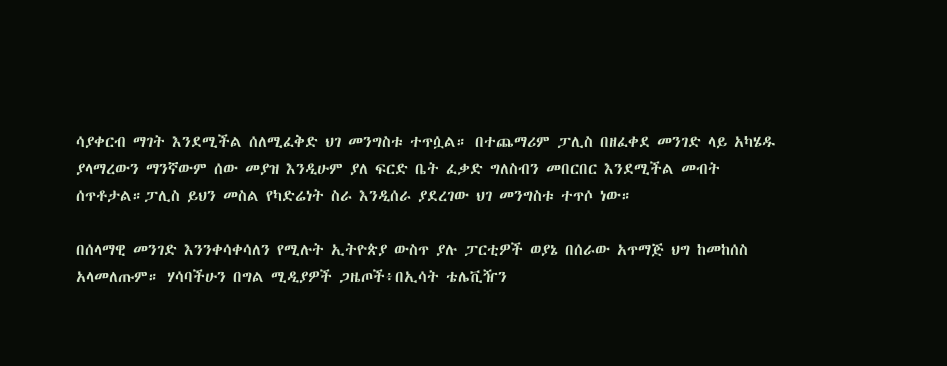ሳያቀርብ ማገት እንደሚችል ሰለሚፈቅድ ህገ መንግስቱ ተጥሷል። በተጨማሪም ፓሊስ በዘፈቀደ መንገድ ላይ አካሄዱ ያላማረውን ማንኛውም ሰው መያዝ እንዲሁም ያለ ፍርድ ቤት ፈቃድ ግለስብን መበርበር እንደሚችል መብት ሰጥቶታል።ፓሊስ ይህን መስል የካድሬነት ስራ እንዲሰራ ያደረገው ህገ መንግስቱ ተጥሶ ነው።

በሰላማዊ መንገድ እንንቀሳቀሳለን የሚሉት ኢትዮጵያ ውስጥ ያሉ ፓርቲዎች ወያኔ በሰራው አጥማጅ ህግ ከመከሰስ አላመለጡም። ሃሳባችሁን በግል ሚዲያዎች ጋዜጦች፥በኢሳት ቴሌቪዥን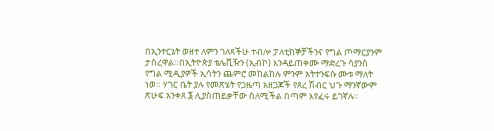በኢንተርኔት ወዘተ ለምን ገለጻችሁ ተብሎ ፓለቲከኞቻችንና የግል ጦማርያንም ታስረዋል።በኢትዮጵያ ቴሌቪዥን (ኢብኮ) እንዳይጠቀሙ ማድረጉ ሳያንስ የግል ሚዲያዎች ኢሳትን ጨምሮ መከልከሉ ምንም አትተንፍሱ ሙቱ ማለት ነወ። ሃገር ቤት ያሉ የመጽሄት የጋዜጣ አዘጋጆች የጸረ ሽብር ህጉ ማንኛውም ጽሁፍ አንቀጸ ፮ ሊያስጠይቃቸው ሰለሚችል በጣም እየፈሩ ይገኛሉ።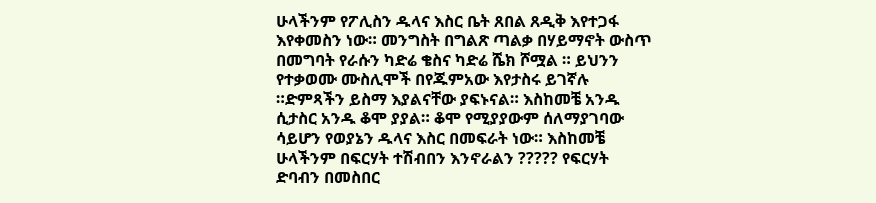ሁላችንም የፖሊስን ዱላና እስር ቤት ጸበል ጸዲቅ እየተጋፋ እየቀመስን ነው። መንግስት በግልጽ ጣልቃ በሃይማኖት ውስጥ በመግባት የራሱን ካድሬ ቄስና ካድሬ ሼክ ሾሟል ። ይህንን የተቃወሙ ሙስሊሞች በየጁምአው እየታስሩ ይገኛሉ ።ድምጻችን ይስማ እያልናቸው ያፍኑናል። እስከመቼ አንዱ ሲታስር አንዱ ቆሞ ያያል። ቆሞ የሚያያውም ሰለማያገባው ሳይሆን የወያኔን ዱላና እስር በመፍራት ነው። እስከመቼ ሁላችንም በፍርሃት ተሽብበን እንኖራልን ????? የፍርሃት ድባብን በመስበር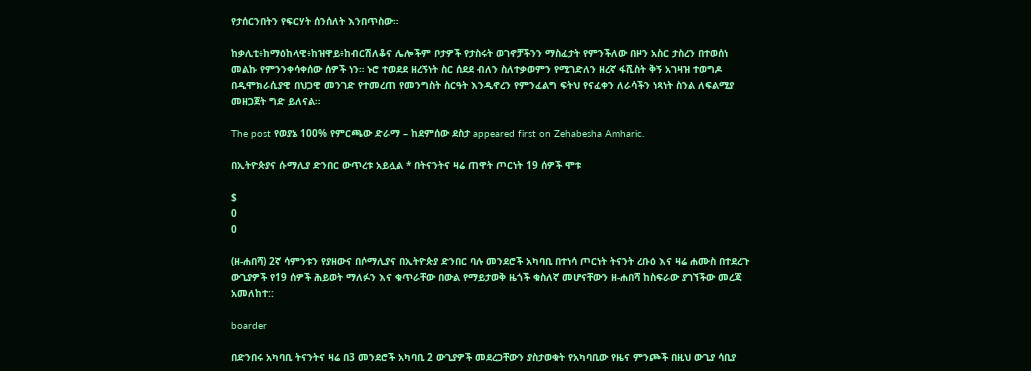የታሰርንበትን የፍርሃት ሰንሰለት እንበጥስው።

ከቃሊቲ፥ከማዕከላዊ፥ከዝዋይ፥ከብርሽለቆና ሌሎችም ቦታዎች የታስሩት ወገኖቻችንን ማስፈታት የምንችለው በዞን አስር ታስረን በተወሰነ መልኩ የምንንቀሳቀሰው ሰዎች ነን። ኑሮ ተወደደ ዘረኝነት ስር ሰደደ ብለን ስለተቃወምን የሚገድለን ዘረኛ ፋሺስት ቅኝ አገዛዝ ተወግዶ በዲሞክራሲያዊ በህጋዊ መንገድ የተመረጠ የመንግስት ስርዓት እንዲኖረን የምንፈልግ ፍትህ የናፈቀን ለራሳችን ነጻነት ስንል ለፍልሚያ መዘጋጀት ግድ ይለናል።

The post የወያኔ 100% የምርጫው ድራማ – ከደምሰው ደስታ appeared first on Zehabesha Amharic.

በኢትዮጵያና ሱማሊያ ድንበር ውጥረቱ አይሏል * በትናንትና ዛሬ ጠዋት ጦርነት 19 ሰዎች ሞቱ

$
0
0

(ዘ-ሐበሻ) 2ኛ ሳምንቱን የያዘውና በሶማሊያና በኢትዮጵያ ድንበር ባሉ መንደሮች አካባቢ በተነሳ ጦርነት ትናንት ረቡዕ እና ዛሬ ሐሙስ በተደረጉ ውጊያዎች የ19 ሰዎች ሕይወት ማለፉን እና ቁጥራቸው በውል የማይታወቅ ዜጎች ቁስለኛ መሆናቸውን ዘ-ሐበሻ ከስፍራው ያገኘችው መረጃ አመለከተ::

boarder

በድንበሩ አካባቢ ትናንትና ዛሬ በ3 መንደሮች አካባቢ 2 ውጊያዎች መደረጋቸውን ያስታወቁት የአካባቢው የዜና ምንጮች በዚህ ውጊያ ሳቢያ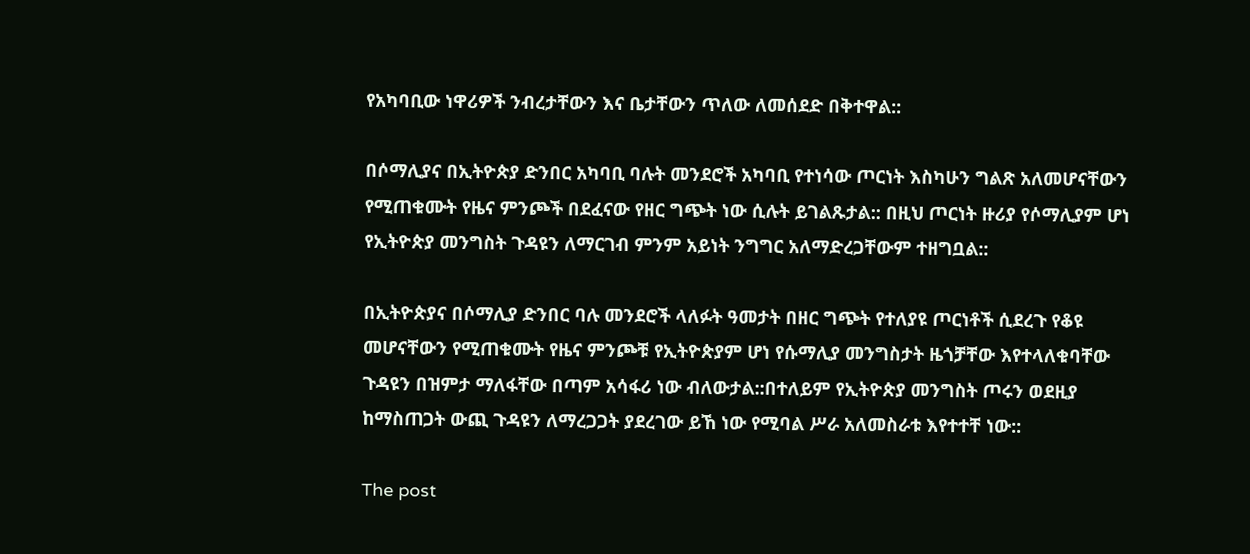የአካባቢው ነዋሪዎች ንብረታቸውን እና ቤታቸውን ጥለው ለመሰደድ በቅተዋል::

በሶማሊያና በኢትዮጵያ ድንበር አካባቢ ባሉት መንደሮች አካባቢ የተነሳው ጦርነት እስካሁን ግልጽ አለመሆናቸውን የሚጠቁሙት የዜና ምንጮች በደፈናው የዘር ግጭት ነው ሲሉት ይገልጹታል:: በዚህ ጦርነት ዙሪያ የሶማሊያም ሆነ የኢትዮጵያ መንግስት ጉዳዩን ለማርገብ ምንም አይነት ንግግር አለማድረጋቸውም ተዘግቧል::

በኢትዮጵያና በሶማሊያ ድንበር ባሉ መንደሮች ላለፉት ዓመታት በዘር ግጭት የተለያዩ ጦርነቶች ሲደረጉ የቆዩ መሆናቸውን የሚጠቁሙት የዜና ምንጮቹ የኢትዮጵያም ሆነ የሱማሊያ መንግስታት ዜጎቻቸው እየተላለቁባቸው ጉዳዩን በዝምታ ማለፋቸው በጣም አሳፋሪ ነው ብለውታል::በተለይም የኢትዮጵያ መንግስት ጦሩን ወደዚያ ከማስጠጋት ውጪ ጉዳዩን ለማረጋጋት ያደረገው ይኸ ነው የሚባል ሥራ አለመስራቱ እየተተቸ ነው::

The post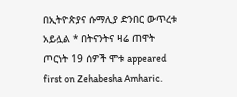በኢትዮጵያና ሱማሊያ ድንበር ውጥረቱ አይሏል * በትናንትና ዛሬ ጠዋት ጦርነት 19 ሰዎች ሞቱ appeared first on Zehabesha Amharic.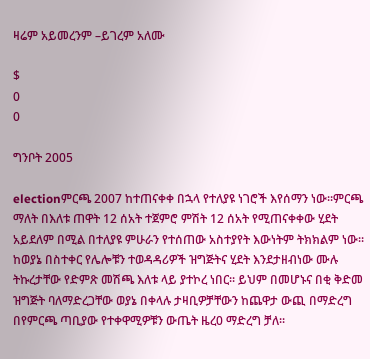ዛሬም አይመረንም –ይገረም አለሙ

$
0
0

ግንቦት 2005

electionምርጫ 2007 ከተጠናቀቀ በኋላ የተለያዩ ነገሮች እየሰማን ነው፡፡ምርጫ ማለት በእለቱ ጠዋት 12 ሰአት ተጀምሮ ምሽት 12 ሰአት የሚጠናቀቀው ሂደት አይደለም በሚል በተለያዩ ምሁራን የተሰጠው አስተያየት እውነትም ትክክልም ነው፡፡  ከወያኔ በስተቀር የሌሎቹን ተወዳዳሪዎች ዝግጅትና ሂደት እንደታዘብነው ሙሉ ትኩረታቸው የድምጽ መሽጫ እለቱ ላይ ያተኮረ ነበር፡፡ ይህም በመሆኑና በቂ ቅድመ ዝግጅት ባለማድረጋቸው ወያኔ በቀላሉ ታዛቢዎቻቸውን ከጨዋታ ውጪ በማድረግ በየምርጫ ጣቢያው የተቀዋሚዎቹን ውጤት ዜረ0 ማድረግ ቻለ፡፡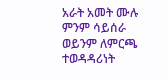አራት አመት ሙሉ ምንም ሳይሰራ ወይንም ለምርጫ ተወዳዳሪነት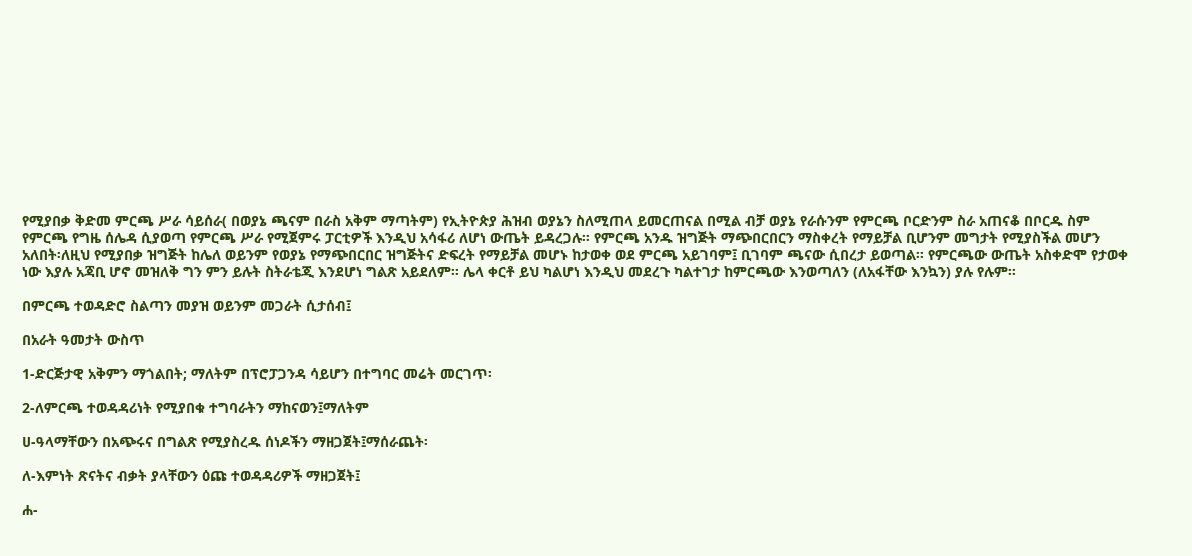የሚያበቃ ቅድመ ምርጫ ሥራ ሳይሰራ( በወያኔ ጫናም በራስ አቅም ማጣትም) የኢትዮጵያ ሕዝብ ወያኔን ስለሚጠላ ይመርጠናል በሚል ብቻ ወያኔ የራሱንም የምርጫ ቦርድንም ስራ አጠናቆ በቦርዱ ስም የምርጫ የግዜ ሰሌዳ ሲያወጣ የምርጫ ሥራ የሚጀምሩ ፓርቲዎች እንዲህ አሳፋሪ ለሆነ ውጤት ይዳረጋሉ፡፡ የምርጫ አንዱ ዝግጅት ማጭበርበርን ማስቀረት የማይቻል ቢሆንም መግታት የሚያስችል መሆን አለበት፡ለዚህ የሚያበቃ ዝግጅት ከሌለ ወይንም የወያኔ የማጭበርበር ዝግጅትና ድፍረት የማይቻል መሆኑ ከታወቀ ወደ ምርጫ አይገባም፤ ቢገባም ጫናው ሲበረታ ይወጣል፡፡ የምርጫው ውጤት አስቀድሞ የታወቀ ነው እያሉ አጃቢ ሆኖ መዝለቅ ግን ምን ይሉት ስትራቴጂ እንደሆነ ግልጽ አይደለም፡፡ ሌላ ቀርቶ ይህ ካልሆነ እንዲህ መደረጉ ካልተገታ ከምርጫው እንወጣለን (ለአፋቸው እንኳን) ያሉ የሉም፡፡

በምርጫ ተወዳድሮ ስልጣን መያዝ ወይንም መጋራት ሲታሰብ፤

በአራት ዓመታት ውስጥ

1-ድርጅታዊ አቅምን ማጎልበት; ማለትም በፕሮፓጋንዳ ሳይሆን በተግባር መሬት መርገጥ፡

2-ለምርጫ ተወዳዳሪነት የሚያበቁ ተግባራትን ማከናወን፤ማለትም

ሀ-ዓላማቸውን በአጭሩና በግልጽ የሚያስረዱ ሰነዶችን ማዘጋጀት፤ማሰራጨት፡

ለ-እምነት ጽናትና ብቃት ያላቸውን ዕጩ ተወዳዳሪዎች ማዘጋጀት፤

ሐ-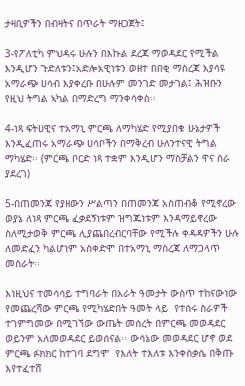ታዛቢዎችን በብዛትና በጥራት ማዘጋጀት፤

3-የፖለቲካ ምህዳሩ ሁሉን በእኩል ደረጃ ማወዳደር የሚችል እንዲሆን ጉድለቱን፤አድሎአዊነቱን ወዘተ በበቂ ማስረጃ እያሳዩ አማራጭ ሀሳብ እያቀረቡ በሁሉም መንገድ መታገል፤ ሕዝቡን የዚህ ትግል ኣካል በማድረግ ማንቀሳቀስ፡፡

4-ነጻ ፍትሀዊና ተአማኒ ምርጫ ለማካሄድ የሚያበቁ ሁኔታዎች እንዲፈጠሩ አማራጭ ሀሳቦችን በማቅረብ ሁለንተናዊ ትግል ማካሄድ፡፡ (ምርጫ ቦርድ ነጻ ተቋም እንዲሆን ማስቻልን ዋና ስራ ያደረገ)

5-በጠመንጃ የያዘውን ሥልጣን በጠመንጃ አስጠብቆ የሚኖረው ወያኔ ለነጻ ምርጫ ፈቃደኝነቱም ዝግጁነቱም እንዳማይኖረው ስለሚታወቅ ምርጫ ሊያጨበረብርባቸው የሚችሉ ቀዳዳዎችን ሁሉ ለመድፈን ካልሆነም አስቀድሞ በተአማኒ ማስረጃ ለማጋላጥ መስራት፡፡

እነዚህና ተመሳሳይ ተግባራት በአራት ዓመታት ውስጥ ተከናውነው  የመጨረሻው ምርጫ የሚካሄድበት ዓመት ላይ  የተሰሩ ስራዎች ተገምግመው በሚገኘው ውጤት መሰረት በምርጫ መወዳደር ወይንም አለመወዳደር ይወሰናል፡፡ ውሳኔው መወዳደር ሆኖ ወደ ምርጫ ፉክክር ከተገባ ደግሞ  የእለት ተእለቱ እንቀስቃሴ በቅጡ እየተፈተሸ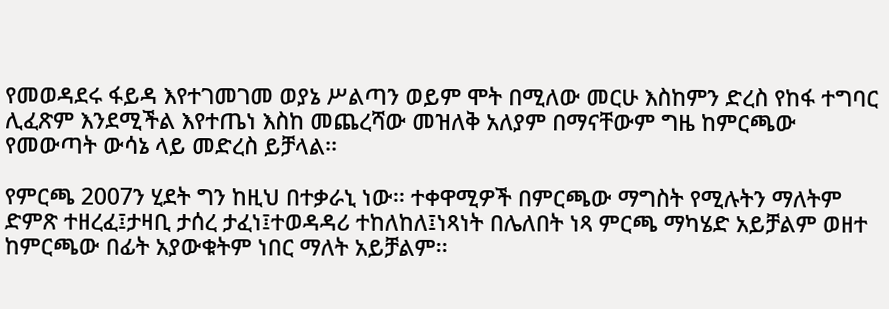የመወዳደሩ ፋይዳ እየተገመገመ ወያኔ ሥልጣን ወይም ሞት በሚለው መርሁ እስከምን ድረስ የከፋ ተግባር  ሊፈጽም እንደሚችል እየተጤነ እስከ መጨረሻው መዝለቅ አለያም በማናቸውም ግዜ ከምርጫው የመውጣት ውሳኔ ላይ መድረስ ይቻላል፡፡

የምርጫ 2007ን ሂደት ግን ከዚህ በተቃራኒ ነው፡፡ ተቀዋሚዎች በምርጫው ማግስት የሚሉትን ማለትም ድምጽ ተዘረፈ፤ታዛቢ ታሰረ ታፈነ፤ተወዳዳሪ ተከለከለ፤ነጻነት በሌለበት ነጻ ምርጫ ማካሄድ አይቻልም ወዘተ ከምርጫው በፊት አያውቁትም ነበር ማለት አይቻልም፡፡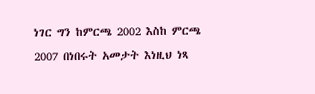ነገር ግን ከምርጫ 2002 እስከ ምርጫ 2007 በነበሩት አመታት እነዚህ ነጻ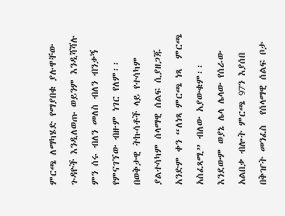ምርጫ ለማካሄድ የማያበቁ ያሉዋቸው ጉዳዮች እንዲለወጡ ወይንም እንዲሻሻሉ ምን ሰሩ ብለን መለስ ብለን ብንቃኝ የምናገኘው ብዙም ነገር የለም፡፡ በወቅታዊ ትኩሳቶች ላይ የተሳካም ያልተሳካም ሰላማዊ ሰልፍ ሲያዘጋጁ አንድም ቀን “ለነጻ ምርጫ ነጻ  ምርጫ አስፈጻሚ” ብለው አያውቁም፡፡ እንደውም ወያኔ ሌላ ሌላው የሰራው አልበቃ ብሎት ምርጫ 97ን እያሰበ በቅዠት መንፈስ  የሰላማዊ ሰልፍ ቦታ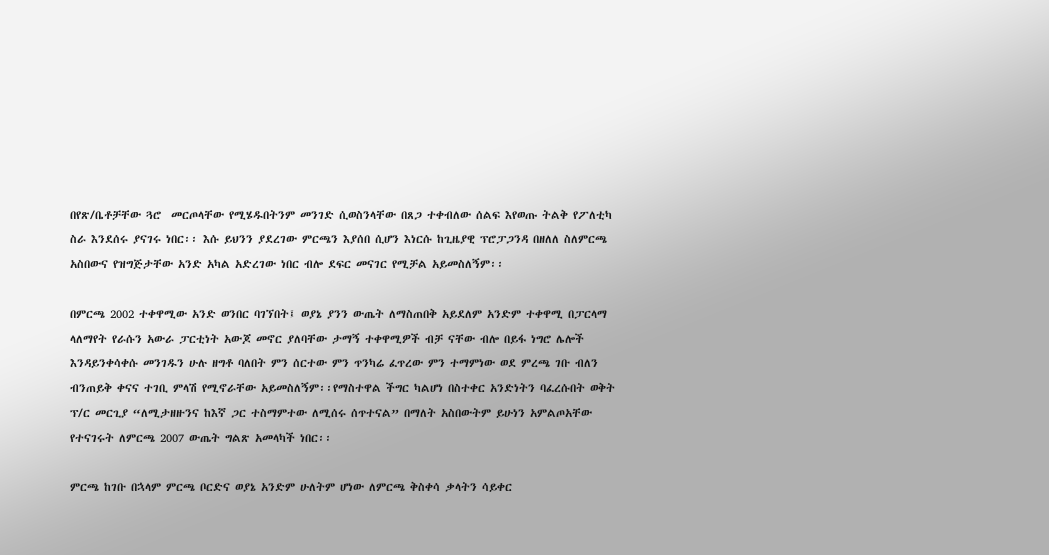በየጽ/ቤቶቻቸው ጓሮ  መርጦላቸው የሚሄዱበትንም መንገድ ሲወስንላቸው በጸጋ ተቀብለው ሰልፍ እየወጡ ትልቅ የፖለቲካ ስራ እንደሰሩ ያናገሩ ነበር፡፡ እሱ ይህንን ያደረገው ምርጫን እያሰበ ሲሆን እነርሱ ከጊዜያዊ ፕሮፓጋንዳ በዘለለ ስለምርጫ አስበውና የዝግጅታቸው አንድ አካል አድረገው ነበር ብሎ ደፍር መናገር የሚቻል አይመስለኝም፡፡

በምርጫ 2002 ተቀዋሚው አንድ ወንበር ባገኘበት፤ ወያኔ ያንን ውጤት ለማስጠበቅ አይደለም አንድም ተቀዋሚ በፓርላማ ላለማየት የራሱን አውራ ፓርቲነት አውጆ መኖር ያለባቸው ታማኝ ተቀዋሚዎች ብቻ ናቸው ብሎ በይፋ ነግሮ ሌሎች እንዳይንቀሳቀሱ መንገዱን ሁሉ ዘግቶ ባለበት ምን ሰርተው ምን ጥንካሬ ፈጥረው ምን ተማምነው ወደ ምረጫ ገቡ ብለን ብንጠይቅ ቀናና ተገቢ ምላሽ የሚኖራቸው አይመስለኝም፡፡የማስተዋል ችግር ካልሆነ በስተቀር አንድነትን ባፈረሱበት ወቅት ፕ/ር መርጊያ “ለሚታዘዙንና ከእኛ ጋር ተስማምተው ለሚሰሩ ሰጥተናል” በማለት አስበውትም ይሁነን አምልጦአቸው የተናገሩት ለምርጫ 2007 ውጤት ግልጽ አመላካች ነበር፡፡

ምርጫ ከገቡ በኋላም ምርጫ ቦርድና ወያኔ አንድም ሁለትም ሆነው ለምርጫ ቅስቀሳ ቃላትን ሳይቀር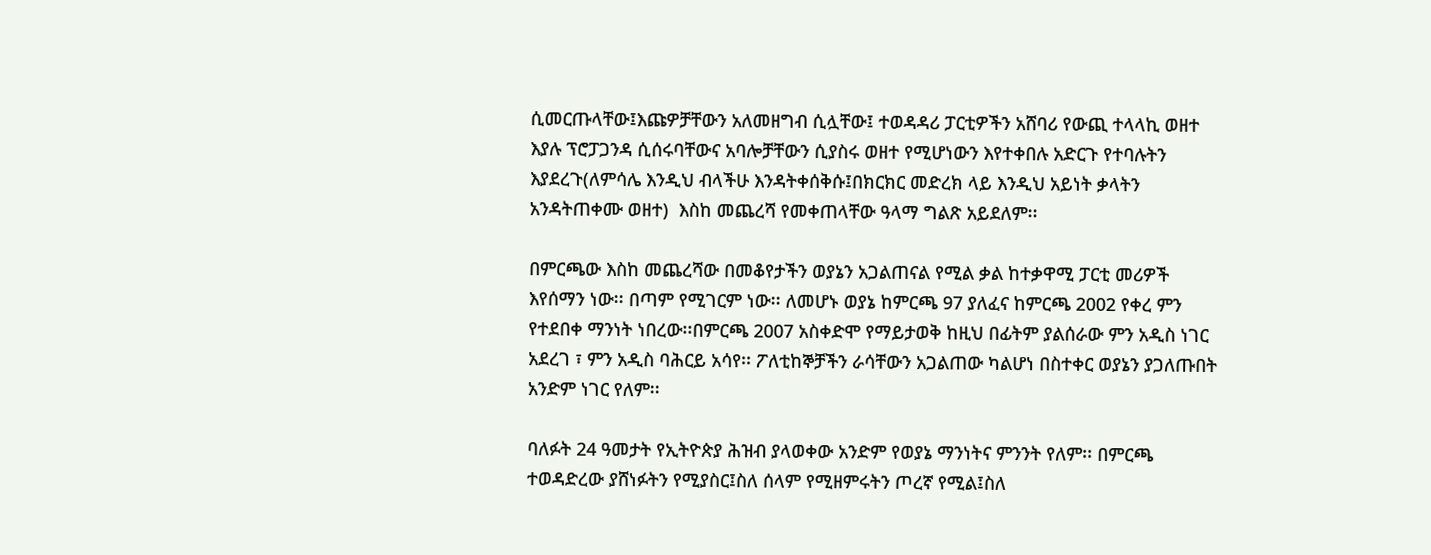ሲመርጡላቸው፤እጩዎቻቸውን አለመዘግብ ሲሏቸው፤ ተወዳዳሪ ፓርቲዎችን አሸባሪ የውጪ ተላላኪ ወዘተ እያሉ ፕሮፓጋንዳ ሲሰሩባቸውና አባሎቻቸውን ሲያስሩ ወዘተ የሚሆነውን እየተቀበሉ አድርጉ የተባሉትን እያደረጉ(ለምሳሌ እንዲህ ብላችሁ እንዳትቀሰቅሱ፤በክርክር መድረክ ላይ እንዲህ አይነት ቃላትን አንዳትጠቀሙ ወዘተ)  እስከ መጨረሻ የመቀጠላቸው ዓላማ ግልጽ አይደለም፡፡

በምርጫው እስከ መጨረሻው በመቆየታችን ወያኔን አጋልጠናል የሚል ቃል ከተቃዋሚ ፓርቲ መሪዎች እየሰማን ነው፡፡ በጣም የሚገርም ነው፡፡ ለመሆኑ ወያኔ ከምርጫ 97 ያለፈና ከምርጫ 2002 የቀረ ምን የተደበቀ ማንነት ነበረው፡፡በምርጫ 2007 አስቀድሞ የማይታወቅ ከዚህ በፊትም ያልሰራው ምን አዲስ ነገር አደረገ ፣ ምን አዲስ ባሕርይ አሳየ፡፡ ፖለቲከኞቻችን ራሳቸውን አጋልጠው ካልሆነ በስተቀር ወያኔን ያጋለጡበት አንድም ነገር የለም፡፡

ባለፉት 24 ዓመታት የኢትዮጵያ ሕዝብ ያላወቀው አንድም የወያኔ ማንነትና ምንንት የለም፡፡ በምርጫ ተወዳድረው ያሸነፉትን የሚያስር፤ስለ ሰላም የሚዘምሩትን ጦረኛ የሚል፤ስለ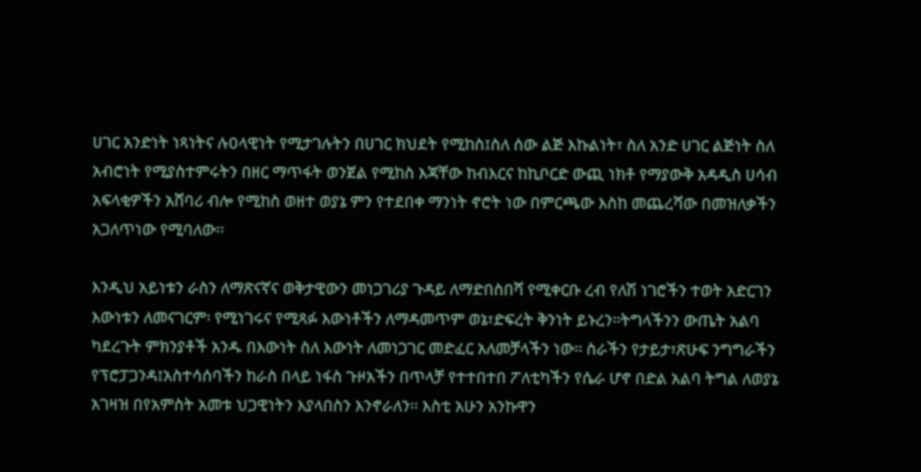ሀገር አንድነት ነጻነትና ሉዐላዊነት የሚታገሉትን በሀገር ክህደት የሚከስ፤ስለ ሰው ልጅ እኩልነት፣ ስለ አንድ ሀገር ልጅነት ስለ አብሮነት የሚያስተምሩትን በዘር ማጥፋት ወንጀል የሚከስ እጃቸው ከብእርና ከኪቦርድ ውጪ ነክቶ የማያውቅ አዳዲስ ሀሳብ አፍላቂዎችን አሸባሪ ብሎ የሚከስ ወዘተ ወያኔ ምን የተደበቀ ማንነት ኖሮት ነው በምርጫው እስከ መጨረሻው በመዝለቃችን አጋለጥነው የሚባለው፡፡

እንዲህ አይነቱን ራስን ለማጽናኛና ወቅታዊውን መነጋገሪያ ጉዳይ ለማድበስበሻ የሚቀርቡ ረብ የለሽ ነገሮችን ተወት አድርገን እውነቱን ለመናገርም፡ የሚነገሩና የሚጻፉ እውነቶችን ለማዳመጥም ወኔ፣ድፍረት ቅንነት ይኑረን፡፡ትግላችንን ውጤት አልባ ካደረጉት ምክንያቶች አንዱ በእውነት ስለ እውነት ለመነጋገር መድፈር አለመቻላችን ነው፡፡ ስራችን የታይታ፣ጽሁፍ ንግግራችን የፕሮፓጋንዳ፤አስተሳሰባችን ከራስ በላይ ነፋስ ጉዞአችን በጥላቻ የተተበተበ ፖለቲካችን የሴራ ሆኖ በድል አልባ ትግል ለወያኔ አገዛዝ በየአምስት አመቱ ህጋዊነትን እያላበስን እንኖራለን፡፡ እስቲ አሁን አንኩዋን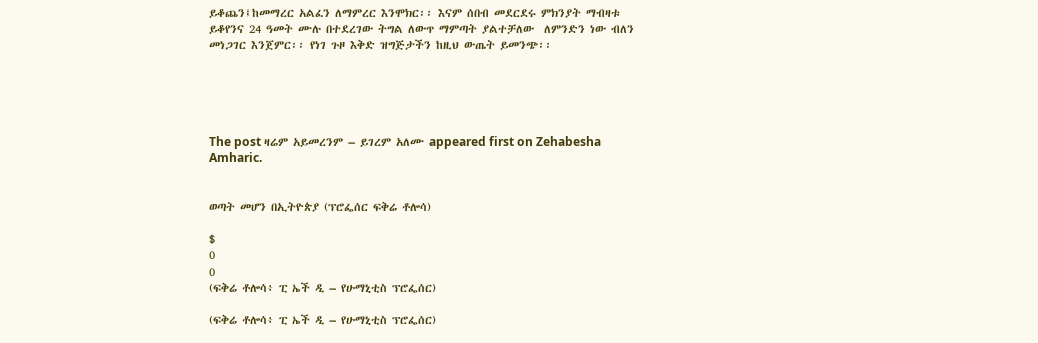ይቆጨን፤ከመማረር አልፈን ለማምረር እንሞክር፡፡ እናም ሰበብ መደርደሩ ምክንያት ማብዛቱ ይቆየንና 24 ዓመት ሙሉ በተደረገው ትግል ለውጥ ማምጣት ያልተቻለው  ለምንድን ነው ብለን መነጋገር እንጀምር፡፡ የነገ ጉዞ እቅድ ዝግጅታችን ከዚህ ውጤት ይመንጭ፡፡





The post ዛሬም አይመረንም – ይገረም አለሙ appeared first on Zehabesha Amharic.


ወጣት መሆን በኢትዮጵያ (ፕሮፌሰር ፍቅሬ ቶሎሳ)

$
0
0
(ፍቅሬ ቶሎሳ፥ ፒ ኤች ዲ – የሁማኒቲስ ፕሮፌሰር)

(ፍቅሬ ቶሎሳ፥ ፒ ኤች ዲ – የሁማኒቲስ ፕሮፌሰር)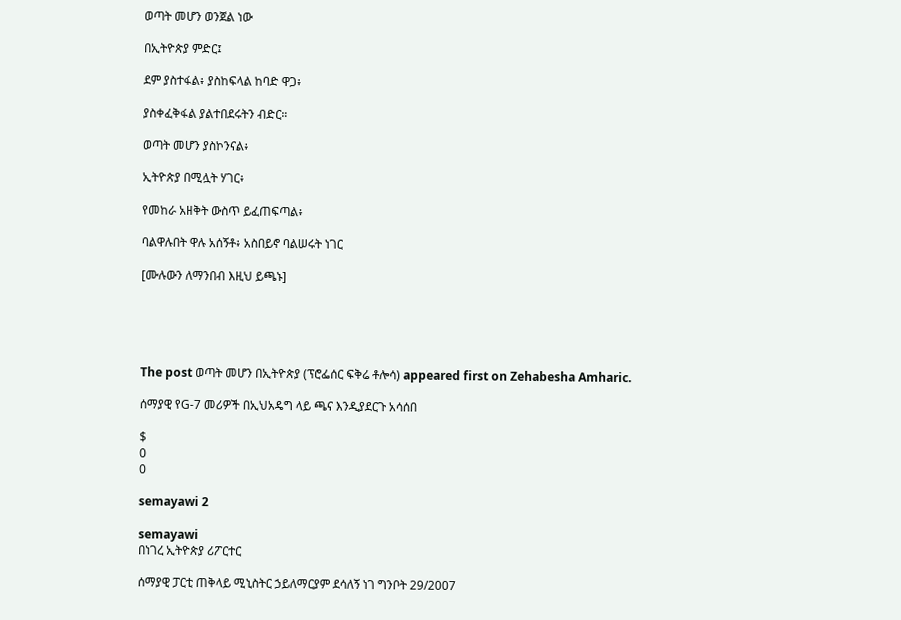ወጣት መሆን ወንጀል ነው

በኢትዮጵያ ምድር፤

ደም ያስተፋል፥ ያስከፍላል ከባድ ዋጋ፥

ያስቀፈቅፋል ያልተበደሩትን ብድር።

ወጣት መሆን ያስኮንናል፥

ኢትዮጵያ በሚሏት ሃገር፥

የመከራ አዘቅት ውስጥ ይፈጠፍጣል፥

ባልዋሉበት ዋሉ አሰኝቶ፥ አስበይኖ ባልሠሩት ነገር

[ሙሉውን ለማንበብ እዚህ ይጫኑ]





The post ወጣት መሆን በኢትዮጵያ (ፕሮፌሰር ፍቅሬ ቶሎሳ) appeared first on Zehabesha Amharic.

ሰማያዊ የG-7 መሪዎች በኢህአዴግ ላይ ጫና እንዲያደርጉ አሳሰበ

$
0
0

semayawi 2

semayawi
በነገረ ኢትዮጵያ ሪፖርተር

ሰማያዊ ፓርቲ ጠቅላይ ሚኒስትር ኃይለማርያም ደሳለኝ ነገ ግንቦት 29/2007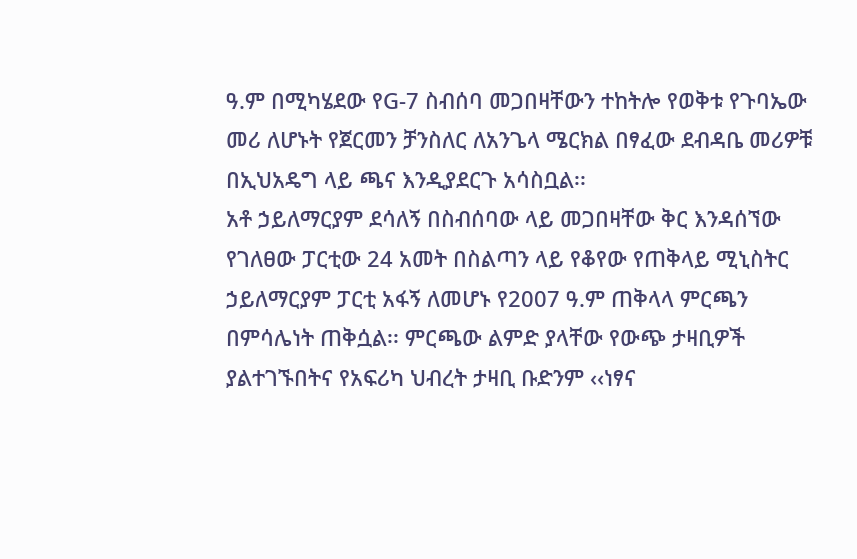ዓ.ም በሚካሄደው የG-7 ስብሰባ መጋበዛቸውን ተከትሎ የወቅቱ የጉባኤው መሪ ለሆኑት የጀርመን ቻንስለር ለአንጌላ ሜርክል በፃፈው ደብዳቤ መሪዎቹ በኢህአዴግ ላይ ጫና እንዲያደርጉ አሳስቧል፡፡
አቶ ኃይለማርያም ደሳለኝ በስብሰባው ላይ መጋበዛቸው ቅር እንዳሰኘው የገለፀው ፓርቲው 24 አመት በስልጣን ላይ የቆየው የጠቅላይ ሚኒስትር ኃይለማርያም ፓርቲ አፋኝ ለመሆኑ የ2007 ዓ.ም ጠቅላላ ምርጫን በምሳሌነት ጠቅሷል፡፡ ምርጫው ልምድ ያላቸው የውጭ ታዛቢዎች ያልተገኙበትና የአፍሪካ ህብረት ታዛቢ ቡድንም ‹‹ነፃና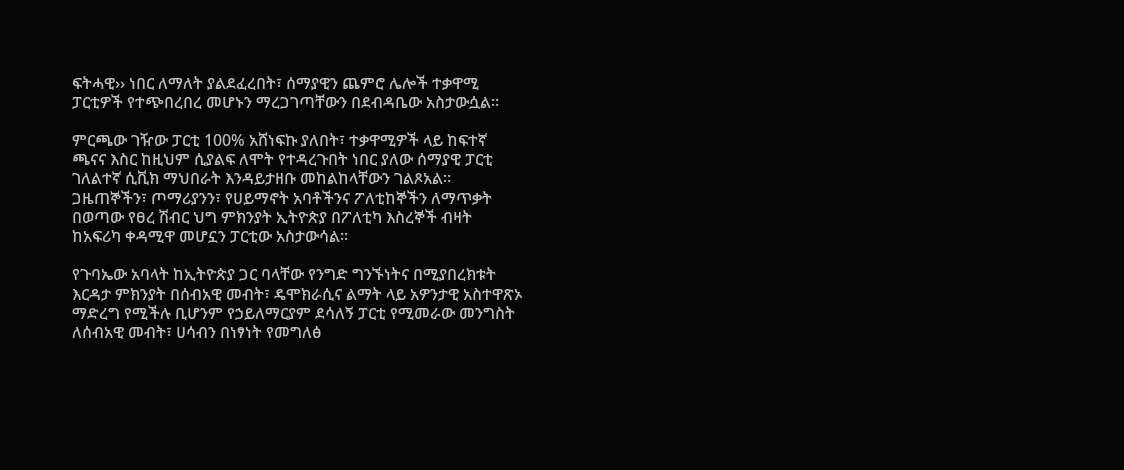ፍትሓዊ›› ነበር ለማለት ያልደፈረበት፣ ሰማያዊን ጨምሮ ሌሎች ተቃዋሚ ፓርቲዎች የተጭበረበረ መሆኑን ማረጋገጣቸውን በደብዳቤው አስታውሷል፡፡

ምርጫው ገዥው ፓርቲ 100% አሸነፍኩ ያለበት፣ ተቃዋሚዎች ላይ ከፍተኛ ጫናና እስር ከዚህም ሲያልፍ ለሞት የተዳረጉበት ነበር ያለው ሰማያዊ ፓርቲ ገለልተኛ ሲቪክ ማህበራት እንዳይታዘቡ መከልከላቸውን ገልጾአል፡፡ ጋዜጠኞችን፣ ጦማሪያንን፣ የሀይማኖት አባቶችንና ፖለቲከኞችን ለማጥቃት በወጣው የፀረ ሽብር ህግ ምክንያት ኢትዮጵያ በፖለቲካ እስረኞች ብዛት ከአፍሪካ ቀዳሚዋ መሆኗን ፓርቲው አስታውሳል፡፡

የጉባኤው አባላት ከኢትዮጵያ ጋር ባላቸው የንግድ ግንኙነትና በሚያበረክቱት እርዳታ ምክንያት በሰብአዊ መብት፣ ዴሞክራሲና ልማት ላይ አዎንታዊ አስተዋጽኦ ማድረግ የሚችሉ ቢሆንም የኃይለማርያም ደሳለኝ ፓርቲ የሚመራው መንግስት ለሰብአዊ መብት፣ ሀሳብን በነፃነት የመግለፅ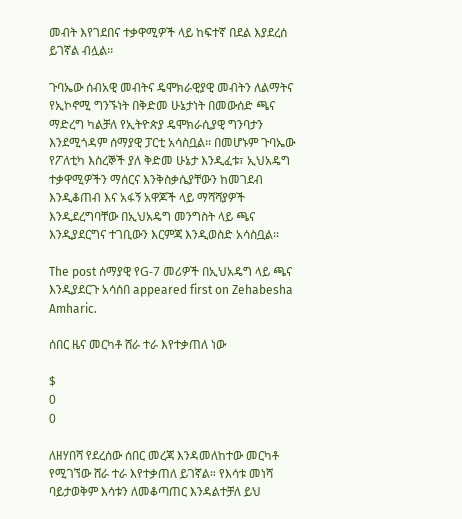መብት እየገደበና ተቃዋሚዎች ላይ ከፍተኛ በደል እያደረሰ ይገኛል ብሏል፡፡

ጉባኤው ሰብአዊ መብትና ዴሞክራዊያዊ መብትን ለልማትና የኢኮኖሚ ግንኙነት በቅድመ ሁኔታነት በመውሰድ ጫና ማድረግ ካልቻለ የኢትዮጵያ ዴሞክራሲያዊ ግንባታን እንደሚጎዳም ሰማያዊ ፓርቲ አሳስቧል፡፡ በመሆኑም ጉባኤው የፖለቲካ እስረኞች ያለ ቅድመ ሁኔታ እንዲፈቱ፣ ኢህአዴግ ተቃዋሚዎችን ማሰርና እንቅስቃሴያቸውን ከመገደብ እንዲቆጠብ እና አፋኝ አዋጆች ላይ ማሻሻያዎች እንዲደረግባቸው በኢህአዴግ መንግስት ላይ ጫና እንዲያደርግና ተገቢውን እርምጃ እንዲወስድ አሳስቧል፡፡

The post ሰማያዊ የG-7 መሪዎች በኢህአዴግ ላይ ጫና እንዲያደርጉ አሳሰበ appeared first on Zehabesha Amharic.

ሰበር ዜና መርካቶ ሸራ ተራ እየተቃጠለ ነው

$
0
0

ለዘሃበሻ የደረሰው ሰበር መረጃ እንዳመለከተው መርካቶ የሚገኘው ሸራ ተራ እየተቃጠለ ይገኛል። የእሳቱ መነሻ ባይታወቅም እሳቱን ለመቆጣጠር እንዳልተቻለ ይህ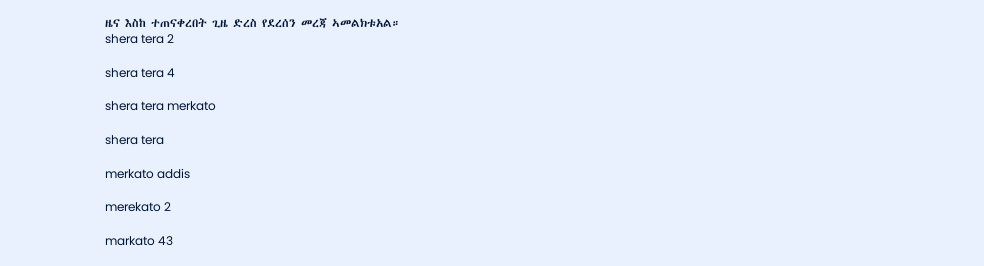ዜና እስከ ተጠናቀረበት ጊዜ ድረስ የደረሰን መረጃ ኣመልክቱአል።
shera tera 2

shera tera 4

shera tera merkato

shera tera

merkato addis

merekato 2

markato 43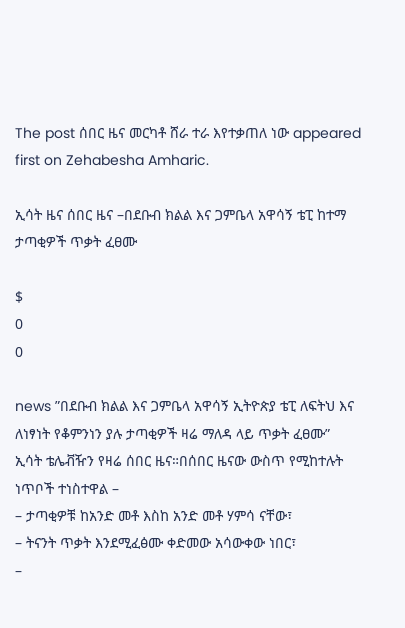The post ሰበር ዜና መርካቶ ሸራ ተራ እየተቃጠለ ነው appeared first on Zehabesha Amharic.

ኢሳት ዜና ሰበር ዜና –በደቡብ ክልል እና ጋምቤላ አዋሳኝ ቴፒ ከተማ ታጣቂዎች ጥቃት ፈፀሙ

$
0
0

news ”በደቡብ ክልል እና ጋምቤላ አዋሳኝ ኢትዮጵያ ቴፒ ለፍትህ እና ለነፃነት የቆምንነን ያሉ ታጣቂዎች ዛሬ ማለዳ ላይ ጥቃት ፈፀሙ”
ኢሳት ቴሌቭዥን የዛሬ ሰበር ዜና።በሰበር ዜናው ውስጥ የሚከተሉት ነጥቦች ተነስተዋል –
– ታጣቂዎቹ ከአንድ መቶ እስከ አንድ መቶ ሃምሳ ናቸው፣
– ትናንት ጥቃት እንደሚፈፅሙ ቀድመው አሳውቀው ነበር፣
–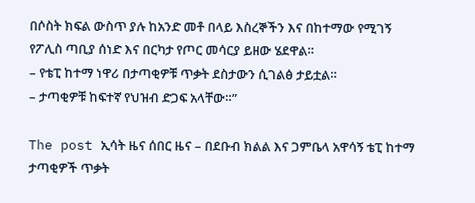በሶስት ክፍል ውስጥ ያሉ ከአንድ መቶ በላይ እስረኞችን እና በከተማው የሚገኝ
የፖሊስ ጣቢያ ሰነድ እና በርካታ የጦር መሳርያ ይዘው ሄደዋል።
– የቴፒ ከተማ ነዋሪ በታጣቂዎቹ ጥቃት ደስታውን ሲገልፅ ታይቷል።
– ታጣቂዎቹ ከፍተኛ የህዝብ ድጋፍ አላቸው።”

The post ኢሳት ዜና ሰበር ዜና – በደቡብ ክልል እና ጋምቤላ አዋሳኝ ቴፒ ከተማ ታጣቂዎች ጥቃት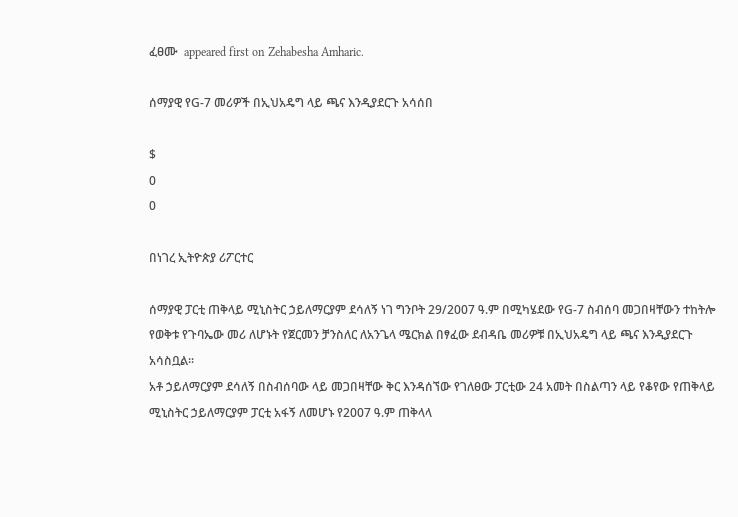ፈፀሙ  appeared first on Zehabesha Amharic.

ሰማያዊ የG-7 መሪዎች በኢህአዴግ ላይ ጫና እንዲያደርጉ አሳሰበ

$
0
0

በነገረ ኢትዮጵያ ሪፖርተር

ሰማያዊ ፓርቲ ጠቅላይ ሚኒስትር ኃይለማርያም ደሳለኝ ነገ ግንቦት 29/2007 ዓ.ም በሚካሄደው የG-7 ስብሰባ መጋበዛቸውን ተከትሎ የወቅቱ የጉባኤው መሪ ለሆኑት የጀርመን ቻንስለር ለአንጌላ ሜርክል በፃፈው ደብዳቤ መሪዎቹ በኢህአዴግ ላይ ጫና እንዲያደርጉ አሳስቧል፡፡
አቶ ኃይለማርያም ደሳለኝ በስብሰባው ላይ መጋበዛቸው ቅር እንዳሰኘው የገለፀው ፓርቲው 24 አመት በስልጣን ላይ የቆየው የጠቅላይ ሚኒስትር ኃይለማርያም ፓርቲ አፋኝ ለመሆኑ የ2007 ዓ.ም ጠቅላላ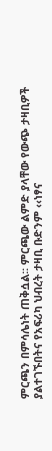ምርጫን በምሳሌነት ጠቅሷል፡፡ ምርጫው ልምድ ያላቸው የውጭ ታዛቢዎች ያልተገኙበትና የአፍሪካ ህብረት ታዛቢ ቡድንም ‹‹ነፃና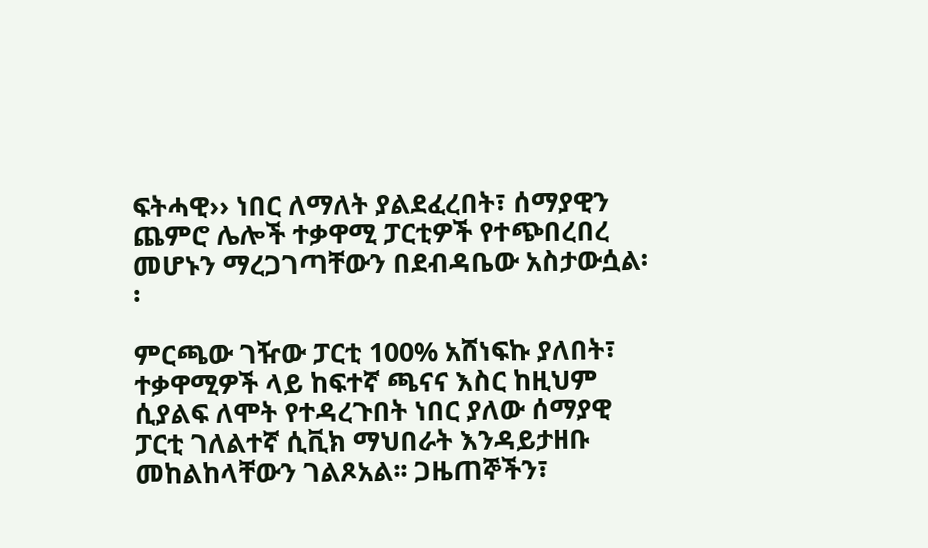ፍትሓዊ›› ነበር ለማለት ያልደፈረበት፣ ሰማያዊን ጨምሮ ሌሎች ተቃዋሚ ፓርቲዎች የተጭበረበረ መሆኑን ማረጋገጣቸውን በደብዳቤው አስታውሷል፡፡

ምርጫው ገዥው ፓርቲ 100% አሸነፍኩ ያለበት፣ ተቃዋሚዎች ላይ ከፍተኛ ጫናና እስር ከዚህም ሲያልፍ ለሞት የተዳረጉበት ነበር ያለው ሰማያዊ ፓርቲ ገለልተኛ ሲቪክ ማህበራት እንዳይታዘቡ መከልከላቸውን ገልጾአል፡፡ ጋዜጠኞችን፣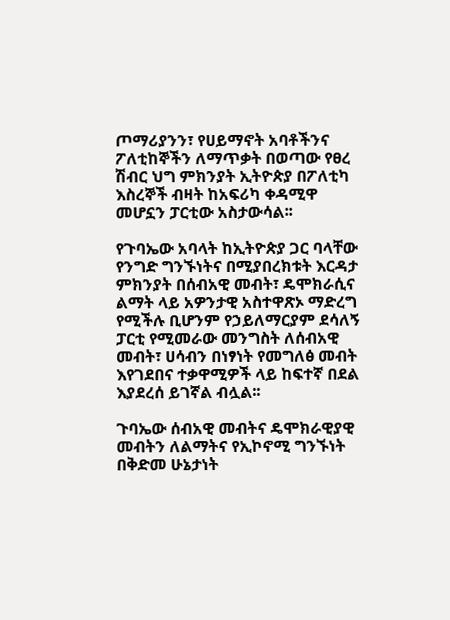ጦማሪያንን፣ የሀይማኖት አባቶችንና ፖለቲከኞችን ለማጥቃት በወጣው የፀረ ሽብር ህግ ምክንያት ኢትዮጵያ በፖለቲካ እስረኞች ብዛት ከአፍሪካ ቀዳሚዋ መሆኗን ፓርቲው አስታውሳል፡፡

የጉባኤው አባላት ከኢትዮጵያ ጋር ባላቸው የንግድ ግንኙነትና በሚያበረክቱት እርዳታ ምክንያት በሰብአዊ መብት፣ ዴሞክራሲና ልማት ላይ አዎንታዊ አስተዋጽኦ ማድረግ የሚችሉ ቢሆንም የኃይለማርያም ደሳለኝ ፓርቲ የሚመራው መንግስት ለሰብአዊ መብት፣ ሀሳብን በነፃነት የመግለፅ መብት እየገደበና ተቃዋሚዎች ላይ ከፍተኛ በደል እያደረሰ ይገኛል ብሏል፡፡

ጉባኤው ሰብአዊ መብትና ዴሞክራዊያዊ መብትን ለልማትና የኢኮኖሚ ግንኙነት በቅድመ ሁኔታነት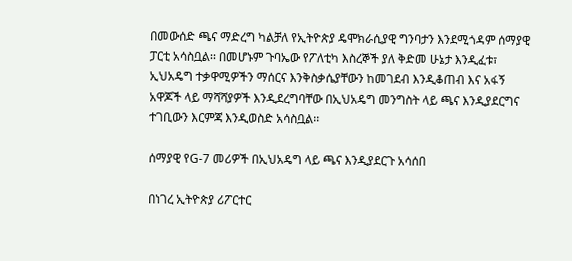በመውሰድ ጫና ማድረግ ካልቻለ የኢትዮጵያ ዴሞክራሲያዊ ግንባታን እንደሚጎዳም ሰማያዊ ፓርቲ አሳስቧል፡፡ በመሆኑም ጉባኤው የፖለቲካ እስረኞች ያለ ቅድመ ሁኔታ እንዲፈቱ፣ ኢህአዴግ ተቃዋሚዎችን ማሰርና እንቅስቃሴያቸውን ከመገደብ እንዲቆጠብ እና አፋኝ አዋጆች ላይ ማሻሻያዎች እንዲደረግባቸው በኢህአዴግ መንግስት ላይ ጫና እንዲያደርግና ተገቢውን እርምጃ እንዲወስድ አሳስቧል፡፡

ሰማያዊ የG-7 መሪዎች በኢህአዴግ ላይ ጫና እንዲያደርጉ አሳሰበ

በነገረ ኢትዮጵያ ሪፖርተር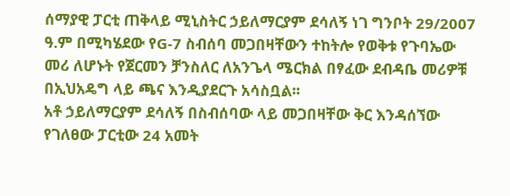ሰማያዊ ፓርቲ ጠቅላይ ሚኒስትር ኃይለማርያም ደሳለኝ ነገ ግንቦት 29/2007 ዓ.ም በሚካሄደው የG-7 ስብሰባ መጋበዛቸውን ተከትሎ የወቅቱ የጉባኤው መሪ ለሆኑት የጀርመን ቻንስለር ለአንጌላ ሜርክል በፃፈው ደብዳቤ መሪዎቹ በኢህአዴግ ላይ ጫና እንዲያደርጉ አሳስቧል፡፡
አቶ ኃይለማርያም ደሳለኝ በስብሰባው ላይ መጋበዛቸው ቅር እንዳሰኘው የገለፀው ፓርቲው 24 አመት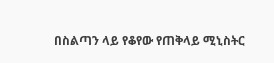በስልጣን ላይ የቆየው የጠቅላይ ሚኒስትር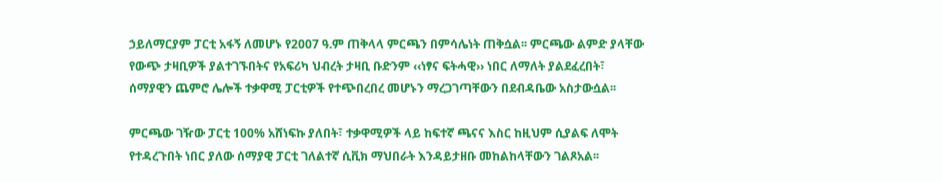ኃይለማርያም ፓርቲ አፋኝ ለመሆኑ የ2007 ዓ.ም ጠቅላላ ምርጫን በምሳሌነት ጠቅሷል፡፡ ምርጫው ልምድ ያላቸው የውጭ ታዛቢዎች ያልተገኙበትና የአፍሪካ ህብረት ታዛቢ ቡድንም ‹‹ነፃና ፍትሓዊ›› ነበር ለማለት ያልደፈረበት፣ ሰማያዊን ጨምሮ ሌሎች ተቃዋሚ ፓርቲዎች የተጭበረበረ መሆኑን ማረጋገጣቸውን በደብዳቤው አስታውሷል፡፡

ምርጫው ገዥው ፓርቲ 100% አሸነፍኩ ያለበት፣ ተቃዋሚዎች ላይ ከፍተኛ ጫናና እስር ከዚህም ሲያልፍ ለሞት የተዳረጉበት ነበር ያለው ሰማያዊ ፓርቲ ገለልተኛ ሲቪክ ማህበራት እንዳይታዘቡ መከልከላቸውን ገልጾአል፡፡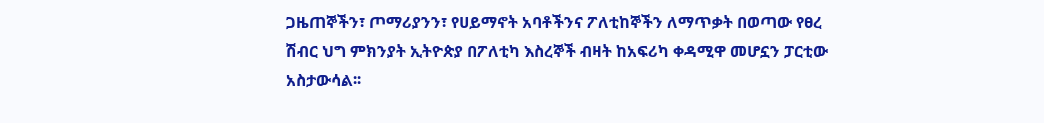ጋዜጠኞችን፣ ጦማሪያንን፣ የሀይማኖት አባቶችንና ፖለቲከኞችን ለማጥቃት በወጣው የፀረ ሽብር ህግ ምክንያት ኢትዮጵያ በፖለቲካ እስረኞች ብዛት ከአፍሪካ ቀዳሚዋ መሆኗን ፓርቲው አስታውሳል፡፡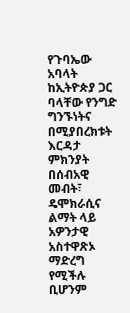የጉባኤው አባላት ከኢትዮጵያ ጋር ባላቸው የንግድ ግንኙነትና በሚያበረክቱት እርዳታ ምክንያት በሰብአዊ መብት፣ ዴሞክራሲና ልማት ላይ አዎንታዊ አስተዋጽኦ ማድረግ የሚችሉ ቢሆንም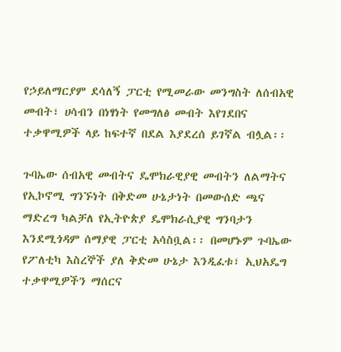የኃይለማርያም ደሳለኝ ፓርቲ የሚመራው መንግስት ለሰብአዊ መብት፣ ሀሳብን በነፃነት የመግለፅ መብት እየገደበና ተቃዋሚዎች ላይ ከፍተኛ በደል እያደረሰ ይገኛል ብሏል፡፡

ጉባኤው ሰብአዊ መብትና ዴሞክራዊያዊ መብትን ለልማትና የኢኮኖሚ ግንኙነት በቅድመ ሁኔታነት በመውሰድ ጫና ማድረግ ካልቻለ የኢትዮጵያ ዴሞክራሲያዊ ግንባታን እንደሚጎዳም ሰማያዊ ፓርቲ አሳስቧል፡፡ በመሆኑም ጉባኤው የፖለቲካ እስረኞች ያለ ቅድመ ሁኔታ እንዲፈቱ፣ ኢህአዴግ ተቃዋሚዎችን ማሰርና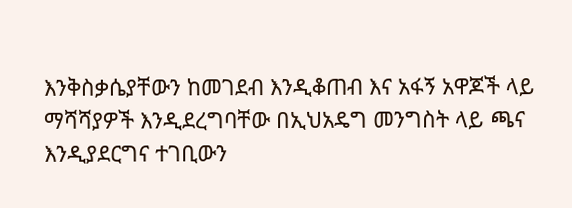እንቅስቃሴያቸውን ከመገደብ እንዲቆጠብ እና አፋኝ አዋጆች ላይ ማሻሻያዎች እንዲደረግባቸው በኢህአዴግ መንግስት ላይ ጫና እንዲያደርግና ተገቢውን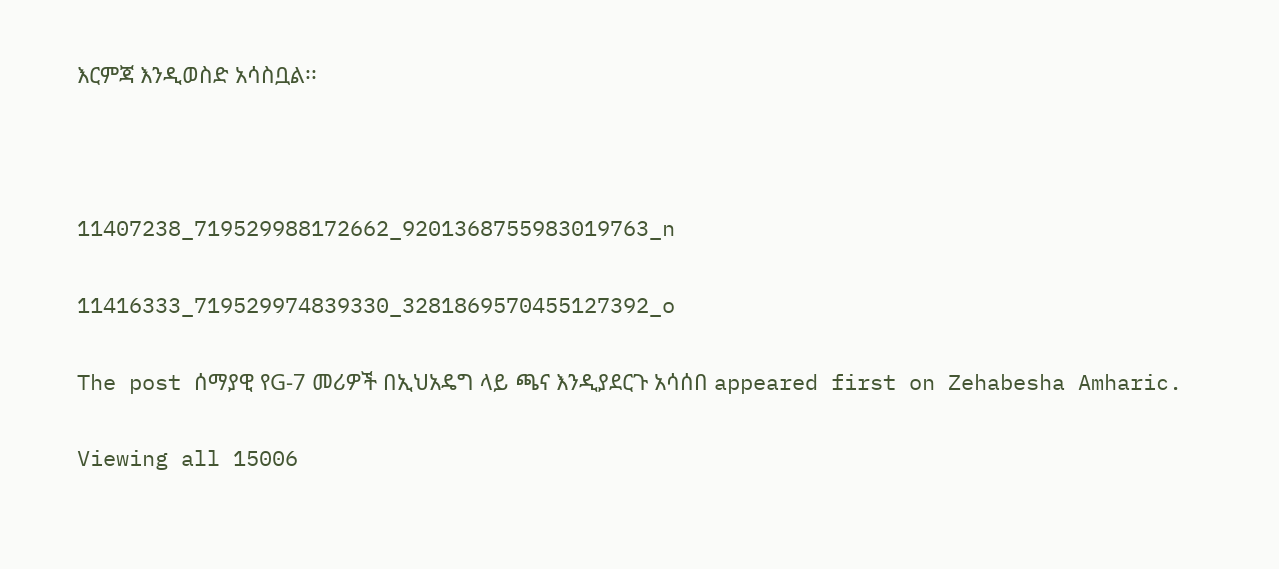እርምጃ እንዲወስድ አሳስቧል፡፡



11407238_719529988172662_9201368755983019763_n

11416333_719529974839330_3281869570455127392_o

The post ሰማያዊ የG-7 መሪዎች በኢህአዴግ ላይ ጫና እንዲያደርጉ አሳሰበ appeared first on Zehabesha Amharic.

Viewing all 15006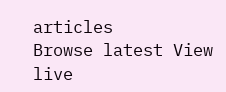articles
Browse latest View live